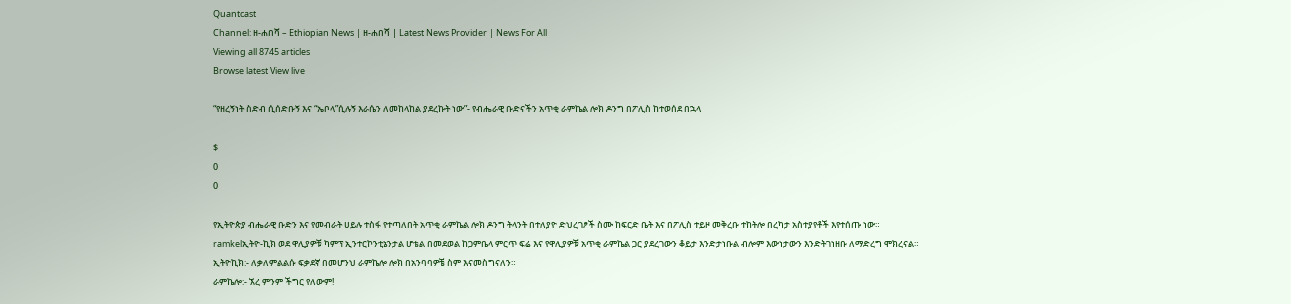Quantcast
Channel: ዘ-ሐበሻ – Ethiopian News | ዘ-ሐበሻ | Latest News Provider | News For All
Viewing all 8745 articles
Browse latest View live

“የዘረኝነት ስድብ ሲሰድቡኝ እና “ኤቦላ”ሲሉኝ እራሴን ለመከላከል ያደረኩት ነው”- የብሔራዊ ቡድናችን አጥቂ ራምኬል ሎክ ዶንግ በፖሊስ ከተወሰደ በኋላ

$
0
0

የኢትዮጵያ ብሔራዊ ቡድን እና የመብራት ሀይሉ ተስፋ የተጣለበት አጥቂ ራምኬል ሎክ ዶንግ ትላንት በተለያዮ ድህረገፆች ስሙ ከፍርድ ቤት እና በፖሊስ ተይዞ መቅረቡ ተከትሎ በረካታ አስተያየቶች እየተሰጡ ነው።
ramkelኢትዮ-ኪክ ወደ ዋሊያዎቹ ካምፕ ኢንተርኮንቲኔንታል ሆቴል በመደወል ከጋምቤላ ምርጥ ፍሬ እና የዋሊያዎቹ አጥቂ ራምኬል ጋር ያደረገውን ቆይታ እንድታነቡል ብሎም እውነታውን እንድትገነዘቡ ለማድረግ ሞክረናል።
ኢትዮኪክ:- ለቃለምልልሱ ፍቃደኛ በመሆንህ ራምኬሎ ሎክ በአንባባዎቼ ስም እናመስግናለን።
ራምኬሎ:- ኧረ ምንም ችግር የለውም!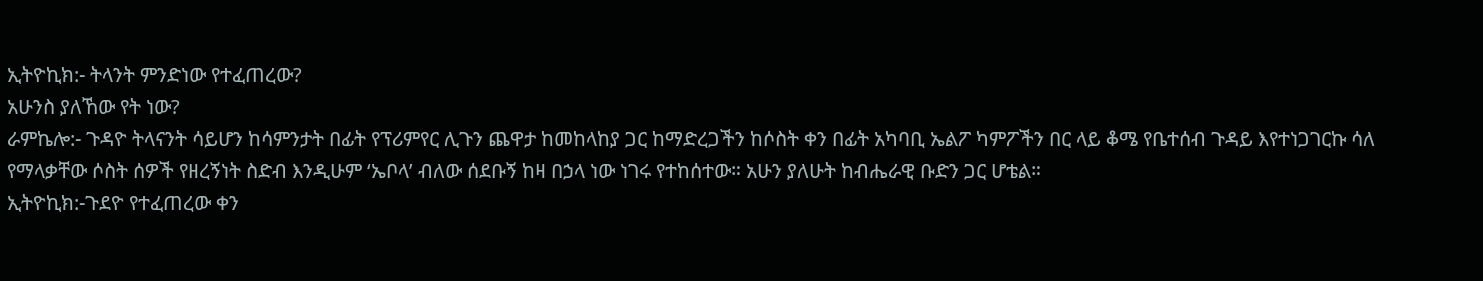ኢትዮኪክ:- ትላንት ምንድነው የተፈጠረው?
አሁንስ ያለኸው የት ነው?
ራምኬሎ:- ጉዳዮ ትላናንት ሳይሆን ከሳምንታት በፊት የፕሪምየር ሊጉን ጨዋታ ከመከላከያ ጋር ከማድረጋችን ከሶስት ቀን በፊት አካባቢ ኤልፖ ካምፖችን በር ላይ ቆሜ የቤተሰብ ጉዳይ እየተነጋገርኩ ሳለ የማላቃቸው ሶስት ሰዎች የዘረኝነት ስድብ እንዲሁም ‘ኤቦላ’ ብለው ሰደቡኝ ከዛ በኃላ ነው ነገሩ የተከሰተው። አሁን ያለሁት ከብሔራዊ ቡድን ጋር ሆቴል።
ኢትዮኪክ:-ጉደዮ የተፈጠረው ቀን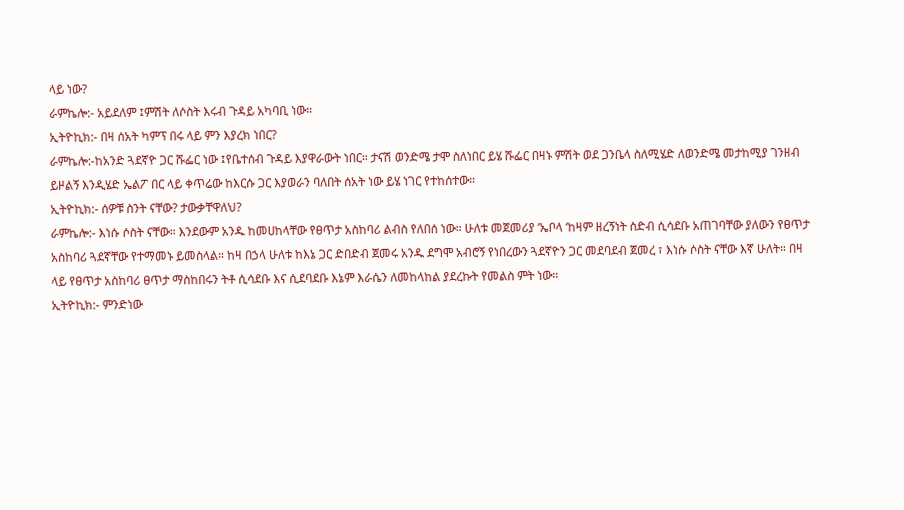ላይ ነው?
ራምኬሎ:- አይደለም ፤ምሽት ለሶስት እሩብ ጉዳይ አካባቢ ነው።
ኢትዮኪክ:- በዛ ሰአት ካምፕ በሩ ላይ ምን እያረክ ነበር?
ራምኬሎ:-ከአንድ ጓደኛዮ ጋር ሹፌር ነው ፤የቤተሰብ ጉዳይ እያዋራውት ነበር። ታናሽ ወንድሜ ታሞ ስለነበር ይሄ ሹፌር በዛኑ ምሽት ወደ ጋንቤላ ስለሚሄድ ለወንድሜ መታከሚያ ገንዘብ ይዞልኝ እንዲሄድ ኤልፖ በር ላይ ቀጥሬው ከእርሱ ጋር እያወራን ባለበት ሰአት ነው ይሄ ነገር የተከሰተው።
ኢትዮኪክ:- ሰዎቹ ስንት ናቸው? ታውቃቸዋለህ?
ራምኬሎ:- እነሱ ሶስት ናቸው። እንደውም አንዱ ከመሀከላቸው የፀጥታ አስከባሪ ልብስ የለበሰ ነው። ሁለቱ መጀመሪያ ‘ኤቦላ ‘ከዛም ዘረኝነት ስድብ ሲሳደቡ አጠገባቸው ያለውን የፀጥታ አስከባሪ ጓደኛቸው የተማመኑ ይመስላል። ከዛ በኃላ ሁለቱ ከእኔ ጋር ድበድብ ጀመሩ አንዱ ደግሞ አብሮኝ የነበረውን ጓደኛዮን ጋር መደባደብ ጀመረ ፣ እነሱ ሶስት ናቸው እኛ ሁለት። በዛ ላይ የፀጥታ አስከባሪ ፀጥታ ማስከበሩን ትቶ ሲሳደቡ እና ሲደባደቡ እኔም እራሴን ለመከላከል ያደረኩት የመልስ ምት ነው።
ኢትዮኪክ:- ምንድነው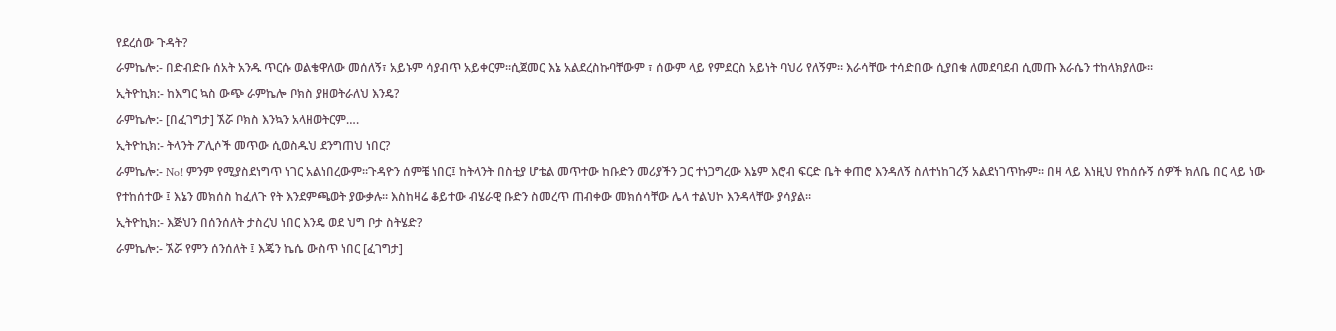የደረሰው ጉዳት?
ራምኬሎ:- በድብድቡ ሰአት አንዱ ጥርሱ ወልቄዋለው መሰለኝ፣ አይኑም ሳያብጥ አይቀርም።ሲጀመር እኔ አልደረስኩባቸውም ፣ ሰውም ላይ የምደርስ አይነት ባህሪ የለኝም። እራሳቸው ተሳድበው ሲያበቁ ለመደባደብ ሲመጡ እራሴን ተከላክያለው።
ኢትዮኪክ:- ከእግር ኳስ ውጭ ራምኬሎ ቦክስ ያዘወትራለህ እንዴ?
ራምኬሎ:- [በፈገግታ] ኧሯ ቦክስ እንኳን አላዘወትርም….
ኢትዮኪክ:- ትላንት ፖሊሶች መጥው ሲወስዱህ ደንግጠህ ነበር?
ራምኬሎ:- No! ምንም የሚያስደነግጥ ነገር አልነበረውም።ጉዳዮን ሰምቼ ነበር፤ ከትላንት በስቲያ ሆቴል መጥተው ከቡድን መሪያችን ጋር ተነጋግረው እኔም እሮብ ፍርድ ቤት ቀጠሮ እንዳለኝ ስለተነከገረኝ አልደነገጥኩም። በዛ ላይ እነዚህ የከሰሱኝ ሰዎች ክለቤ በር ላይ ነው የተከሰተው ፤ እኔን መክሰስ ከፈለጉ የት እንደምጫወት ያውቃሉ። እስከዛሬ ቆይተው ብሄራዊ ቡድን ስመረጥ ጠብቀው መክሰሳቸው ሌላ ተልህኮ እንዳላቸው ያሳያል።
ኢትዮኪክ:- እጅህን በሰንሰለት ታስረህ ነበር እንዴ ወደ ህግ ቦታ ስትሄድ?
ራምኬሎ:- ኧሯ የምን ሰንሰለት ፤ እጄን ኬሴ ውስጥ ነበር [ፈገግታ]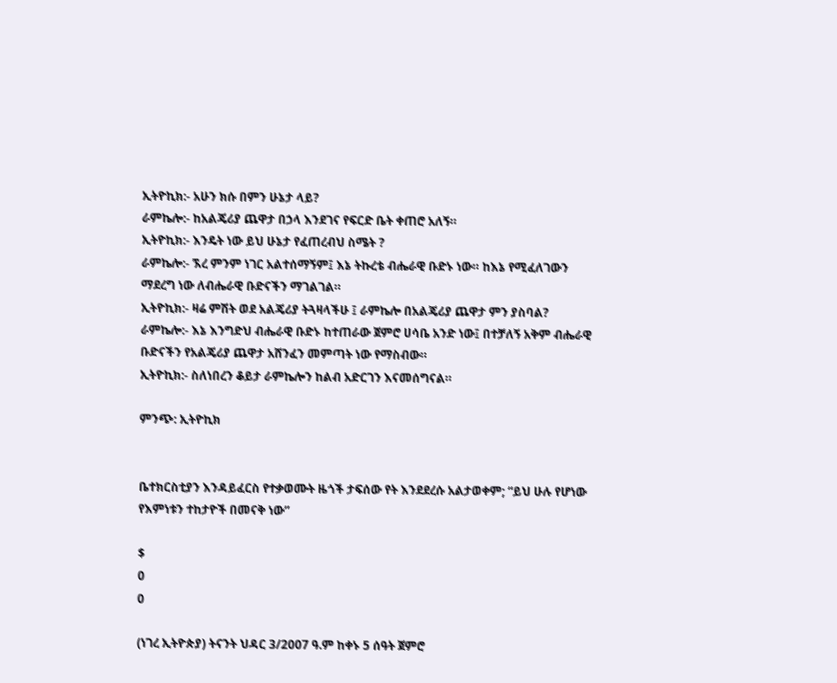ኢትዮኪክ:- አሁን ክሱ በምን ሁኔታ ላይ?
ራምኬሎ:- ከአልጄሪያ ጨዋታ በኃላ እንደገና የፍርድ ቤት ቀጠሮ አለኝ።
ኢትዮኪክ:- እንዴት ነው ይህ ሁኔታ የፈጠረብህ ስሜት ?
ራምኬሎ:- ኧረ ምንም ነገር አልተሰማኝም፤ እኔ ትኩረቴ ብሔራዊ ቡድኑ ነው። ከእኔ የሚፈለገውን ማደረግ ነው ለብሔራዊ ቡድናችን ማገልገል።
ኢትዮኪክ:- ዛሬ ምሽት ወደ አልጄሪያ ትጓዛላችሁ ፤ ራምኬሎ በአልጄሪያ ጨዋታ ምን ያስባል?
ራምኬሎ:- እኔ እንግድህ ብሔራዊ ቡድኑ ከተጠራው ጀምሮ ሀሳቤ አንድ ነው፤ በተቻለኝ አቅም ብሔራዊ ቡድናችን የአልጄሪያ ጨዋታ አሸንፈን መምጣት ነው የማስብው።
ኢትዮኪክ:- ስለነበረን ቆይታ ራምኬሎን ከልብ አድርገን እናመሰግናል።

ምንጭ: ኢትዮኪክ


ቤተክርስቲያን እንዳይፈርስ የተቃወሙት ዜጎች ታፍሰው የት እንደደረሱ አልታወቀም; “ይህ ሁሉ የሆነው የእምነቱን ተከታዮች በመናቅ ነው”

$
0
0

(ነገረ ኢትዮጵያ) ትናንት ህዳር 3/2007 ዓ.ም ከቀኑ 5 ሰዓት ጀምሮ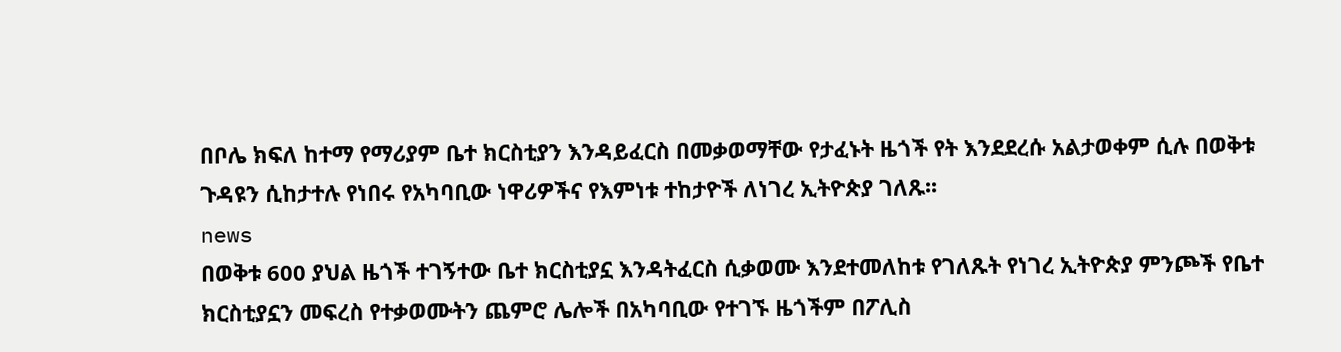በቦሌ ክፍለ ከተማ የማሪያም ቤተ ክርስቲያን እንዳይፈርስ በመቃወማቸው የታፈኑት ዜጎች የት እንደደረሱ አልታወቀም ሲሉ በወቅቱ ጉዳዩን ሲከታተሉ የነበሩ የአካባቢው ነዋሪዎችና የእምነቱ ተከታዮች ለነገረ ኢትዮጵያ ገለጹ፡፡
news
በወቅቱ 600 ያህል ዜጎች ተገኝተው ቤተ ክርስቲያኗ እንዳትፈርስ ሲቃወሙ እንደተመለከቱ የገለጹት የነገረ ኢትዮጵያ ምንጮች የቤተ ክርስቲያኗን መፍረስ የተቃወሙትን ጨምሮ ሌሎች በአካባቢው የተገኙ ዜጎችም በፖሊስ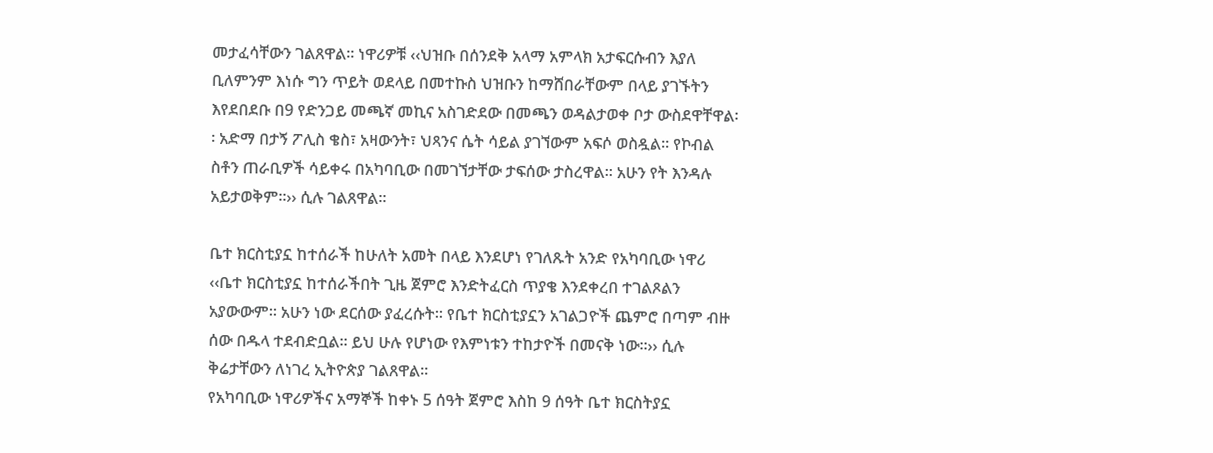መታፈሳቸውን ገልጸዋል፡፡ ነዋሪዎቹ ‹‹ህዝቡ በሰንደቅ አላማ አምላክ አታፍርሱብን እያለ ቢለምንም እነሱ ግን ጥይት ወደላይ በመተኩስ ህዝቡን ከማሸበራቸውም በላይ ያገኙትን እየደበደቡ በ9 የድንጋይ መጫኛ መኪና አስገድደው በመጫን ወዳልታወቀ ቦታ ውስደዋቸዋል፡፡ አድማ በታኝ ፖሊስ ቄስ፣ አዛውንት፣ ህጻንና ሴት ሳይል ያገኘውም አፍሶ ወስዷል፡፡ የኮብል ስቶን ጠራቢዎች ሳይቀሩ በአካባቢው በመገኘታቸው ታፍሰው ታስረዋል፡፡ አሁን የት እንዳሉ አይታወቅም፡፡›› ሲሉ ገልጸዋል፡፡

ቤተ ክርስቲያኗ ከተሰራች ከሁለት አመት በላይ እንደሆነ የገለጹት አንድ የአካባቢው ነዋሪ ‹‹ቤተ ክርስቲያኗ ከተሰራችበት ጊዜ ጀምሮ እንድትፈርስ ጥያቄ እንደቀረበ ተገልጾልን አያውውም፡፡ አሁን ነው ደርሰው ያፈረሱት፡፡ የቤተ ክርስቲያኗን አገልጋዮች ጨምሮ በጣም ብዙ ሰው በዱላ ተደብድቧል፡፡ ይህ ሁሉ የሆነው የእምነቱን ተከታዮች በመናቅ ነው፡፡›› ሲሉ ቅሬታቸውን ለነገረ ኢትዮጵያ ገልጸዋል፡፡
የአካባቢው ነዋሪዎችና አማኞች ከቀኑ 5 ሰዓት ጀምሮ እስከ 9 ሰዓት ቤተ ክርስትያኗ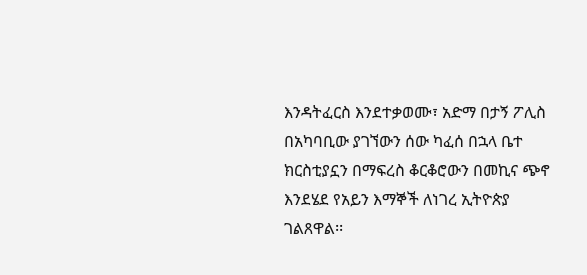እንዳትፈርስ እንደተቃወሙ፣ አድማ በታኝ ፖሊስ በአካባቢው ያገኘውን ሰው ካፈሰ በኋላ ቤተ ክርስቲያኗን በማፍረስ ቆርቆሮውን በመኪና ጭኖ እንደሄደ የአይን እማኞች ለነገረ ኢትዮጵያ ገልጸዋል፡፡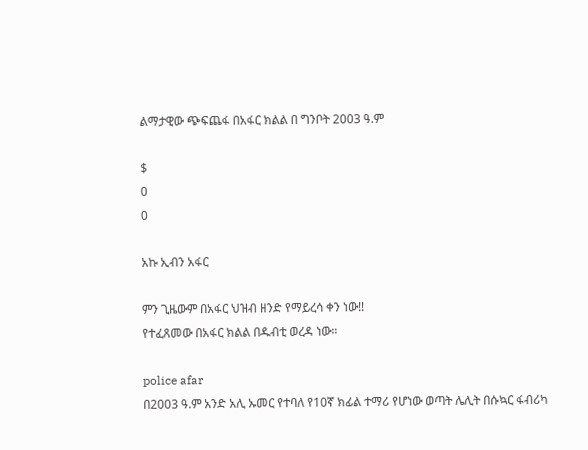ልማታዊው ጭፍጨፋ በአፋር ክልል በ ግንቦት 2003 ዓ.ም

$
0
0

አኩ ኢብን አፋር

ምን ጊዜውም በአፋር ህዝብ ዘንድ የማይረሳ ቀን ነው!!
የተፈጸመው በአፋር ክልል በዱብቲ ወረዳ ነው።

police afar
በ2003 ዓ.ም አንድ አሊ ኡመር የተባለ የ10ኛ ክፊል ተማሪ የሆነው ወጣት ሌሊት በሱኳር ፋብሪካ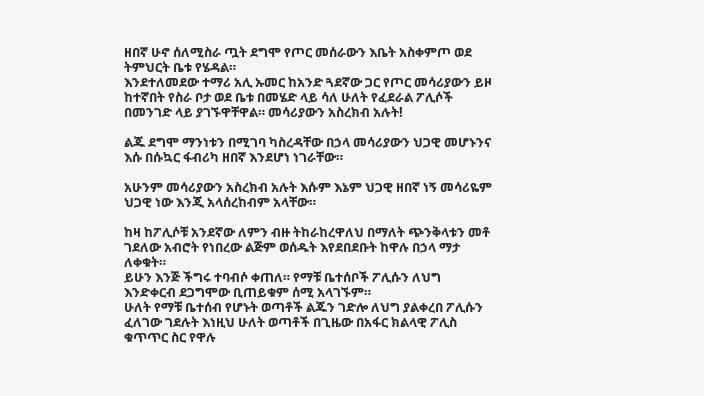ዘበኛ ሁኖ ሰለሚስራ ጧት ደግሞ የጦር መሰራውን እቤት አስቀምጦ ወደ ትምህርት ቤቱ የሄዳል።
እንደተለመደው ተማሪ አሊ ኡመር ከአንድ ጓደኛው ጋር የጦር መሳሪያውን ይዞ ከተኛበት የስራ ቦታ ወደ ቤቱ በመሄድ ላይ ሳለ ሁለት የፈደራል ፖሊሶች በመንገድ ላይ ያገኙዋቸዋል። መሳሪያውን አስረክብ አሉት!

ልጁ ደግሞ ማንነቱን በሚገባ ካስረዳቸው በኃላ መሳሪያውን ህጋዊ መሆኑንና እሱ በሱኳር ፋብሪካ ዘበኛ እንደሆነ ነገራቸው።

አሁንም መሳሪያውን አስረክብ አሉት እሱም እኔም ህጋዊ ዘበኛ ነኝ መሳሪዬም ህጋዊ ነው እንጂ አላሰረከብም አላቸው።

ከዛ ከፖሊሶቹ አንደኛው ለምን ብዙ ትከራከረዋለህ በማለት ጭንቅላቱን መቶ ገደለው አብሮት የነበረው ልጅም ወሰዱት እየደበደቡት ከዋሉ በኃላ ማታ ለቀቁት።
ይሁን እንጅ ችግሩ ተባብሶ ቀጠለ። የማቹ ቤተሰቦች ፖሊሱን ለህግ እንድቀርብ ደጋግሞው ቢጠይቁም ሰሚ አላገኙም።
ሁለት የማቹ ቤተሰብ የሆኑት ወጣቶች ልጁን ገድሎ ለህግ ያልቀረበ ፖሊሱን ፈለገው ገደሉት እነዚህ ሁለት ወጣቶች በጊዜው በአፋር ክልላዊ ፖሊስ ቁጥጥር ስር የዋሉ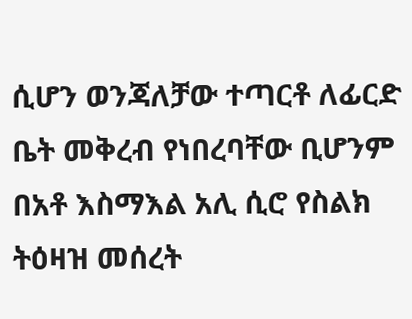ሲሆን ወንጃለቻው ተጣርቶ ለፊርድ ቤት መቅረብ የነበረባቸው ቢሆንም በአቶ እስማእል አሊ ሲሮ የስልክ ትዕዛዝ መሰረት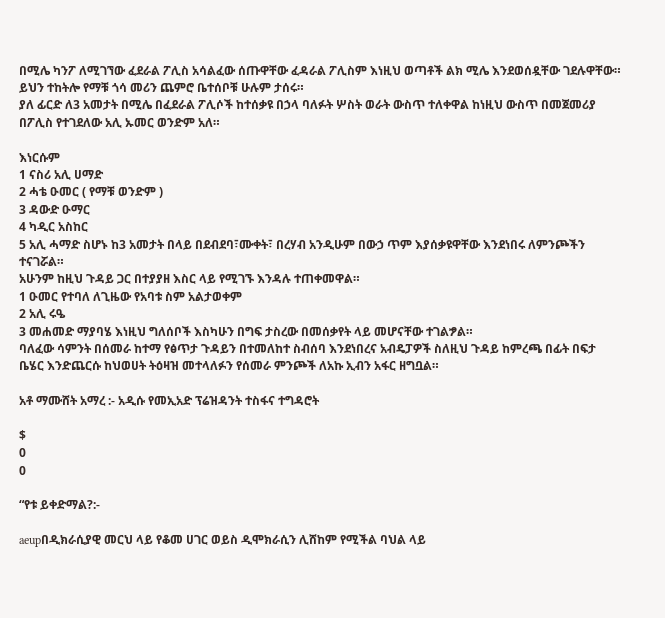በሚሌ ካንፖ ለሚገኘው ፈደራል ፖሊስ አሳልፈው ሰጡዋቸው ፈዳራል ፖሊስም እነዚህ ወጣቶች ልክ ሚሌ እንደወሰዷቸው ገደሉዋቸው።
ይህን ተከትሎ የማቹ ጎሳ መሪን ጨምሮ ቤተሰቦቹ ሁሉም ታሰሩ።
ያለ ፊርድ ለ3 አመታት በሚሌ በፈደራል ፖሊሶች ከተሰቃዩ በኃላ ባለፉት ሦስት ወራት ውስጥ ተለቀዋል ከነዚህ ውስጥ በመጀመሪያ በፖሊስ የተገደለው አሊ ኡመር ወንድም አለ።

እነርሱም
1 ናስሪ አሊ ሀማድ
2 ሓቴ ዑመር ( የማቹ ወንድም )
3 ዳውድ ዑማር
4 ካዲር አስከር
5 አሊ ሓማድ ስሆኑ ከ3 አመታት በላይ በደብደባ፣ሙቀት፣ በረሃብ አንዲሁም በውኃ ጥም እያሰቃዩዋቸው እንደነበሩ ለምንጮችን ተናገሯል።
አሁንም ከዚህ ጉዳይ ጋር በተያያዘ እስር ላይ የሚገኙ እንዳሉ ተጠቀመዋል።
1 ዑመር የተባለ ለጊዜው የአባቱ ስም አልታወቀም
2 አሊ ሩዔ
3 መሐመድ ማያባሄ እነዚህ ግለሰቦች እስካሁን በግፍ ታስረው በመሰቃየት ላይ መሆናቸው ተገልፇል።
ባለፈው ሳምንት በሰመራ ከተማ የፅጥታ ጉዳይን በተመለከተ ስብሰባ እንደነበረና አብዴፓዎች ስለዚህ ጉዳይ ከምረጫ በፊት በፍታ ቤሄር እንድጨርሱ ከህወሀት ትዕዛዝ መተላለፉን የሰመራ ምንጮች ለአኩ ኢብን አፋር ዘግቧል።

አቶ ማሙሸት አማረ :- አዲሱ የመኢአድ ፕሬዝዳንት ተስፋና ተግዳሮት

$
0
0

“የቱ ይቀድማል?:-

aeupበዲክራሲያዊ መርህ ላይ የቆመ ሀገር ወይስ ዲሞክራሲን ሊሸከም የሚችል ባህል ላይ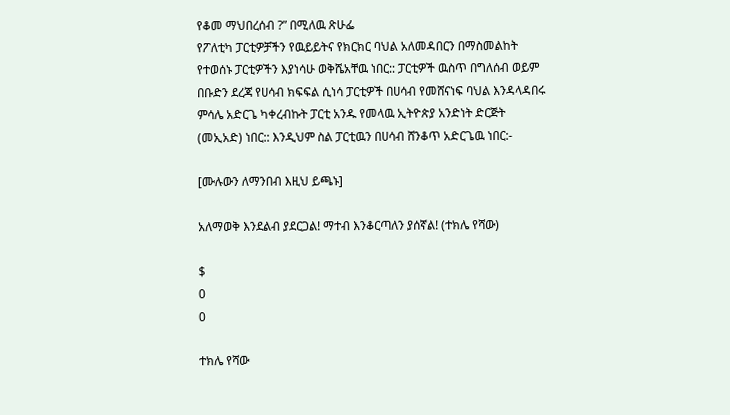የቆመ ማህበረሰብ ?” በሚለዉ ጽሁፌ
የፖለቲካ ፓርቲዎቻችን የዉይይትና የክርክር ባህል አለመዳበርን በማስመልከት የተወሰኑ ፓርቲዎችን እያነሳሁ ወቅሼአቸዉ ነበር:: ፓርቲዎች ዉስጥ በግለሰብ ወይም በቡድን ደረጃ የሀሳብ ክፍፍል ሲነሳ ፓርቲዎች በሀሳብ የመሸናነፍ ባህል እንዳላዳበሩ ምሳሌ አድርጌ ካቀረብኩት ፓርቲ አንዱ የመላዉ ኢትዮጵያ አንድነት ድርጅት (መኢአድ) ነበር:: እንዲህም ስል ፓርቲዉን በሀሳብ ሸንቆጥ አድርጌዉ ነበር:-

[ሙሉውን ለማንበብ እዚህ ይጫኑ]

አለማወቅ እንደልብ ያደርጋል! ማተብ እንቆርጣለን ያሰኛል! (ተክሌ የሻው)

$
0
0

ተክሌ የሻው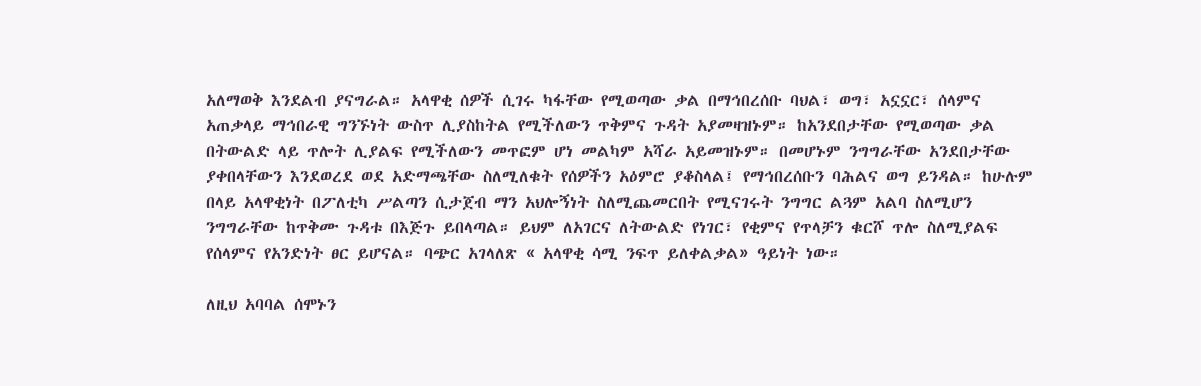አለማወቅ እንደልብ ያናግራል። አላዋቂ ሰዎች ሲገሩ ካፋቸው የሚወጣው ቃል በማኅበረሰቡ ባህል፣ ወግ፣ አኗኗር፣ ሰላምና አጠቃላይ ማኅበራዊ ግንኙነት ውስጥ ሊያስከትል የሚችለውን ጥቅምና ጉዳት አያመዛዝኑም። ከአንደበታቸው የሚወጣው ቃል በትውልድ ላይ ጥሎት ሊያልፍ የሚችለውን መጥፎም ሆነ መልካም አሻራ አይመዝኑም። በመሆኑም ንግግራቸው አንደበታቸው ያቀበላቸውን እንደወረደ ወደ አድማጫቸው ስለሚለቁት የሰዎችን አዕምሮ ያቆስላል፤ የማኅበረሰቡን ባሕልና ወግ ይንዳል። ከሁሉም በላይ አላዋቂነት በፖለቲካ ሥልጣን ሲታጀብ ማን አህሎኝነት ስለሚጨመርበት የሚናገሩት ንግግር ልጓም አልባ ስለሚሆን ንግግራቸው ከጥቅሙ ጉዳቱ በእጅጉ ይበላጣል። ይህም ለአገርና ለትውልድ የነገር፣ የቂምና የጥላቻን ቁርሾ ጥሎ ስለሚያልፍ የሰላምና የአንድነት ፀር ይሆናል። ባጭር አገላለጽ « አላዋቂ ሳሚ ንፍጥ ይለቀልቃል» ዓይነት ነው።

ለዚህ አባባል ሰሞኑን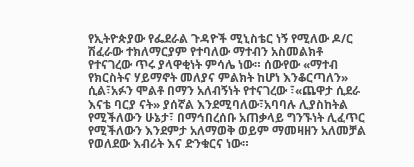የኢትዮጵያው የፌደራል ጉዳዮች ሚኒስቴር ነኝ የሚለው ዶ/ር ሽፈራው ተክለማርያም የተባለው ማተብን አስመልክቶ የተናገረው ጥሩ ያላዋቂነት ምሳሌ ነው። ሰውየው «ማተብ የክርስትና ሃይማኖት መለያና ምልክት ከሆነ እንቆርጣለን» ሲል፣አፉን ሞልቶ በማን አለብኝነት የተናገረው ፣«ጨዋታ ሲደራ እናቴ ባርያ ናት» ያሰኛል እንደሚባለው፣አባባሉ ሊያስከትል የሚችለውን ሁኔታ፣ በማኅበረሰቡ አጠቃላይ ግንኙነት ሊፈጥር የሚችለውን እንደምታ አለማወቅ ወይም ማመዛዘን አለመቻል የወለደው እብሪት እና ድንቁርና ነው።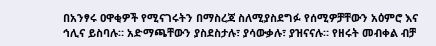በአንፃሩ ዐዋቂዎች የሚናገሩትን በማስረጃ ስለሚያስደግፉ የሰሚዎቻቸውን አዕምሮ እና ኅሊና ይስባሉ። አድማጫቸውን ያስደስታሉ፣ ያሳውቃሉ፣ ያዝናናሉ። የዘሩት መብቀል ብቻ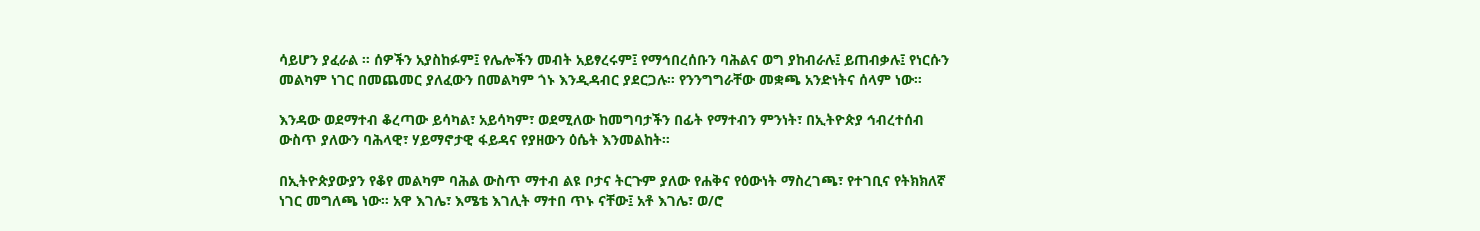ሳይሆን ያፈራል ። ሰዎችን አያስከፉም፤ የሌሎችን መብት አይፃረሩም፤ የማኅበረሰቡን ባሕልና ወግ ያከብራሉ፤ ይጠብቃሉ፤ የነርሱን መልካም ነገር በመጨመር ያለፈውን በመልካም ጎኑ እንዲዳብር ያደርጋሉ። የንንግግራቸው መቋጫ አንድነትና ሰላም ነው።

እንዳው ወደማተብ ቆረጣው ይሳካል፣ አይሳካም፣ ወደሚለው ከመግባታችን በፊት የማተብን ምንነት፣ በኢትዮጵያ ኅብረተሰብ ውስጥ ያለውን ባሕላዊ፣ ሃይማኖታዊ ፋይዳና የያዘውን ዕሴት እንመልከት።

በኢትዮጵያውያን የቆየ መልካም ባሕል ውስጥ ማተብ ልዩ ቦታና ትርጉም ያለው የሐቅና የዕውነት ማስረገጫ፣ የተገቢና የትክክለኛ ነገር መግለጫ ነው። አዋ እገሌ፣ እሜቴ እገሊት ማተበ ጥኑ ናቸው፤ አቶ እገሌ፣ ወ/ሮ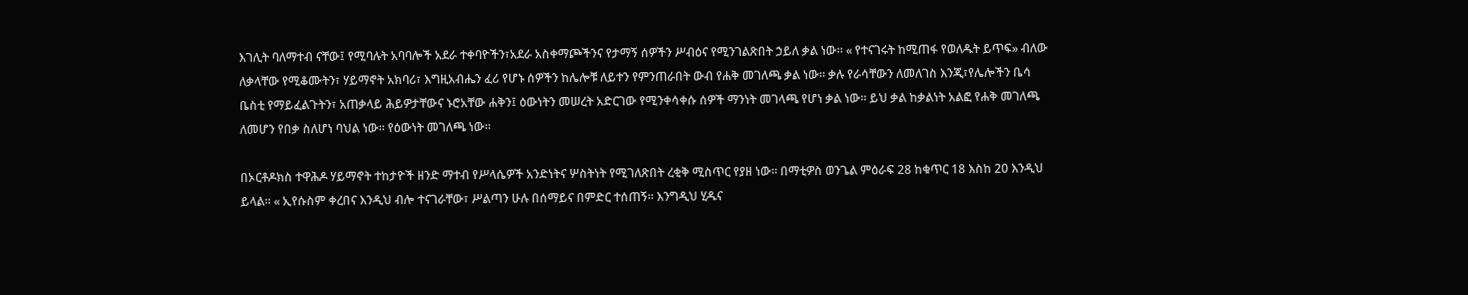እገሊት ባለማተብ ናቸው፤ የሚባሉት አባባሎች አደራ ተቀባዮችን፣አደራ አስቀማጮችንና የታማኝ ሰዎችን ሥብዕና የሚንገልጽበት ኃይለ ቃል ነው። « የተናገሩት ከሚጠፋ የወለዱት ይጥፍ» ብለው ለቃላቸው የሚቆሙትን፣ ሃይማኖት አክባሪ፣ እግዚአብሔን ፈሪ የሆኑ ሰዎችን ከሌሎቹ ለይተን የምንጠራበት ውብ የሐቅ መገለጫ ቃል ነው። ቃሉ የራሳቸውን ለመለገስ እንጂ፣የሌሎችን ቤሳ ቤስቲ የማይፈልጉትን፣ አጠቃላይ ሕይዎታቸውና ኑሮአቸው ሐቅን፤ ዕውነትን መሠረት አድርገው የሚንቀሳቀሱ ሰዎች ማንነት መገላጫ የሆነ ቃል ነው። ይህ ቃል ከቃልነት አልፎ የሐቅ መገለጫ ለመሆን የበቃ ስለሆነ ባህል ነው። የዕውነት መገለጫ ነው።

በኦርቶዶክስ ተዋሕዶ ሃይማኖት ተከታዮች ዘንድ ማተብ የሥላሴዎች አንድነትና ሦስትነት የሚገለጽበት ረቂቅ ሚስጥር የያዘ ነው። በማቲዎስ ወንጌል ምዕራፍ 28 ከቁጥር 18 እስከ 20 እንዲህ ይላል። « ኢየሱስም ቀረበና እንዲህ ብሎ ተናገራቸው፣ ሥልጣን ሁሉ በሰማይና በምድር ተሰጠኝ። እንግዲህ ሂዱና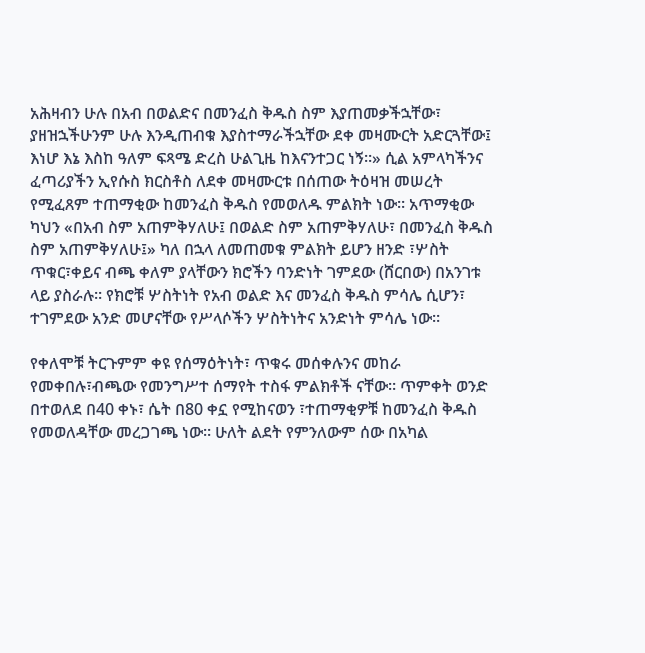አሕዛብን ሁሉ በአብ በወልድና በመንፈስ ቅዱስ ስም እያጠመቃችኋቸው፣ ያዘዝኋችሁንም ሁሉ እንዲጠብቁ እያስተማራችኋቸው ደቀ መዛሙርት አድርጓቸው፤ እነሆ እኔ እስከ ዓለም ፍጻሜ ድረስ ሁልጊዜ ከእናንተጋር ነኝ።» ሲል አምላካችንና ፈጣሪያችን ኢየሱስ ክርስቶስ ለደቀ መዛሙርቱ በሰጠው ትዕዛዝ መሠረት የሚፈጸም ተጠማቂው ከመንፈስ ቅዱስ የመወለዱ ምልክት ነው። አጥማቂው ካህን «በአብ ስም አጠምቅሃለሁ፤ በወልድ ስም አጠምቅሃለሁ፣ በመንፈስ ቅዱስ ስም አጠምቅሃለሁ፤» ካለ በኋላ ለመጠመቁ ምልክት ይሆን ዘንድ ፣ሦስት ጥቁር፣ቀይና ብጫ ቀለም ያላቸውን ክሮችን ባንድነት ገምደው (ሸርበው) በአንገቱ ላይ ያስራሉ። የክሮቹ ሦስትነት የአብ ወልድ እና መንፈስ ቅዱስ ምሳሌ ሲሆን፣ ተገምደው አንድ መሆናቸው የሥላሶችን ሦስትነትና አንድነት ምሳሌ ነው።

የቀለሞቹ ትርጉምም ቀዩ የሰማዕትነት፣ ጥቁሩ መሰቀሉንና መከራ የመቀበሉ፣ብጫው የመንግሥተ ሰማየት ተስፋ ምልክቶች ናቸው። ጥምቀት ወንድ በተወለደ በ40 ቀኑ፣ ሴት በ80 ቀኗ የሚከናወን ፣ተጠማቂዎቹ ከመንፈስ ቅዱስ የመወለዳቸው መረጋገጫ ነው። ሁለት ልደት የምንለውም ሰው በአካል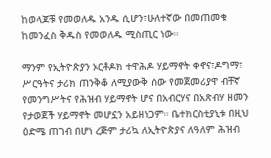ከወላጆቹ የመወለዱ አንዱ ሲሆን፣ሁለተኛው በመጠመቁ ከመንፈስ ቅዱስ የመወለዱ ሚስጢር ነው።

ማንም የኢትዮጵያን ኦርቶዶክ ተዋሕዶ ሃይማኖት ቀኖና፣ዶግማ፣ ሥርዓትና ታሪክ ጠንቅቆ ለሚያውቅ ሰው የመጀመሪያዋ ብቸኛ የመንግሥትና የሕዝብ ሃይማኖት ሆና በአብርሃና በአጽብሃ ዘመን የታወጀች ሃይማኖት መሆኗን አይዘነጋም። ቤተክርስቲያኒቱ በዚህ ዕድሜ ጠገብ በሆነ ረጅም ታሪኳ ለኢትዮጵያና ለዓለም ሕዝብ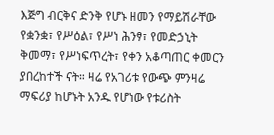እጅግ ብርቅና ድንቅ የሆኑ ዘመን የማይሽራቸው የቋንቋ፣ የሥዕል፣ የሥነ ሕንፃ፣ የመድኃኒት ቅመማ፣ የሥነፍጥረት፣ የቀን አቆጣጠር ቀመርን ያበረከተች ናት። ዛሬ የአገሪቱ የውጭ ምንዛሬ ማፍሪያ ከሆኑት አንዱ የሆነው የቱሪስት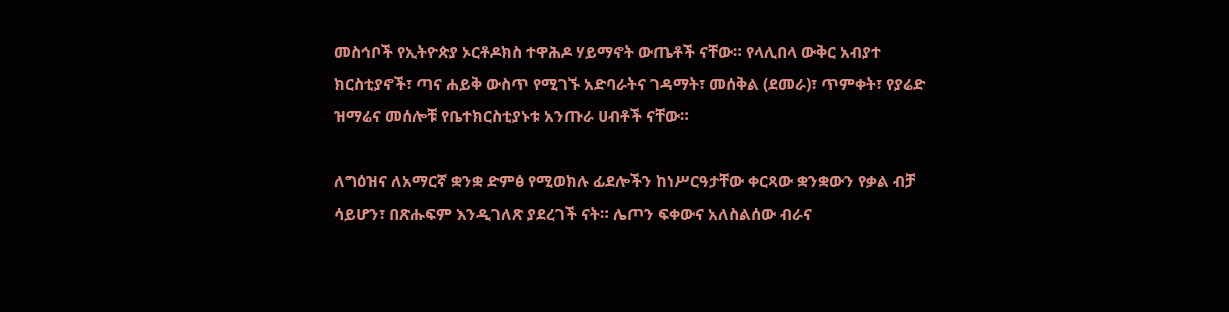መስኅቦች የኢትዮጵያ ኦርቶዶክስ ተዋሕዶ ሃይማኖት ውጤቶች ናቸው። የላሊበላ ውቅር አብያተ ክርስቲያኖች፣ ጣና ሐይቅ ውስጥ የሚገኙ አድባራትና ገዳማት፣ መሰቅል (ደመራ)፣ ጥምቀት፣ የያሬድ ዝማሬና መሰሎቹ የቤተክርስቲያኑቱ አንጡራ ሀብቶች ናቸው።

ለግዕዝና ለአማርኛ ቋንቋ ድምፅ የሚወክሉ ፊደሎችን ከነሥርዓታቸው ቀርጻው ቋንቋውን የቃል ብቻ ሳይሆን፣ በጽሑፍም እንዲገለጽ ያደረገች ናት። ሌጦን ፍቀውና አለስልሰው ብራና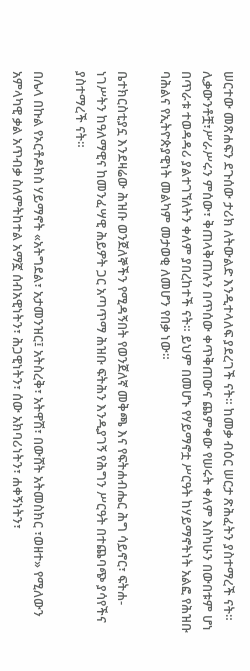ሠርተው መጽሐፍን ደጉሰው ታሪክ ለትውልድ እንዲተላለፍ ያደረገች ናት። ከመቃ ብዕር ሠርታ ጽሕፈትን ያስተማረች ናት። ሊቃውንቶቿ፣ሥራሥሩን ምሰው፣ ቅጠላቅጠሉን በጥሰው ቀጥቅጠውና ጨምቀው የሠሩት ቀለም እስካሁን በውበቱም ሆነ በጥራቱ ተወዳዳሪ ያልተገኘለትን ቀለም ያበረከተች ናት። ይህም በመሆኑ የሃይማኖቷ ሥርዓት ከሃይማኖትነት አልፎ የሕዝቡ ባሕልና የኢትዮጵያዊነት መልካም መታወቂ ለመሆን የበቃ ነው።

ቤተክርስቲያኗ እንደዛሬው ሕዝቡ ወንጀለኞችን የሚዳኝበት የወንጀለኛ መቅጫ እና የፍትሐብሔር ሕግ ሳይኖር፣ ፍትሐ-ነገሥትን ከዓለማዊና ከመንፈሣዊ ሕይዎት ጋር አጣጥማ ሕዝቡ ፍትሕን እንዲያገኝ የሕግን ሥርዓት በተጨባጭ ያሳየችና ያስተማረች ናት።

በሌላ በኩል የኦርቶዶክስ ሃይማኖት «አትግደል፣ አታመንዝር፤ አትስረቅ፣ አትዋሽ፣ በውሸት አትመስክር ፣ወዘተ» የሚለውን አምላካዊ ቃል አጥብቃ ስለምትከተል አማኟ ሰብአዊነትን፣ ሕጋዊነትን፣ ሰው አክባሪነትን፣ ሐቀኝነትን፣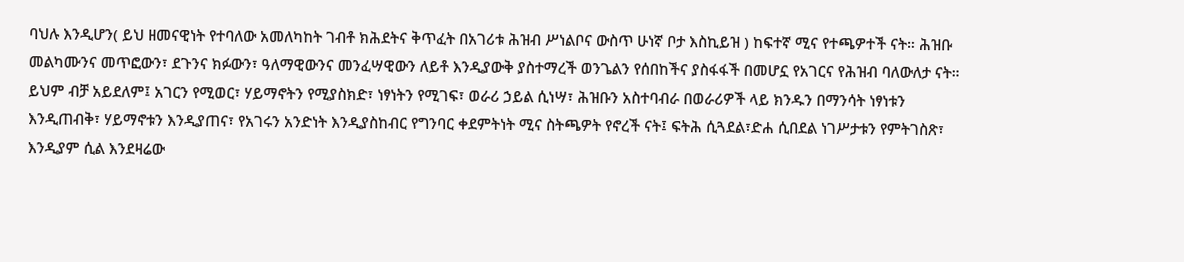ባህሉ እንዲሆን( ይህ ዘመናዊነት የተባለው አመለካከት ገብቶ ክሕደትና ቅጥፈት በአገሪቱ ሕዝብ ሥነልቦና ውስጥ ሁነኛ ቦታ እስኪይዝ ) ከፍተኛ ሚና የተጫዎተች ናት። ሕዝቡ መልካሙንና መጥፎውን፣ ደጉንና ክፉውን፣ ዓለማዊውንና መንፈሣዊውን ለይቶ እንዲያውቅ ያስተማረች ወንጌልን የሰበከችና ያስፋፋች በመሆኗ የአገርና የሕዝብ ባለውለታ ናት። ይህም ብቻ አይደለም፤ አገርን የሚወር፣ ሃይማኖትን የሚያስክድ፣ ነፃነትን የሚገፍ፣ ወራሪ ኃይል ሲነሣ፣ ሕዝቡን አስተባብራ በወራሪዎች ላይ ክንዱን በማንሳት ነፃነቱን እንዲጠብቅ፣ ሃይማኖቱን እንዲያጠና፣ የአገሩን አንድነት እንዲያስከብር የግንባር ቀደምትነት ሚና ስትጫዎት የኖረች ናት፤ ፍትሕ ሲጓደል፣ድሐ ሲበደል ነገሥታቱን የምትገስጽ፣ እንዲያም ሲል እንደዛሬው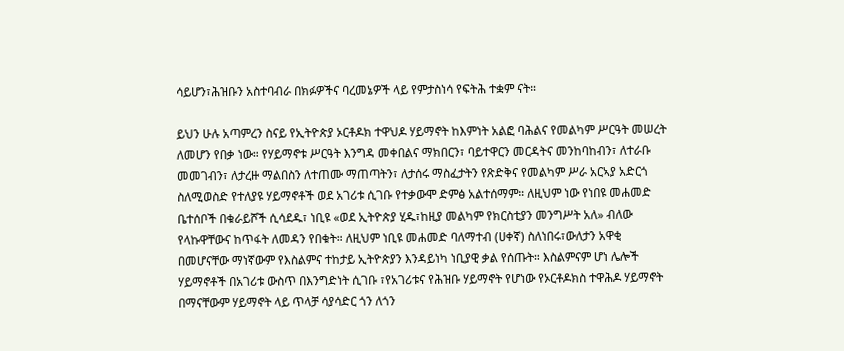ሳይሆን፣ሕዝቡን አስተባብራ በክፉዎችና ባረመኔዎች ላይ የምታስነሳ የፍትሕ ተቋም ናት።

ይህን ሁሉ አጣምረን ስናይ የኢትዮጵያ ኦርቶዶክ ተዋህዶ ሃይማኖት ከእምነት አልፎ ባሕልና የመልካም ሥርዓት መሠረት ለመሆን የበቃ ነው። የሃይማኖቱ ሥርዓት እንግዳ መቀበልና ማክበርን፣ ባይተዋርን መርዳትና መንከባከብን፣ ለተራቡ መመገብን፣ ለታረዙ ማልበስን ለተጠሙ ማጠጣትን፣ ለታሰሩ ማስፈታትን የጽድቅና የመልካም ሥራ አርኣያ አድርጎ ስለሚወስድ የተለያዩ ሃይማኖቶች ወደ አገሪቱ ሲገቡ የተቃውሞ ድምፅ አልተሰማም። ለዚህም ነው የነበዩ መሐመድ ቤተሰቦች በቁራይሾች ሲሳደዱ፣ ነቢዩ «ወደ ኢትዮጵያ ሂዱ፣ከዚያ መልካም የክርስቲያን መንግሥት አለ» ብለው የላኩዋቸውና ከጥፋት ለመዳን የበቁት። ለዚህም ነቢዩ መሐመድ ባለማተብ (ሀቀኛ) ስለነበሩ፣ውለታን አዋቂ በመሆናቸው ማነኛውም የእስልምና ተከታይ ኢትዮጵያን እንዳይነካ ነቢያዊ ቃል የሰጡት። እስልምናም ሆነ ሌሎች ሃይማኖቶች በአገሪቱ ውስጥ በእንግድነት ሲገቡ ፣የአገሪቱና የሕዝቡ ሃይማኖት የሆነው የኦርቶዶክስ ተዋሕዶ ሃይማኖት በማናቸውም ሃይማኖት ላይ ጥላቻ ሳያሳድር ጎን ለጎን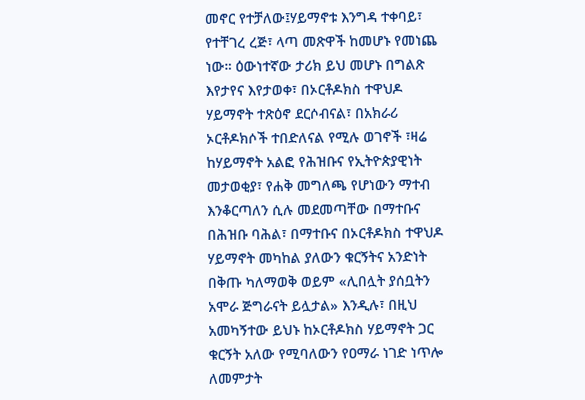መኖር የተቻለው፤ሃይማኖቱ እንግዳ ተቀባይ፣ የተቸገረ ረጅ፣ ላጣ መጽዋች ከመሆኑ የመነጨ ነው። ዕውነተኛው ታሪክ ይህ መሆኑ በግልጽ እየታየና እየታወቀ፣ በኦርቶዶክስ ተዋህዶ ሃይማኖት ተጽዕኖ ደርሶብናል፣ በአክራሪ ኦርቶዶክሶች ተበድለናል የሚሉ ወገኖች ፣ዛሬ ከሃይማኖት አልፎ የሕዝቡና የኢትዮጵያዊነት መታወቂያ፣ የሐቅ መግለጫ የሆነውን ማተብ እንቆርጣለን ሲሉ መደመጣቸው በማተቡና በሕዝቡ ባሕል፣ በማተቡና በኦርቶዶክስ ተዋህዶ ሃይማኖት መካከል ያለውን ቁርኝትና አንድነት በቅጡ ካለማወቅ ወይም «ሊበሏት ያሰቧትን አሞራ ጅግራናት ይሏታል» እንዲሉ፣ በዚህ አመካኝተው ይህኑ ከኦርቶዶክስ ሃይማኖት ጋር ቁርኝት አለው የሚባለውን የዐማራ ነገድ ነጥሎ ለመምታት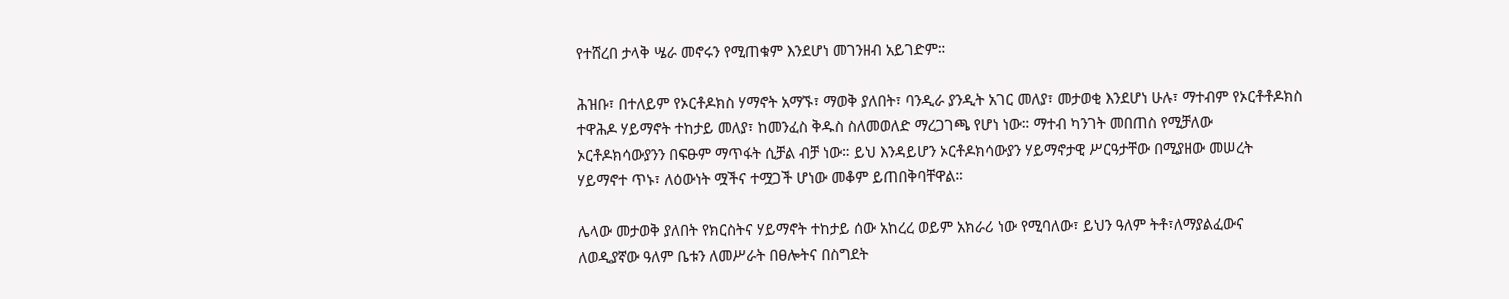የተሸረበ ታላቅ ሤራ መኖሩን የሚጠቁም እንደሆነ መገንዘብ አይገድም።

ሕዝቡ፣ በተለይም የኦርቶዶክስ ሃማኖት አማኙ፣ ማወቅ ያለበት፣ ባንዲራ ያንዲት አገር መለያ፣ መታወቂ እንደሆነ ሁሉ፣ ማተብም የኦርቶቶዶክስ ተዋሕዶ ሃይማኖት ተከታይ መለያ፣ ከመንፈስ ቅዱስ ስለመወለድ ማረጋገጫ የሆነ ነው። ማተብ ካንገት መበጠስ የሚቻለው ኦርቶዶክሳውያንን በፍፁም ማጥፋት ሲቻል ብቻ ነው። ይህ እንዳይሆን ኦርቶዶክሳውያን ሃይማኖታዊ ሥርዓታቸው በሚያዘው መሠረት ሃይማኖተ ጥኑ፣ ለዕውነት ሟችና ተሟጋች ሆነው መቆም ይጠበቅባቸዋል።

ሌላው መታወቅ ያለበት የክርስትና ሃይማኖት ተከታይ ሰው አከረረ ወይም አክራሪ ነው የሚባለው፣ ይህን ዓለም ትቶ፣ለማያልፈውና ለወዲያኛው ዓለም ቤቱን ለመሥራት በፀሎትና በስግደት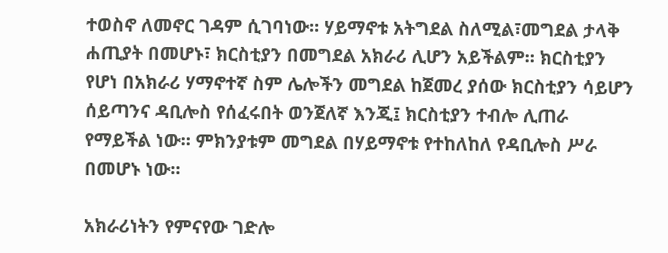ተወስኖ ለመኖር ገዳም ሲገባነው። ሃይማኖቱ አትግደል ስለሚል፣መግደል ታላቅ ሐጢያት በመሆኑ፣ ክርስቲያን በመግደል አክራሪ ሊሆን አይችልም። ክርስቲያን የሆነ በአክራሪ ሃማኖተኛ ስም ሌሎችን መግደል ከጀመረ ያሰው ክርስቲያን ሳይሆን ሰይጣንና ዳቢሎስ የሰፈሩበት ወንጀለኛ እንጂ፤ ክርስቲያን ተብሎ ሊጠራ የማይችል ነው። ምክንያቱም መግደል በሃይማኖቱ የተከለከለ የዳቢሎስ ሥራ በመሆኑ ነው።

አክራሪነትን የምናየው ገድሎ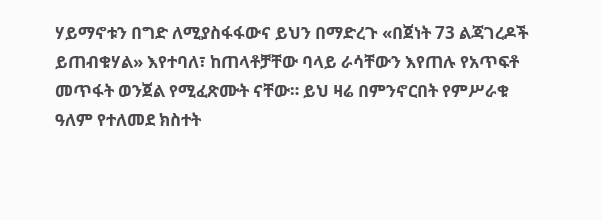ሃይማኖቱን በግድ ለሚያስፋፋውና ይህን በማድረጉ «በጀነት 73 ልጃገረዶች ይጠብቁሃል» እየተባለ፣ ከጠላቶቻቸው ባላይ ራሳቸውን እየጠሉ የአጥፍቶ መጥፋት ወንጀል የሚፈጽሙት ናቸው። ይህ ዛሬ በምንኖርበት የምሥራቁ ዓለም የተለመደ ክስተት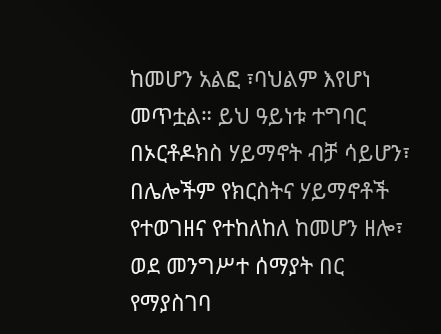ከመሆን አልፎ ፣ባህልም እየሆነ መጥቷል። ይህ ዓይነቱ ተግባር በኦርቶዶክስ ሃይማኖት ብቻ ሳይሆን፣ በሌሎችም የክርስትና ሃይማኖቶች የተወገዘና የተከለከለ ከመሆን ዘሎ፣ ወደ መንግሥተ ሰማያት በር የማያስገባ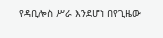የዳቢሎስ ሥራ እንደሆነ በየጊዜው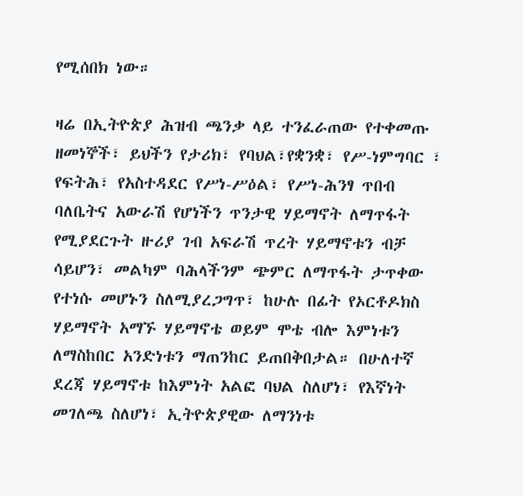የሚሰበክ ነው።

ዛሬ በኢትዮጵያ ሕዝብ ጫንቃ ላይ ተንፈራጠው የተቀመጡ ዘመነኞች፣ ይህችን የታሪክ፣ የባህል፣የቋንቋ፣ የሥ-ነምግባር ፣ የፍትሕ፣ የአስተዳደር የሥነ-ሥዕል፣ የሥነ-ሕንፃ ጥበብ ባለቤትና አውራሽ የሆነችን ጥንታዊ ሃይማኖት ለማጥፋት የሚያደርጉት ዙሪያ ገብ አፍራሽ ጥረት ሃይማኖቱን ብቻ ሳይሆን፣ መልካም ባሕላችንም ጭምር ለማጥፋት ታጥቀው የተነሱ መሆኑን ስለሚያረጋግጥ፣ ከሁሉ በፊት የኦርቶዶክስ ሃይማኖት አማኙ ሃይማኖቴ ወይም ሞቴ ብሎ እምነቱን ለማስከበር አንድነቱን ማጠንከር ይጠበቅበታል። በሁለተኛ ደረጃ ሃይማኖቱ ከእምነት አልፎ ባህል ስለሆነ፣ የእኛነት መገለጫ ስለሆነ፣ ኢትዮጵያዊው ለማንነቱ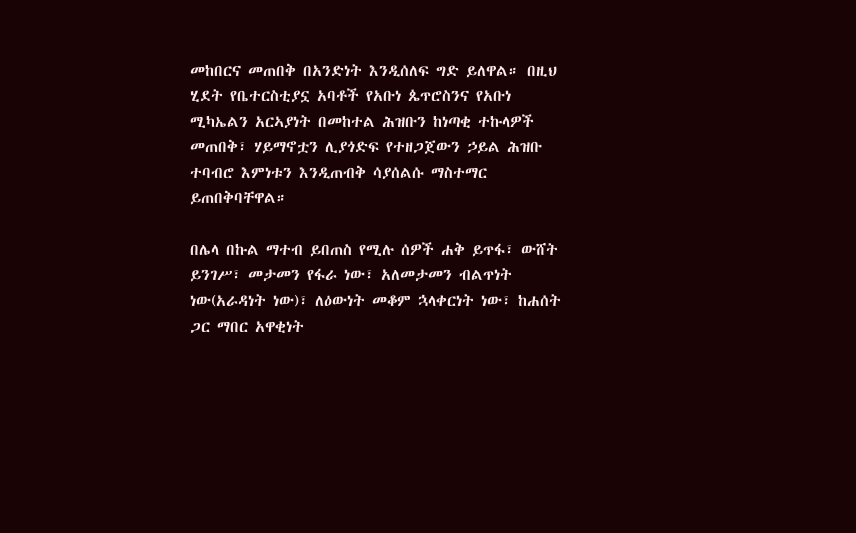መከበርና መጠበቅ በአንድነት እንዲሰለፍ ግድ ይለዋል። በዚህ ሂደት የቤተርስቲያኗ አባቶች የአቡነ ጴጥሮስንና የአቡነ ሚካኤልን አርኣያነት በመከተል ሕዝቡን ከነጣቂ ተኩላዎች መጠበቅ፣ ሃይማኖቷን ሊያጎድፍ የተዘጋጀውን ኃይል ሕዝቡ ተባብሮ እምነቱን እንዲጠብቅ ሳያሰልሱ ማስተማር ይጠበቅባቸዋል።

በሌላ በኩል ማተብ ይበጠስ የሚሉ ሰዎች ሐቅ ይጥፋ፣ ውሸት ይንገሥ፣ መታመን የፋራ ነው፣ አለመታመን ብልጥነት ነው(አራዳነት ነው)፣ ለዕውነት መቆም ኋላቀርነት ነው፣ ከሐሰት ጋር ማበር አዋቂነት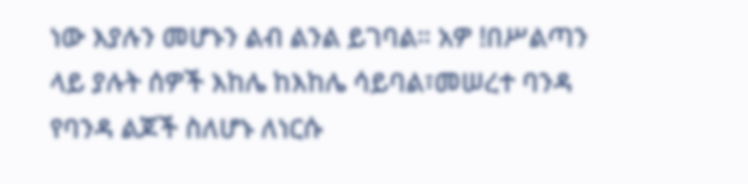ነው እያሉን መሆኑን ልብ ልንል ይገባል። አዎ !በሥልጣን ላይ ያሉት ሰዎች እከሌ ከእከሌ ሳይባል፣መሠረተ ባንዳ የባንዳ ልጆች ስለሆኑ ለነርሱ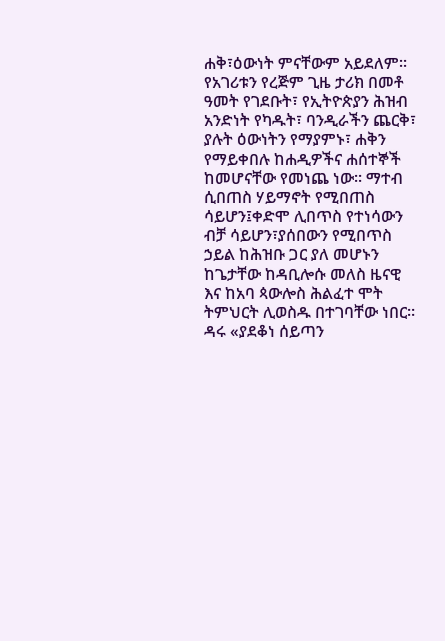ሐቅ፣ዕውነት ምናቸውም አይደለም። የአገሪቱን የረጅም ጊዜ ታሪክ በመቶ ዓመት የገደቡት፣ የኢትዮጵያን ሕዝብ አንድነት የካዱት፣ ባንዲራችን ጨርቅ፣ ያሉት ዕውነትን የማያምኑ፣ ሐቅን የማይቀበሉ ከሐዲዎችና ሐሰተኞች ከመሆናቸው የመነጨ ነው። ማተብ ሲበጠስ ሃይማኖት የሚበጠስ ሳይሆን፤ቀድሞ ሊበጥስ የተነሳውን ብቻ ሳይሆን፣ያሰበውን የሚበጥስ ኃይል ከሕዝቡ ጋር ያለ መሆኑን ከጌታቸው ከዳቢሎሱ መለስ ዜናዊ እና ከአባ ጳውሎስ ሕልፈተ ሞት ትምህርት ሊወስዱ በተገባቸው ነበር። ዳሩ «ያደቆነ ሰይጣን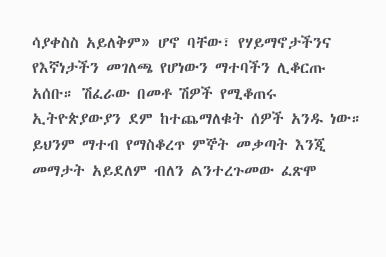ሳያቀስስ አይለቅም» ሆኖ ባቸው፣ የሃይማኖታችንና የእኛነታችን መገለጫ የሆነውን ማተባችን ሊቆርጡ አሰቡ። ሽፈራው በመቶ ሽዎች የሚቆጠሩ ኢትዮጵያውያን ደም ከተጨማለቁት ሰዎች አንዱ ነው። ይህንም ማተብ የማስቆረጥ ምኞት መቃጣት እንጂ መማታት አይደለም ብለን ልንተረጉመው ፈጽሞ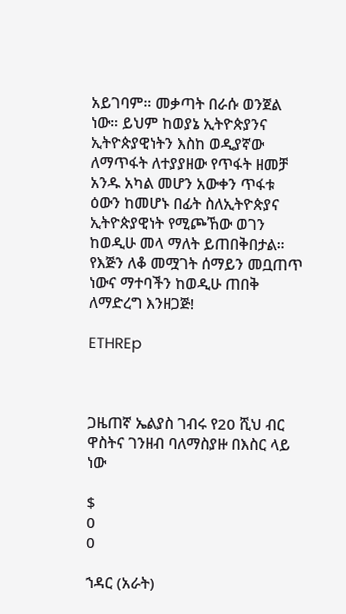አይገባም። መቃጣት በራሱ ወንጀል ነው። ይህም ከወያኔ ኢትዮጵያንና ኢትዮጵያዊነትን እስከ ወዲያኛው ለማጥፋት ለተያያዘው የጥፋት ዘመቻ አንዱ አካል መሆን አውቀን ጥፋቱ ዕውን ከመሆኑ በፊት ስለኢትዮጵያና ኢትዮጵያዊነት የሚጮኸው ወገን ከወዲሁ መላ ማለት ይጠበቅበታል። የእጅን ለቆ መሟገት ሰማይን መቧጠጥ ነውና ማተባችን ከወዲሁ ጠበቅ ለማድረግ እንዘጋጅ!

ETHREp



ጋዜጠኛ ኤልያስ ገብሩ የ20 ሺህ ብር ዋስትና ገንዘብ ባለማስያዙ በእስር ላይ ነው

$
0
0

ኀዳር (አራት)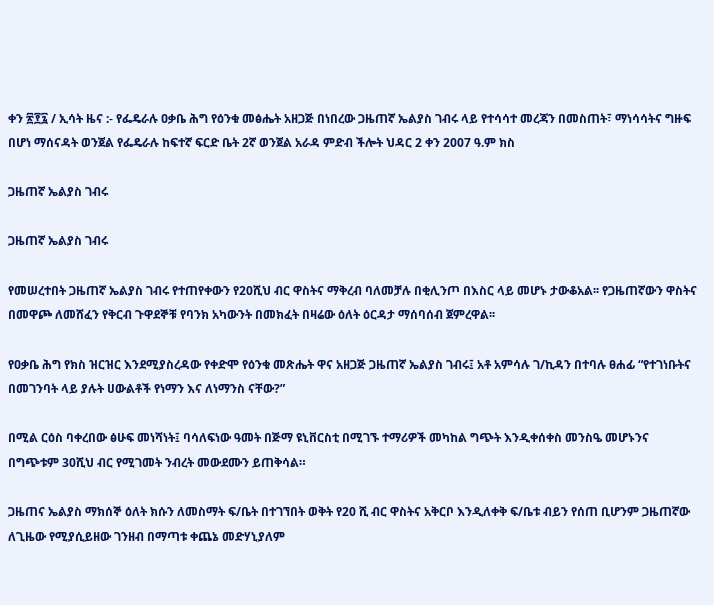ቀን ፳፻፯ / ኢሳት ዜና :- የፌዴራሉ ዐቃቤ ሕግ የዕንቁ መፅሔት አዘጋጅ በነበረው ጋዜጠኛ ኤልያስ ገብሩ ላይ የተሳሳተ መረጃን በመስጠት፣ ማነሳሳትና ግዙፍ በሆነ ማሰናዳት ወንጀል የፌዴራሉ ከፍተኛ ፍርድ ቤት 2ኛ ወንጀል አራዳ ምድብ ችሎት ህዳር 2 ቀን 2007 ዓ.ም ክስ

ጋዜጠኛ ኤልያስ ገብሩ

ጋዜጠኛ ኤልያስ ገብሩ

የመሠረተበት ጋዜጠኛ ኤልያስ ገብሩ የተጠየቀውን የ20ሺህ ብር ዋስትና ማቅረብ ባለመቻሉ በቂሊንጦ በእስር ላይ መሆኑ ታውቆአል፡፡ የጋዜጠኛውን ዋስትና በመዋጮ ለመሸፈን የቅርብ ጉዋደኞቹ የባንክ አካውንት በመክፈት በዛሬው ዕለት ዕርዳታ ማሰባሰብ ጀምረዋል፡፡

የዐቃቤ ሕግ የክስ ዝርዝር እንደሚያስረዳው የቀድሞ የዕንቁ መጽሔት ዋና አዘጋጅ ጋዜጠኛ ኤልያስ ገብሩ፤ አቶ አምሳሉ ገ/ኪዳን በተባሉ ፀሐፊ “የተገነቡትና በመገንባት ላይ ያሉት ሀውልቶች የነማን እና ለነማንስ ናቸው?”

በሚል ርዕስ ባቀረበው ፅሁፍ መነሻነት፤ ባሳለፍነው ዓመት በጅማ ዩኒቨርስቲ በሚገኙ ተማሪዎች መካከል ግጭት እንዲቀሰቀስ መንስዔ መሆኑንና በግጭቱም 30ሺህ ብር የሚገመት ንብረት መውደሙን ይጠቅሳል።

ጋዜጠና ኤልያስ ማክሰኞ ዕለት ክሱን ለመስማት ፍ/ቤት በተገኘበት ወቅት የ20 ሺ ብር ዋስትና አቅርቦ እንዲለቀቅ ፍ/ቤቱ ብይን የሰጠ ቢሆንም ጋዜጠኛው ለጊዜው የሚያሲይዘው ገንዘብ በማጣቱ ቀጨኔ መድሃኒያለም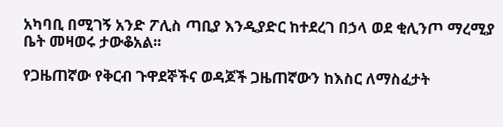አካባቢ በሚገኝ አንድ ፖሊስ ጣቢያ እንዲያድር ከተደረገ በኃላ ወደ ቂሊንጦ ማረሚያ ቤት መዛወሩ ታውቆአል፡፡

የጋዜጠኛው የቅርብ ጉዋደኞችና ወዳጆች ጋዜጠኛውን ከእስር ለማስፈታት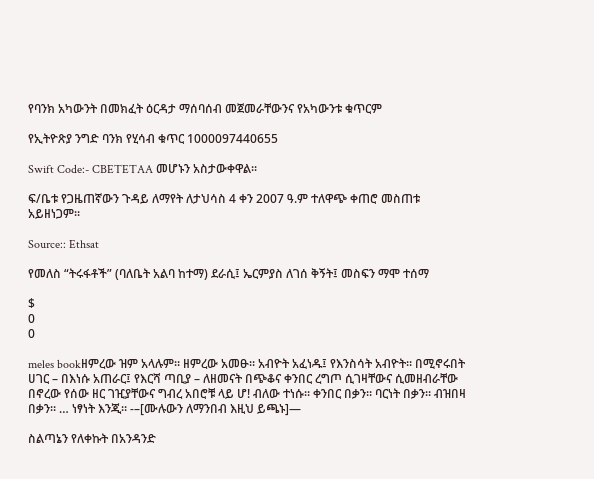የባንክ አካውንት በመክፈት ዕርዳታ ማሰባሰብ መጀመራቸውንና የአካውንቱ ቁጥርም

የኢትዮጽያ ንግድ ባንክ የሂሳብ ቁጥር 1000097440655

Swift Code:- CBETETAA መሆኑን አስታውቀዋል፡፡

ፍ/ቤቱ የጋዜጠኛውን ጉዳይ ለማየት ለታህሳስ 4 ቀን 2007 ዓ.ም ተለዋጭ ቀጠሮ መስጠቱ አይዘነጋም፡፡

Source:: Ethsat

የመለስ “ትሩፋቶች” (ባለቤት አልባ ከተማ) ደራሲ፤ ኤርምያስ ለገሰ ቅኝት፤ መስፍን ማሞ ተሰማ

$
0
0

meles bookዘምረው ዝም አላሉም። ዘምረው አመፁ። አብዮት አፈነዱ፤ የእንስሳት አብዮት። በሚኖሩበት ሀገር – በእነሱ አጠራር፤ የእርሻ ጣቢያ – ለዘመናት በጭቆና ቀንበር ረግጦ ሲገዛቸውና ሲመዘብራቸው በኖረው የሰው ዘር ገዢያቸውና ግብረ አበሮቹ ላይ ሆ! ብለው ተነሱ። ቀንበር በቃን። ባርነት በቃን። ብዝበዛ በቃን። … ነፃነት እንጂ። -–[ሙሉውን ለማንበብ እዚህ ይጫኑ]—

ስልጣኔን የለቀኩት በአንዳንድ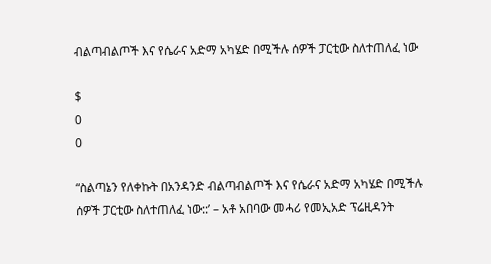ብልጣብልጦች እና የሴራና አድማ አካሄድ በሚችሉ ሰዎች ፓርቲው ስለተጠለፈ ነው

$
0
0

“ስልጣኔን የለቀኩት በአንዳንድ ብልጣብልጦች እና የሴራና አድማ አካሄድ በሚችሉ ሰዎች ፓርቲው ስለተጠለፈ ነው::’ – አቶ አበባው መሓሪ የመኢአድ ፕሬዚዳንት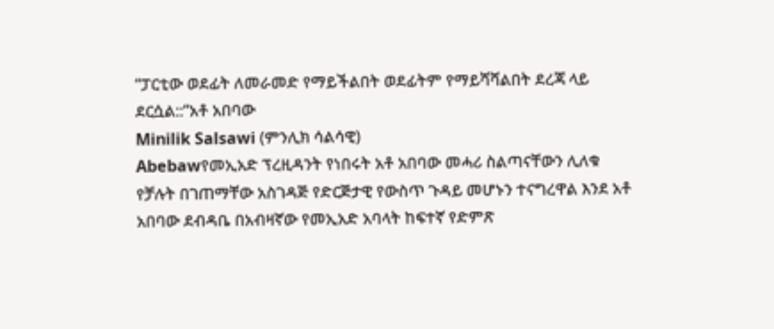“ፓርቲው ወደፊት ለመራመድ የማይችልበት ወደፊትም የማይሻሻልበት ደረጃ ላይ ደርሷል::”አቶ አበባው
Minilik Salsawi (ምንሊክ ሳልሳዊ)
Abebawየመኢአድ ፕረዚዳንት የነበሩት አቶ አበባው መሓሪ ስልጣናቸውን ሊለቁ የቻሉት በገጠማቸው አስገዳጅ የድርጅታዊ የውስጥ ጉዳይ መሆኑን ተናግረዋል እንደ አቶ አበባው ደብዳቤ በአብዛኛው የመኢአድ አባላት ከፍተኛ የድምጽ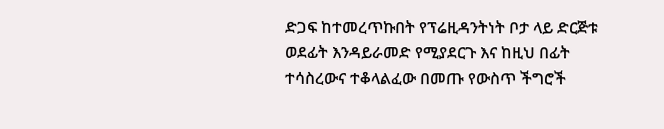ድጋፍ ከተመረጥኩበት የፕሬዚዳንትነት ቦታ ላይ ድርጅቱ ወደፊት እንዳይራመድ የሚያደርጉ እና ከዚህ በፊት ተሳስረውና ተቆላልፈው በመጡ የውስጥ ችግሮች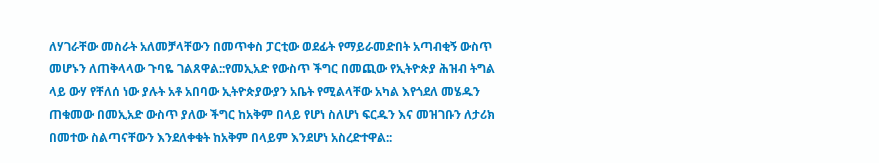ለሃገራቸው መስራት አለመቻላቸውን በመጥቀስ ፓርቲው ወደፊት የማይራመድበት አጣብቂኝ ውስጥ መሆኑን ለጠቅላላው ጉባዬ ገልጸዋል::የመኢአድ የውስጥ ችግር በመጪው የኢትዮጵያ ሕዝብ ትግል ላይ ውሃ የቸለሰ ነው ያሉት አቶ አበባው ኢትዮጵያውያን አቤት የሚልላቸው አካል እየጎደለ መሄዱን ጠቁመው በመኢአድ ውስጥ ያለው ችግር ከአቅም በላይ የሆነ ስለሆነ ፍርዱን እና መዝገቡን ለታሪክ በመተው ስልጣናቸውን እንደለቀቁት ከአቅም በላይም እንደሆነ አስረድተዋል::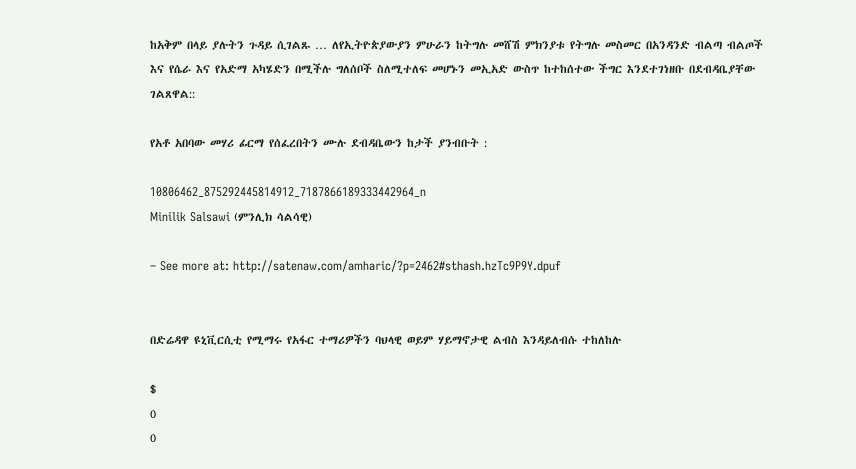ከአቅም በላይ ያሉትን ጉዳይ ሲገልጹ … ለየኢትዮጵያውያን ምሁራን ከትግሉ መሸሽ ምክንያቱ የትግሉ መስመር በአንዳንድ ብልጣ ብልጦች እና የሴራ እና የአድማ አካሄድን በሚችሉ ግለሰቦች ስለሚተለፍ መሆኑን መኢአድ ውስጥ ከተከሰተው ችግር እንደተገነዘቡ በደብዳቤያቸው ገልጸዋል::

የአቶ አበባው መሃሪ ፊርማ የሰፈረበትን ሙሉ ደብዳቤውን ከታች ያንብቡት :

10806462_875292445814912_7187866189333442964_n
Minilik Salsawi (ምንሊክ ሳልሳዊ)

– See more at: http://satenaw.com/amharic/?p=2462#sthash.hzTc9P9Y.dpuf


በድሬዳዋ ዩኒቪርሲቲ የሚማሩ የአፋር ተማሪዎችን ባህላዊ ወይም ሃይማኖታዊ ልብስ እንዳይለብሱ ተከለከሉ

$
0
0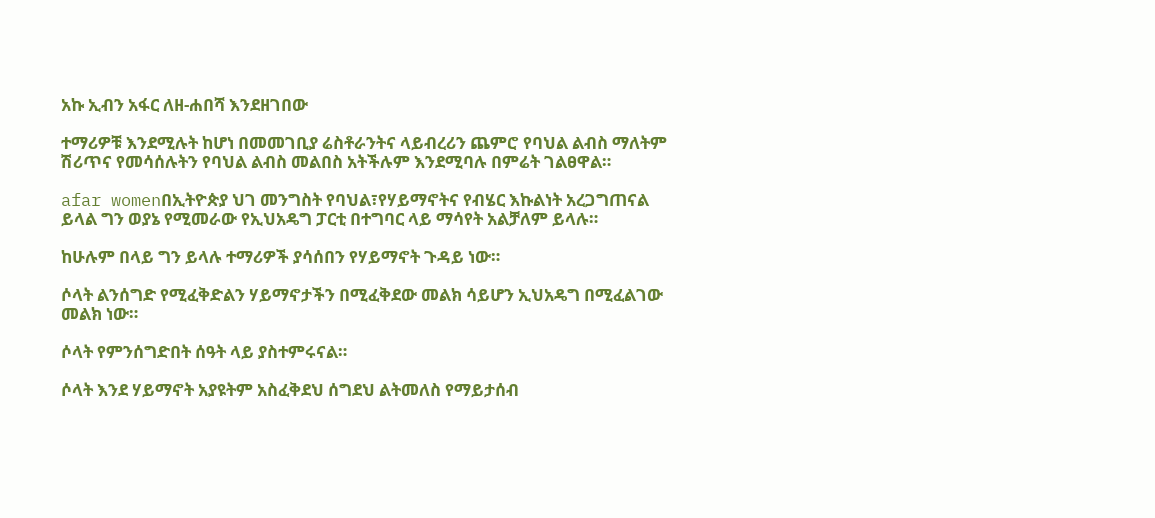አኩ ኢብን አፋር ለዘ-ሐበሻ እንደዘገበው

ተማሪዎቹ እንደሚሉት ከሆነ በመመገቢያ ሬስቶራንትና ላይብረሪን ጨምሮ የባህል ልብስ ማለትም ሽሪጥና የመሳሰሉትን የባህል ልብስ መልበስ አትችሉም እንደሚባሉ በምሬት ገልፀዋል።

afar womenበኢትዮጵያ ህገ መንግስት የባህል፣የሃይማኖትና የብሄር እኩልነት አረጋግጠናል ይላል ግን ወያኔ የሚመራው የኢህአዴግ ፓርቲ በተግባር ላይ ማሳየት አልቻለም ይላሉ።

ከሁሉም በላይ ግን ይላሉ ተማሪዎች ያሳሰበን የሃይማኖት ጉዳይ ነው።

ሶላት ልንሰግድ የሚፈቅድልን ሃይማኖታችን በሚፈቅደው መልክ ሳይሆን ኢህአዴግ በሚፈልገው መልክ ነው።

ሶላት የምንሰግድበት ሰዓት ላይ ያስተምሩናል።

ሶላት እንደ ሃይማኖት አያዩትም አስፈቅደህ ሰግደህ ልትመለስ የማይታሰብ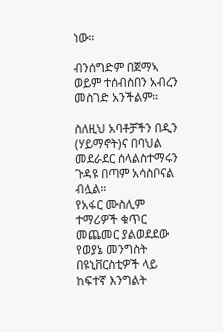ነው።

ብንሰግድም በጀማኣ ወይም ተሰብስበን አብረን መስገድ አንችልም።

ስለዚህ አባቶቻችን በዲን (ሃይማኖት)ና በባህል መደራደር ሰላልስተማሩን ጉዳዩ በጣም አሳስቦናል ብሏል።
የአፋር ሙስሊም ተማሪዎች ቁጥር መጨመር ያልወደደው የወያኔ መንግስት በዩኒቨርስቲዎች ላይ ከፍተኛ እንግልት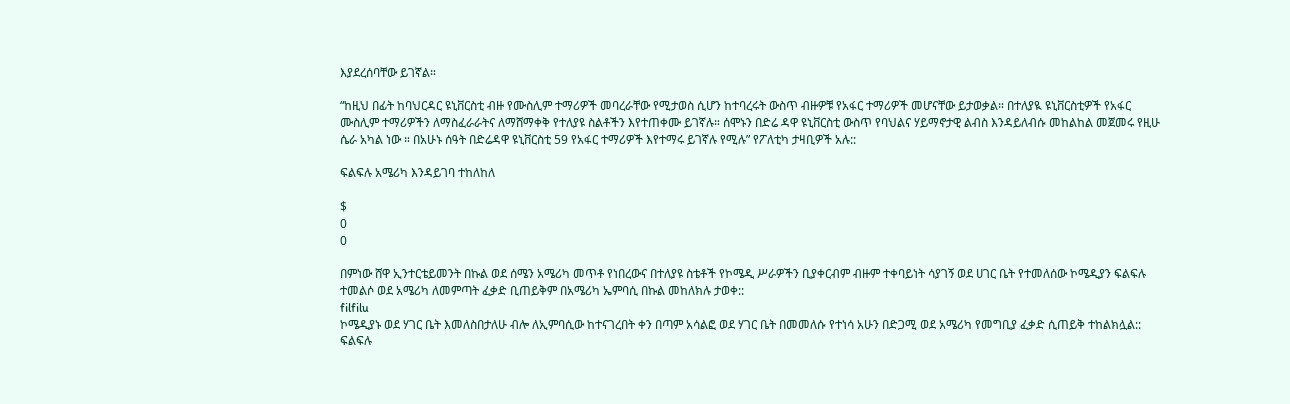እያደረሰባቸው ይገኛል።

“ከዚህ በፊት ከባህርዳር ዩኒቨርስቲ ብዙ የሙስሊም ተማሪዎች መባረራቸው የሚታወስ ሲሆን ከተባረሩት ውስጥ ብዙዎቹ የአፋር ተማሪዎች መሆናቸው ይታወቃል። በተለያዪ ዩኒቨርስቲዎች የአፋር ሙስሊም ተማሪዎችን ለማስፈራራትና ለማሸማቀቅ የተለያዩ ስልቶችን እየተጠቀሙ ይገኛሉ። ሰሞኑን በድሬ ዳዋ ዩኒቨርስቲ ውስጥ የባህልና ሃይማኖታዊ ልብስ እንዳይለብሱ መከልከል መጀመሩ የዚሁ ሴራ አካል ነው ። በአሁኑ ሰዓት በድሬዳዋ ዩኒቨርስቲ 59 የአፋር ተማሪዎች እየተማሩ ይገኛሉ የሚሉ” የፖለቲካ ታዛቢዎች አሉ::

ፍልፍሉ አሜሪካ እንዳይገባ ተከለከለ

$
0
0

በምነው ሸዋ ኢንተርቴይመንት በኩል ወደ ሰሜን አሜሪካ መጥቶ የነበረውና በተለያዩ ስቴቶች የኮሜዲ ሥራዎችን ቢያቀርብም ብዙም ተቀባይነት ሳያገኝ ወደ ሀገር ቤት የተመለሰው ኮሜዲያን ፍልፍሉ ተመልሶ ወደ አሜሪካ ለመምጣት ፈቃድ ቢጠይቅም በአሜሪካ ኤምባሲ በኩል መከለክሉ ታወቀ::
filfilu
ኮሜዲያኑ ወደ ሃገር ቤት እመለስበታለሁ ብሎ ለኢምባሲው ከተናገረበት ቀን በጣም አሳልፎ ወደ ሃገር ቤት በመመለሱ የተነሳ አሁን በድጋሚ ወደ አሜሪካ የመግቢያ ፈቃድ ሲጠይቅ ተከልክሏል:: ፍልፍሉ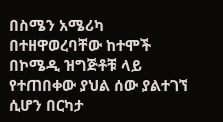በስሜን አሜሪካ በተዘዋወረባቸው ከተሞች በኮሜዲ ዝግጅቶቹ ላይ የተጠበቀው ያህል ሰው ያልተገኘ ሲሆን በርካታ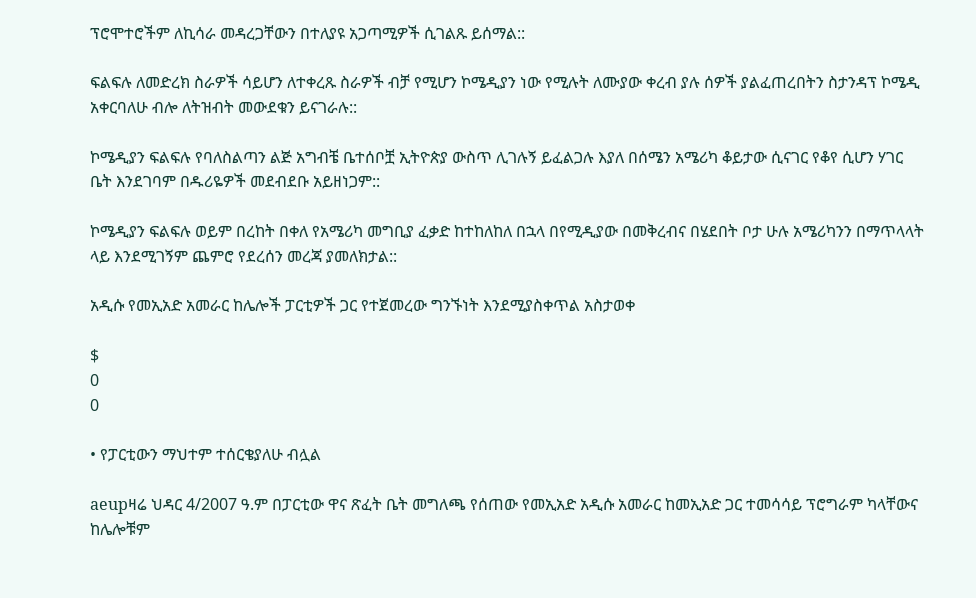ፕሮሞተሮችም ለኪሳራ መዳረጋቸውን በተለያዩ አጋጣሚዎች ሲገልጹ ይሰማል::

ፍልፍሉ ለመድረክ ስራዎች ሳይሆን ለተቀረጹ ስራዎች ብቻ የሚሆን ኮሜዲያን ነው የሚሉት ለሙያው ቀረብ ያሉ ሰዎች ያልፈጠረበትን ስታንዳፕ ኮሜዲ አቀርባለሁ ብሎ ለትዝብት መውደቁን ይናገራሉ::

ኮሜዲያን ፍልፍሉ የባለስልጣን ልጅ አግብቼ ቤተሰቦቿ ኢትዮጵያ ውስጥ ሊገሉኝ ይፈልጋሉ እያለ በሰሜን አሜሪካ ቆይታው ሲናገር የቆየ ሲሆን ሃገር ቤት እንደገባም በዱሪዬዎች መደብደቡ አይዘነጋም::

ኮሜዲያን ፍልፍሉ ወይም በረከት በቀለ የአሜሪካ መግቢያ ፈቃድ ከተከለከለ በኋላ በየሚዲያው በመቅረብና በሄደበት ቦታ ሁሉ አሜሪካንን በማጥላላት ላይ እንደሚገኝም ጨምሮ የደረሰን መረጃ ያመለክታል::

አዲሱ የመኢአድ አመራር ከሌሎች ፓርቲዎች ጋር የተጀመረው ግንኙነት እንደሚያስቀጥል አስታወቀ

$
0
0

• የፓርቲውን ማህተም ተሰርቄያለሁ ብሏል

aeupዛሬ ህዳር 4/2007 ዓ.ም በፓርቲው ዋና ጽፈት ቤት መግለጫ የሰጠው የመኢአድ አዲሱ አመራር ከመኢአድ ጋር ተመሳሳይ ፕሮግራም ካላቸውና ከሌሎቹም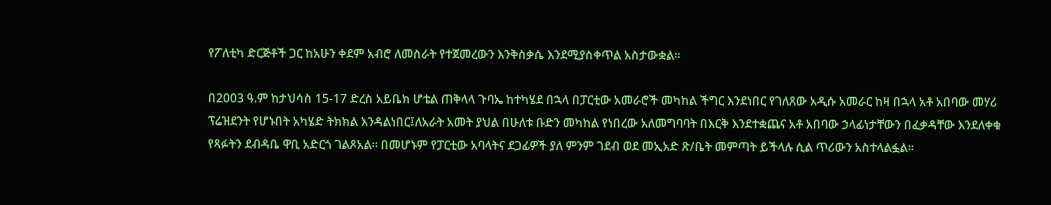የፖለቲካ ድርጅቶች ጋር ከአሁን ቀደም አብሮ ለመስራት የተጀመረውን እንቅስቃሴ እንደሚያስቀጥል አስታውቋል፡፡

በ2003 ዓ.ም ከታህሳስ 15-17 ድረስ አይቤክ ሆቴል ጠቅላላ ጉባኤ ከተካሄደ በኋላ በፓርቲው አመራሮች መካከል ችግር እንደነበር የገለጸው አዲሱ አመራር ከዛ በኋላ አቶ አበባው መሃሪ ፕሬዝደንት የሆኑበት አካሄድ ትክክል እንዳልነበር፤ለአራት አመት ያህል በሁለቱ ቡድን መካከል የነበረው አለመግባባት በእርቅ እንደተቋጨና አቶ አበባው ኃላፊነታቸውን በፈቃዳቸው እንደለቀቁ የጻፉትን ደብዳቤ ዋቢ አድርጎ ገልጾአል፡፡ በመሆኑም የፓርቲው አባላትና ደጋፊዎች ያለ ምንም ገደብ ወደ መኢአድ ጽ/ቤት መምጣት ይችላሉ ሲል ጥሪውን አስተላልፏል፡፡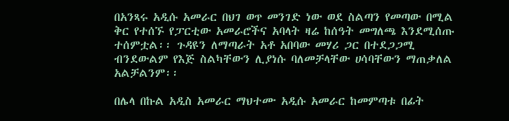በአንጻሩ አዲሱ አመራር በህገ ወጥ መንገድ ነው ወደ ስልጣን የመጣው በሚል ቅር የተሰኙ የፓርቲው አመራሮችና አባላት ዛሬ ከሰዓት መግለጫ እንደሚሰጡ ተሰምቷል፡፡ ጉዳዩን ለማጣራት አቶ አበባው መሃሪ ጋር በተደጋጋሚ ብንደውልም የእጅ ስልካቸውን ሊያነሱ ባለመቻላቸው ሀሳባቸውን ማጠቃለል አልቻልንም፡፡

በሌላ በኩል አዲስ አመራር ማህተሙ አዲሱ አመራር ከመምጣቱ በፊት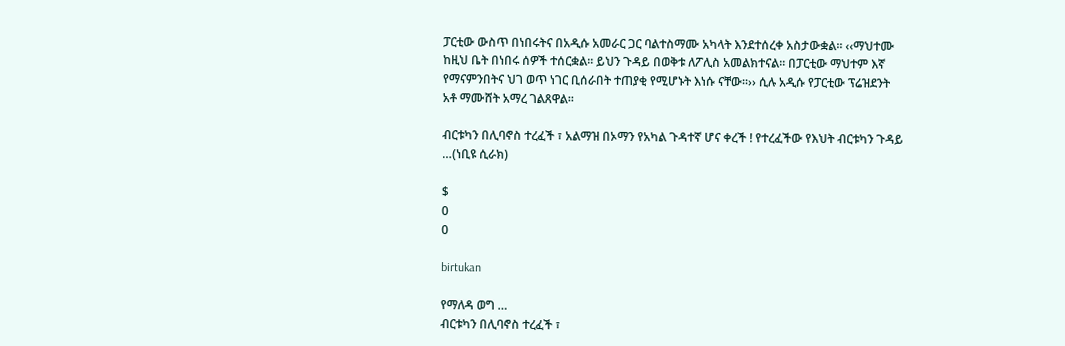ፓርቲው ውስጥ በነበሩትና በአዲሱ አመራር ጋር ባልተስማሙ አካላት እንደተሰረቀ አስታውቋል፡፡ ‹‹ማህተሙ ከዚህ ቤት በነበሩ ሰዎች ተሰርቋል፡፡ ይህን ጉዳይ በወቅቱ ለፖሊስ አመልክተናል፡፡ በፓርቲው ማህተም እኛ የማናምንበትና ህገ ወጥ ነገር ቢሰራበት ተጠያቂ የሚሆኑት እነሱ ናቸው፡፡›› ሲሉ አዲሱ የፓርቲው ፕሬዝደንት አቶ ማሙሸት አማረ ገልጸዋል፡፡

ብርቱካን በሊባኖስ ተረፈች ፣ አልማዝ በኦማን የአካል ጉዳተኛ ሆና ቀረች ! የተረፈችው የእህት ብርቱካን ጉዳይ …(ነቢዩ ሲራክ)

$
0
0

birtukan

የማለዳ ወግ …
ብርቱካን በሊባኖስ ተረፈች ፣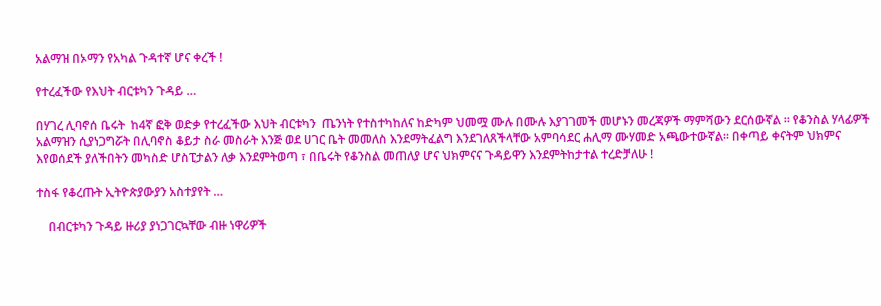አልማዝ በኦማን የአካል ጉዳተኛ ሆና ቀረች !

የተረፈችው የእህት ብርቱካን ጉዳይ …

በሃገረ ሊባኖሰ ቤሩት  ከ4ኛ ፎቅ ወድቃ የተረፈችው እህት ብርቱካን  ጤንነት የተስተካከለና ከድካም ህመሟ ሙሉ በሙሉ እያገገመች መሆኑን መረጃዎች ማምሻውን ደርሰውኛል ። የቆንስል ሃላፊዎች አልማዝን ሲያነጋግሯት በሊባኖስ ቆይታ ስራ መስራት እንጅ ወደ ሀገር ቤት መመለስ እንደማትፈልግ እንደገለጸችላቸው አምባሳደር ሐሊማ ሙሃመድ አጫውተውኛል። በቀጣይ ቀናትም ህክምና እየወሰደች ያለችበትን መካስድ ሆስፒታልን ለቃ እንደምትወጣ ፣ በቤሩት የቆንስል መጠለያ ሆና ህክምናና ጉዳይዋን እንደምትከታተል ተረድቻለሁ !

ተስፋ የቆረጡት ኢትዮጵያውያን አስተያየት …

    በብርቱካን ጉዳይ ዙሪያ ያነጋገርኳቸው ብዙ ነዋሪዎች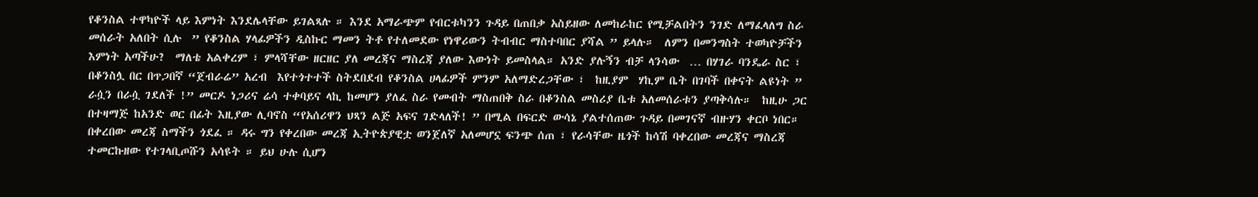የቆንስል ተዋካዮች ላይ እምነት እንደሌላቸው ይገልጻሉ ። እንደ አማራጭም የብርቱካንን ጉዳይ በጠበቃ አስይዘው ለመከራከር የሚቻልበትን ንገድ ለማፈላለግ ስራ መሰራት አለበት ሲሉ  ” የቆንስል ሃላፊዎችን ዲስኩር ማመን ትቶ የተለመደው የነዋሪውን ትብብር ማስተባበር ያሻል ” ይላሉ።  ለምን በመንግስት ተወካዮቻችን እምነት አጣችሁ?  ማለቴ አልቀረም ፣ ምላሻቸው ዘርዘር ያለ መረጃና ማስረጃ ያለው እውነት ይመስላል። አንድ ያሉኝን ብቻ ላንሳው  … በሃገራ ባንዴራ ስር ፣ በቆንስሏ በር በጥጋበኛ “ጀብራሬ” አረብ  እየተጎተተች ስትደበደብ የቆንስል ሀላፊዎች ምንም አለማድረጋቸው ፣  ከዚያም  ሃኪም ቤት በገባች በቀናት ልዩነት ” ራሷን በራሷ ገደለች !” መርዶ ነጋሪና ሬሳ ተቀባይና ላኪ ከመሆን ያለፈ ስራ የመብት ማስጠበቅ ስራ በቆንስል መስሪያ ቤቱ አለመሰራቱን ያጣቅሳሉ።  ከዚሁ ጋር በተዛማጅ ከአንድ ወር በፊት እዚያው ሊባኖስ “የአሰሪዋን ህጻን ልጅ አፍና ገድላለች! ” በሚል በፍርድ ውሳኔ ያልተሰጠው ጉዳይ በመገናኛ ብዙሃን ቀርቦ ነበር። በቀረበው መረጃ ስማችን ጎደፈ ። ዳሩ ግን የቀረበው መረጃ ኢትዮጵያዊቷ ወንጀለኛ አለመሆኗ ፍንጭ ሰጠ ፣ የራሳቸው ዜጎች ከሳሽ ባቀረበው መረጃና ማስረጃ ተመርኩዘው የተገላቢጦሹን አሳዩት ። ይህ ሁሉ ሲሆን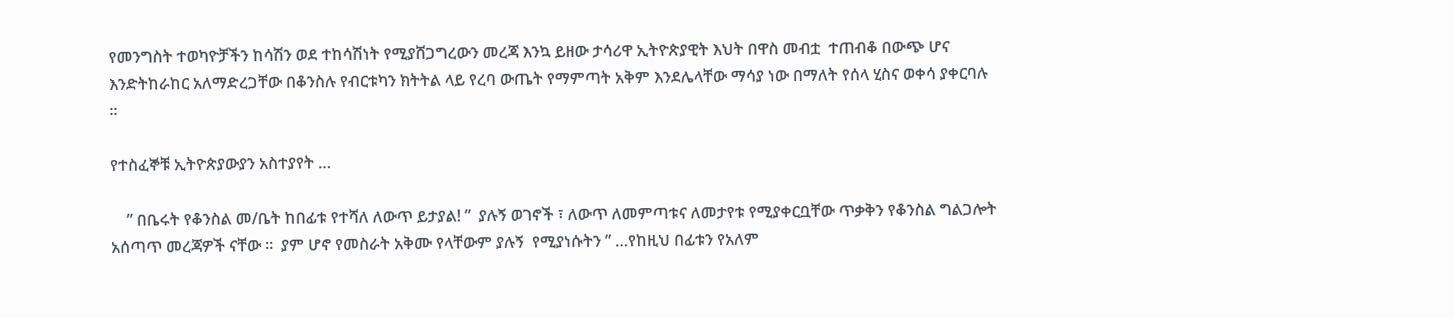የመንግስት ተወካዮቻችን ከሳሽን ወደ ተከሳሽነት የሚያሸጋግረውን መረጃ እንኳ ይዘው ታሳሪዋ ኢትዮጵያዊት እህት በዋስ መብቷ  ተጠብቆ በውጭ ሆና  እንድትከራከር አለማድረጋቸው በቆንስሉ የብርቱካን ክትትል ላይ የረባ ውጤት የማምጣት አቅም እንደሌላቸው ማሳያ ነው በማለት የሰላ ሂስና ወቀሳ ያቀርባሉ ።

የተስፈኞቹ ኢትዮጵያውያን አስተያየት …

    ” በቤሩት የቆንስል መ/ቤት ከበፊቱ የተሻለ ለውጥ ይታያል! ”  ያሉኝ ወገኖች ፣ ለውጥ ለመምጣቱና ለመታየቱ የሚያቀርቧቸው ጥቃቅን የቆንስል ግልጋሎት አሰጣጥ መረጃዎች ናቸው ።  ያም ሆኖ የመስራት አቅሙ የላቸውም ያሉኝ  የሚያነሱትን ” …የከዚህ በፊቱን የአለም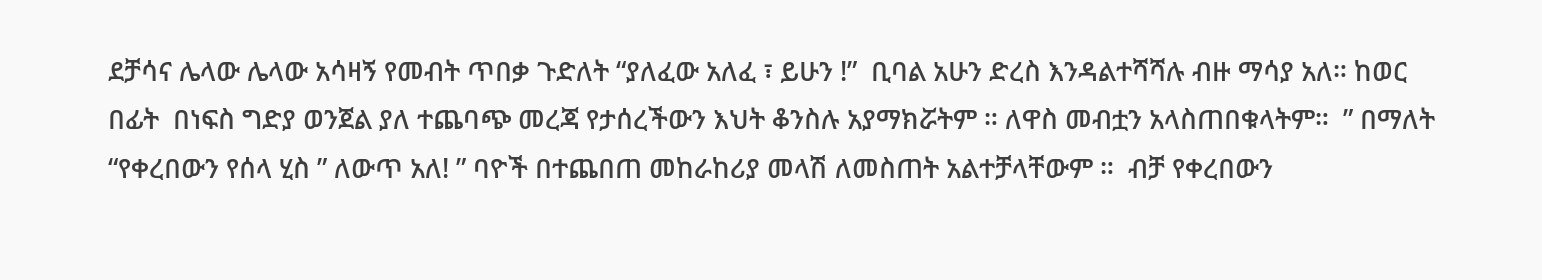ደቻሳና ሌላው ሌላው አሳዛኝ የመብት ጥበቃ ጉድለት “ያለፈው አለፈ ፣ ይሁን !”  ቢባል አሁን ድረስ እንዳልተሻሻሉ ብዙ ማሳያ አለ። ከወር በፊት  በነፍስ ግድያ ወንጀል ያለ ተጨባጭ መረጃ የታሰረችውን እህት ቆንስሉ አያማክሯትም ። ለዋስ መብቷን አላስጠበቁላትም።  ” በማለት “የቀረበውን የሰላ ሂስ ” ለውጥ አለ! ” ባዮች በተጨበጠ መከራከሪያ መላሽ ለመስጠት አልተቻላቸውም ።  ብቻ የቀረበውን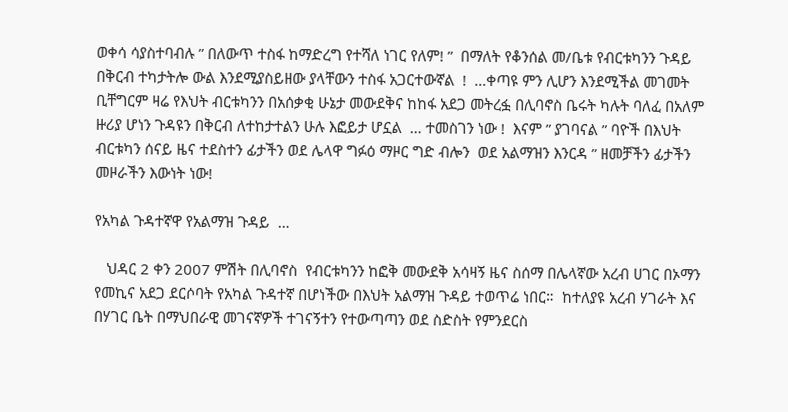ወቀሳ ሳያስተባብሉ ” በለውጥ ተስፋ ከማድረግ የተሻለ ነገር የለም! ”  በማለት የቆንሰል መ/ቤቱ የብርቱካንን ጉዳይ በቅርብ ተካታትሎ ውል እንደሚያስይዘው ያላቸውን ተስፋ አጋርተውኛል  !  …ቀጣዩ ምን ሊሆን እንደሚችል መገመት ቢቸግርም ዛሬ የእህት ብርቱካንን በአሰቃቂ ሁኔታ መውደቅና ከከፋ አደጋ መትረፏ በሊባኖስ ቤሩት ካሉት ባለፈ በአለም ዙሪያ ሆነን ጉዳዩን በቅርብ ለተከታተልን ሁሉ እፎይታ ሆኗል  … ተመስገን ነው !  እናም ” ያገባናል ” ባዮች በእህት ብርቱካን ሰናይ ዜና ተደስተን ፊታችን ወደ ሌላዋ ግፉዕ ማዞር ግድ ብሎን  ወደ አልማዝን እንርዳ ” ዘመቻችን ፊታችን መዞራችን እውነት ነው!

የአካል ጉዳተኛዋ የአልማዝ ጉዳይ  …

   ህዳር 2 ቀን 2007 ምሽት በሊባኖስ  የብርቱካንን ከፎቅ መውደቅ አሳዛኝ ዜና ስሰማ በሌላኛው አረብ ሀገር በኦማን የመኪና አደጋ ደርሶባት የአካል ጉዳተኛ በሆነችው በእህት አልማዝ ጉዳይ ተወጥሬ ነበር።  ከተለያዩ አረብ ሃገራት እና በሃገር ቤት በማህበራዊ መገናኛዎች ተገናኝተን የተውጣጣን ወደ ስድስት የምንደርስ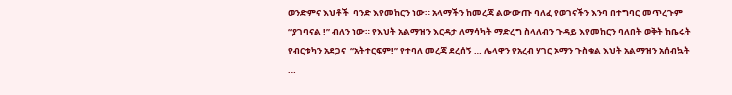ወንድምና እህቶች  ባንድ እየመከርን ነው። አላማችን ከመረጃ ልውውጡ ባለፈ የወገናችን እንባ በተግባር መጥረጉም “ያገባናል !” ብለን ነው። የእህት አልማዝን እርዳታ ለማሳካት ማድረግ ስላለብን ጉዳይ እየመከርን ባለበት ወቅት ከቤሩት የብርቱካን አደጋና  “አትተርፍም!” የተባለ መረጃ ደረሰኝ … ሌላዋን የአረብ ሃገር ኦማን ጉስቁል እህት አልማዝን አሰብኳት …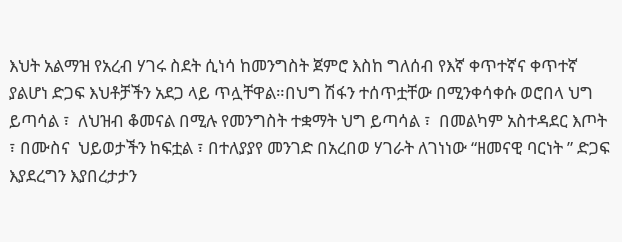እህት አልማዝ የአረብ ሃገሩ ስደት ሲነሳ ከመንግስት ጀምሮ እስከ ግለሰብ የእኛ ቀጥተኛና ቀጥተኛ ያልሆነ ድጋፍ እህቶቻችን አደጋ ላይ ጥሏቸዋል።በህግ ሽፋን ተሰጥቷቸው በሚንቀሳቀሱ ወሮበላ ህግ ይጣሳል ፣  ለህዝብ ቆመናል በሚሉ የመንግስት ተቋማት ህግ ይጣሳል ፣  በመልካም አስተዳደር እጦት ፣ በሙስና  ህይወታችን ከፍቷል ፣ በተለያያየ መንገድ በአረበወ ሃገራት ለገነነው “ዘመናዊ ባርነት ” ድጋፍ እያደረግን እያበረታታን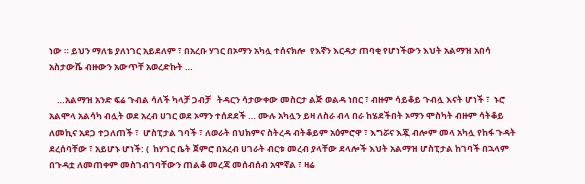ነው ። ይህን ማለቴ ያለነገር አይደለም ፣ በአረቡ ሃገር በኦማን አካሏ ተሰናክሎ  የእኛን እርዳታ ጠባቂ የሆነችውን እህት አልማዝ አበሳ አስታውሼ ብዙውን አውጥቸ አወረድኩት …

    …አልማዝ አንድ ፍሬ ጉብል ሳለች ካላቻ ጋብቻ   ትዳርን ሳታውቀው መስርታ ልጅ ወልዳ ነበር ፣ ብዙም ሳይቆይ ጉብሏ እናት ሆነች ፣  ኑሮ አልሞላ አልሳካ ብሏት ወደ አረብ ሀገር ወደ ኦማን ተሰደደች … ሙሉ አካሏን ይዛ ለስራ ብላ በራ ከሄደችበት ኦማን ሞስካት ብዙም ሳትቆይ ለመኪና አደጋ ተጋለጠች ፣  ሆስፒታል ገባች ፣ ለወራት በህክምና ስትረዳ ብትቆይም አዕምሮዋ ፣ እግሯና እጇ ብሎም መላ አካሏ የከፋ ጉዳት ደረሰባቸው ፣ አይሆኑ ሆነች: (  ከሃገር ቤት ጀምሮ በአረብ ሀገራት ብርቱ መረብ ያላቸው ደላሎች እህት አልማዝ ሆስፒታል ከገባች በኋላም በጉዳቷ ለመጠቀም መስገብገባቸውን ጠልቆ መረጃ መሰብሰብ አሞኛል ፣ ዛሬ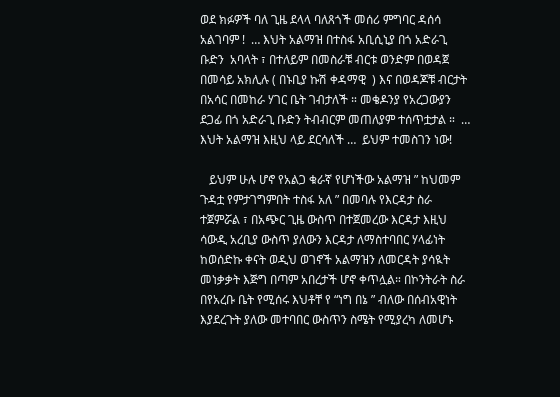ወደ ክፉዎች ባለ ጊዜ ደላላ ባለጸጎች መሰሪ ምግባር ዳሰሳ አልገባም !  … እህት አልማዝ በተስፋ አቢሲኒያ በጎ አድራጊ ቡድን  አባላት ፣ በተለይም በመስራቹ ብርቱ ወንድም በወዳጀ በመሳይ አክሊሉ ( በኑቢያ ኩሽ ቀዳማዊ  ) እና በወዳጆቹ ብርታት  በአሳር በመከራ ሃገር ቤት ገብታለች ። መቄዶንያ የአረጋውያን ደጋፊ በጎ አድራጊ ቡድን ትብብርም መጠለያም ተሰጥቷታል ።  … እህት አልማዝ እዚህ ላይ ደርሳለች …  ይህም ተመስገን ነው!

   ይህም ሁሉ ሆኖ የአልጋ ቁራኛ የሆነችው አልማዝ ” ከህመም ጉዳቷ የምታገግምበት ተስፋ አለ ” በመባሉ የእርዳታ ስራ ተጀምሯል ፣ በአጭር ጊዜ ውስጥ በተጀመረው እርዳታ እዚህ ሳውዲ አረቢያ ውስጥ ያለውን እርዳታ ለማስተባበር ሃላፊነት ከወሰድኩ ቀናት ወዲህ ወገኖች አልማዝን ለመርዳት ያሳዪት መነቃቃት እጅግ በጣም አበረታች ሆኖ ቀጥሏል። በኮንትራት ስራ በየአረቡ ቤት የሚሰሩ እህቶቸ የ “ነግ በኔ ” ብለው በሰብአዊነት እያደረጉት ያለው መተባበር ውስጥን ስሜት የሚያረካ ለመሆኑ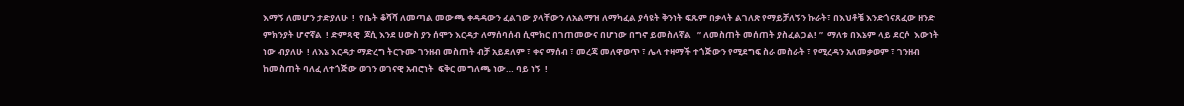እማኝ ለመሆን ታድያለሁ  !  የቤት ቆሻሻ ለመጣል መውጫ ቀዳዳውን ፈልገው ያላቸውን ለአልማዝ ለማካፈል ያሳዩት ቅንነት ፍጹም በቃላት ልገለጽ የማይቻለኝን ኩራት፣ በእህቶቼ እንድጎናጸፈው ዘንድ  ምክንያት ሆኖኛል  ! ድምጻዊ  ጆሲ እንደ ሀውስ ያን ሰሞን እርዳታ ለማሰባሰብ ሲሞክር በገጠመውና በሆነው በግኖ ይመስለኛል   ” ለመስጠት መሰጠት ያስፈልጋል! ”  ማለቱ በእኔም ላይ ደርሶ  እውነት ነው ብያለሁ  ! ለእኔ እርዳታ ማድረግ ትርጉሙ ገንዘብ መስጠት ብቻ አይደለም ፣ ቀና ማሰብ ፣ መረጃ መለዋወጥ ፣ ሌላ ተዛማች ተጎጅውን የሚደግፍ ስራ መስራት ፣ የሚረዳን አለመቃወም ፣ ገንዘብ  ከመስጠት ባለፈ ለተጎጅው ወገን ወገናዊ አብሮነት  ፍቅር መግለጫ ነው… ባይ ነኝ  !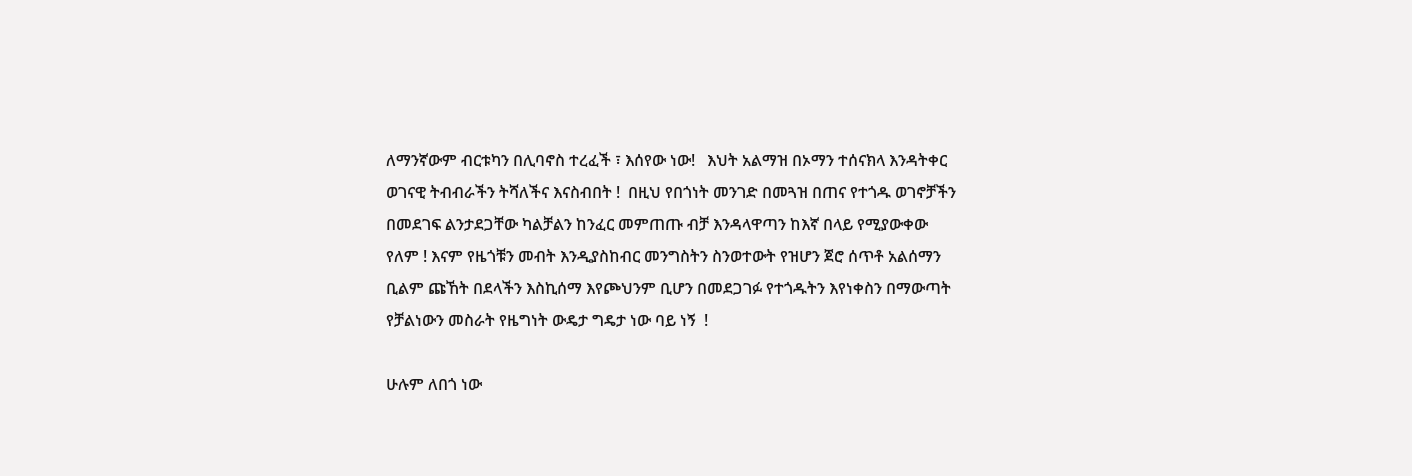ለማንኛውም ብርቱካን በሊባኖስ ተረፈች ፣ እሰየው ነው!   እህት አልማዝ በኦማን ተሰናክላ እንዳትቀር ወገናዊ ትብብራችን ትሻለችና እናስብበት !  በዚህ የበጎነት መንገድ በመጓዝ በጠና የተጎዱ ወገኖቻችን  በመደገፍ ልንታደጋቸው ካልቻልን ከንፈር መምጠጡ ብቻ እንዳላዋጣን ከእኛ በላይ የሚያውቀው የለም ! እናም የዜጎቹን መብት እንዲያስከብር መንግስትን ስንወተውት የዝሆን ጀሮ ሰጥቶ አልሰማን ቢልም ጩኸት በደላችን እስኪሰማ እየጮህንም ቢሆን በመደጋገፉ የተጎዱትን እየነቀስን በማውጣት የቻልነውን መስራት የዜግነት ውዴታ ግዴታ ነው ባይ ነኝ  !

ሁሉም ለበጎ ነው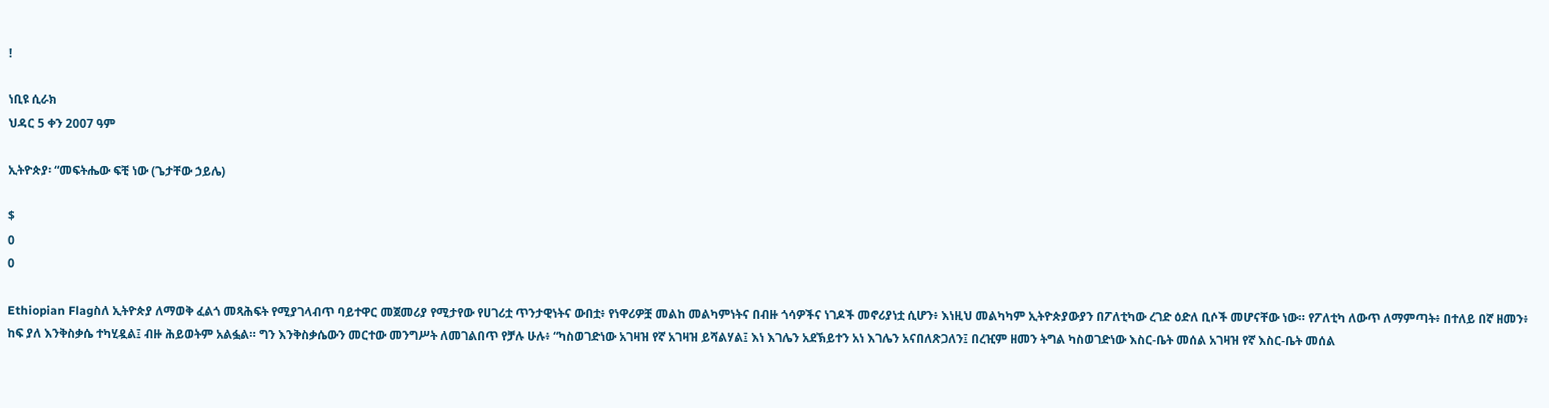!

ነቢዩ ሲራክ
ህዳር 5 ቀን 2007 ዓም

ኢትዮጵያ፡ “መፍትሔው ፍቺ ነው (ጌታቸው ኃይሌ)

$
0
0

Ethiopian Flagስለ ኢትዮጵያ ለማወቅ ፈልጎ መጻሕፍት የሚያገላብጥ ባይተዋር መጀመሪያ የሚታየው የሀገሪቷ ጥንታዊነትና ውበቷ፥ የነዋሪዎቿ መልከ መልካምነትና በብዙ ጎሳዎችና ነገዶች መኖሪያነቷ ሲሆን፥ እነዚህ መልካካም ኢትዮጵያውያን በፖለቲካው ረገድ ዕድለ ቢሶች መሆናቸው ነው። የፖለቲካ ለውጥ ለማምጣት፥ በተለይ በኛ ዘመን፥ ከፍ ያለ እንቅስቃሴ ተካሂዷል፤ ብዙ ሕይወትም አልፏል። ግን እንቅስቃሴውን መርተው መንግሥት ለመገልበጥ የቻሉ ሁሉ፥ “ካስወገድነው አገዛዝ የኛ አገዛዝ ይሻልሃል፤ እነ እገሌን አደኽይተን አነ እገሌን አናበለጽጋለን፤ በረዢም ዘመን ትግል ካስወገድነው እስር-ቤት መሰል አገዛዝ የኛ እስር-ቤት መሰል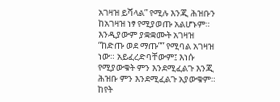አገዛዝ ይሻላል” የሚሉ እንጂ ሕዝቡን ከአገዛዝ ነፃ የሚያወጡ አልሆኑም። እንዲያውም ያቋቋሙት አገዛዝ “ከድጡ ወደ ማጡ”” የሚባል አገዛዝ ነው። አይፈረድባቸውም፤ እነሱ የሚያውቁት ምን እንደሚፈልጉ እንጂ ሕዝቡ ምን እንደሚፈልጉ አያውቁም። ከየት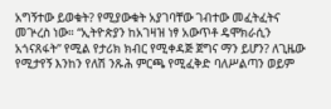አግኝተው ይወቁት? የሚያውቁት አያገባቸው ገብተው መፈትፈትና መጕረስ ነው። “ኢትዮጵያን ከአገዛዝ ነፃ አውጥቶ ዴሞክራሲን አጎናጸፋት” የሚል የታሪክ ክብር የሚቀዳጅ ጀግና ማን ይሆን? ለጊዜው የሚታየኝ እንከን የለሽ ንጹሕ ምርጫ የሚፈቅድ ባለሥልጣን ወይም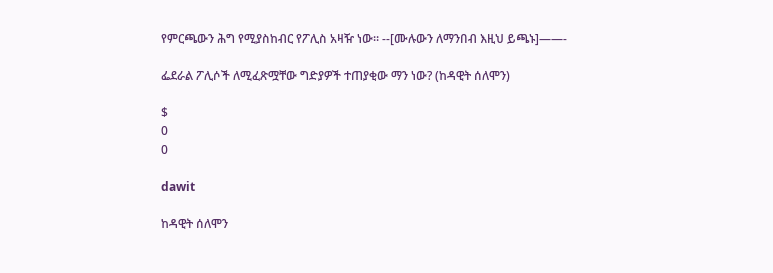የምርጫውን ሕግ የሚያስከብር የፖሊስ አዛዥ ነው። --[ሙሉውን ለማንበብ እዚህ ይጫኑ]——-

ፌደራል ፖሊሶች ለሚፈጽሟቸው ግድያዎች ተጠያቂው ማን ነው? (ከዳዊት ሰለሞን)

$
0
0

dawit

ከዳዊት ሰለሞን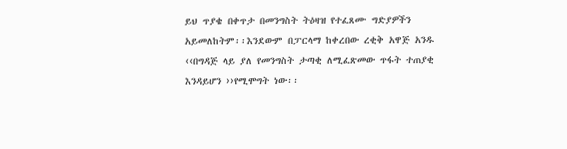ይህ ጥያቄ በቀጥታ በመንግስት ትዕዛዝ የተፈጸሙ ግድያዎችን አይመለከትም፡፡እንደውም በፓርላማ ከቀረበው ረቂቅ አዋጅ አንዱ ‹‹በግዳጅ ላይ ያለ የመንግስት ታጣቂ ለሚፈጽመው ጥፋት ተጠያቂ እንዳይሆን ››የሚሞግት ነው፡፡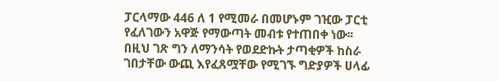ፓርላማው 446 ለ 1 የሚመራ በመሆኑም ገዢው ፓርቲ የፈለገውን አዋጅ የማውጣት መብቱ የተጠበቀ ነው፡፡በዚህ ገጽ ግን ለማንሳት የወደድኩት ታጣቂዎች ከስራ ገበታቸው ውጪ እየፈጸሟቸው የሚገኙ ግድያዎች ሀላፊ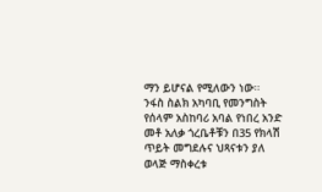ማን ይሆናል የሚለውን ነው፡፡
ንፋስ ስልክ አካባቢ የመንግስት የሰላም አስከባሪ አባል የነበረ አንድ መቶ አለቃ ጎረቤቶቹን በ35 የክላሽ ጥይት መግደሉና ህጻናቱን ያለ ወላጅ ማስቀረቱ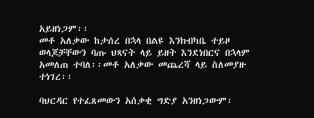አይዘነጋም፡፡
መቶ አለቃው ከታሰረ በኋላ በልዩ እንክብካቤ ተይዞ ወላጆቻቸውን ባጡ ህጻናት ላይ ይዘት እንደነበርና በኋላም አመለጠ ተባለ፡፡መቶ አለቃው መጨረሻ ላይ ስለመያዙ ተነገረ፡፡

ባህርዳር የተፈጸመውን አሰቃቂ ግድያ አንዘነጋውም፡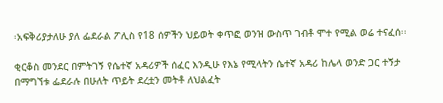፡አፍቅሪያታለሁ ያለ ፌደራል ፖሊስ የ18 ሰዎችን ህይወት ቀጥፎ ወንዝ ውስጥ ገብቶ ሞተ የሚል ወሬ ተናፈሰ፡፡

ቂርቆስ መንደር በምትገኝ የሴተኛ አዳሪዎች ሰፈር እንዲሁ የእኔ የሚላትን ሴተኛ አዳሪ ከሌላ ወንድ ጋር ተኝታ በማግኘቱ ፌደራሉ በሁለት ጥይት ደረቷን መትቶ ለህልፈት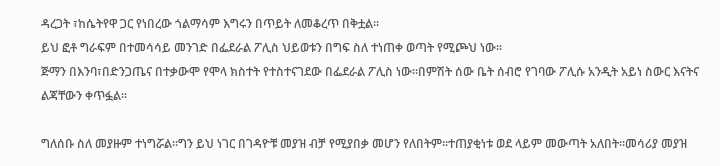ዳረጋት ፣ከሴትየዋ ጋር የነበረው ጎልማሳም እግሩን በጥይት ለመቆረጥ በቅቷል፡፡
ይህ ፎቶ ግራፍም በተመሳሳይ መንገድ በፌደራል ፖሊስ ህይወቱን በግፍ ስለ ተነጠቀ ወጣት የሚጮህ ነው፡፡
ጅማን በእንባ፣በድንጋጤና በተቃውሞ የሞላ ክስተት የተስተናገደው በፌደራል ፖሊስ ነው፡፡በምሽት ሰው ቤት ሰብሮ የገባው ፖሊሱ አንዲት አይነ ስውር እናትና ልጃቸውን ቀጥፏል፡፡

ግለሰቡ ስለ መያዙም ተነግሯል፡፡ግን ይህ ነገር በገዳዮቹ መያዝ ብቻ የሚያበቃ መሆን የለበትም፡፡ተጠያቂነቱ ወደ ላይም መውጣት አለበት፡፡መሳሪያ መያዝ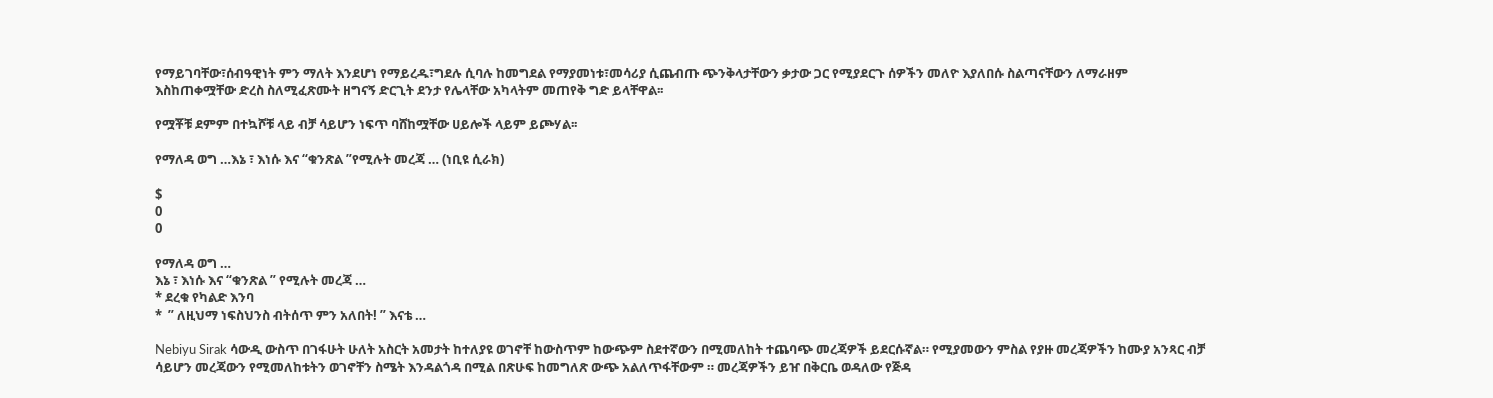የማይገባቸው፣ሰብዓዊነት ምን ማለት እንደሆነ የማይረዱ፣ግደሉ ሲባሉ ከመግደል የማያመነቱ፣መሳሪያ ሲጨብጡ ጭንቅላታቸውን ቃታው ጋር የሚያደርጉ ሰዎችን መለዮ እያለበሱ ስልጣናቸውን ለማራዘም እስከጠቀሟቸው ድረስ ስለሚፈጽሙት ዘግናኝ ድርጊት ደንታ የሌላቸው አካላትም መጠየቅ ግድ ይላቸዋል፡፡

የሟቾቹ ደምም በተኳሾቹ ላይ ብቻ ሳይሆን ነፍጥ ባሸከሟቸው ሀይሎች ላይም ይጮሃል፡፡

የማለዳ ወግ …እኔ ፣ እነሱ እና “ቁንጽል ”የሚሉት መረጃ … (ነቢዩ ሲራክ)

$
0
0

የማለዳ ወግ …
እኔ ፣ እነሱ እና “ቁንጽል ” የሚሉት መረጃ …
* ደረቁ የካልድ እንባ
*  ” ለዚህማ ነፍስህንስ ብትሰጥ ምን አለበት! ” እናቴ …

Nebiyu Sirak ሳውዲ ውስጥ በገፋሁት ሁለት አስርት አመታት ከተለያዩ ወገኖቸ ከውስጥም ከውጭም ስደተኛውን በሚመለከት ተጨባጭ መረጃዎች ይደርሱኛል። የሚያመውን ምስል የያዙ መረጃዎችን ከሙያ አንጻር ብቻ ሳይሆን መረጃውን የሚመለከቱትን ወገኖቸን ስሜት እንዳልጎዳ በሚል በጽሁፍ ከመግለጽ ውጭ አልለጥፋቸውም ። መረጃዎችን ይዠ በቅርቤ ወዳለው የጅዳ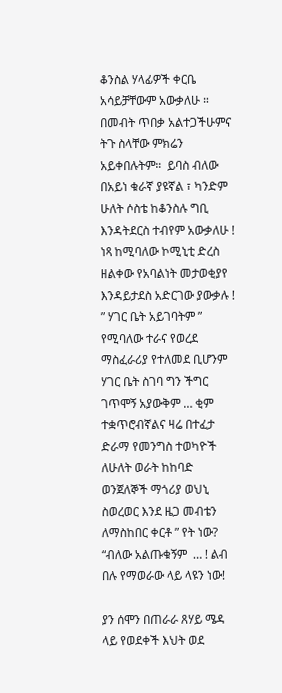ቆንስል ሃላፊዎች ቀርቤ አሳይቻቸውም አውቃለሁ ። በመብት ጥበቃ አልተጋችሁምና ትጉ ስላቸው ምክሬን አይቀበሉትም።  ይባስ ብለው በአይነ ቁራኛ ያዩኛል ፣ ካንድም ሁለት ሶስቴ ከቆንስሉ ግቢ እንዳትደርስ ተብየም አውቃለሁ !  ነጻ ከሚባለው ኮሚኒቲ ድረስ ዘልቀው የአባልነት መታወቂያየ እንዳይታደስ አድርገው ያውቃሉ ! ” ሃገር ቤት አይገባትም ” የሚባለው ተራና የወረደ ማስፈራሪያ የተለመደ ቢሆንም ሃገር ቤት ስገባ ግን ችግር ገጥሞኝ አያውቅም … ቂም ተቋጥሮብኛልና ዛሬ በተፈታ ድራማ የመንግስ ተወካዮች ለሁለት ወራት ከከባድ ወንጀለኞች ማጎሪያ ወህኒ ስወረወር እንደ ዜጋ መብቴን ለማስከበር ቀርቶ ” የት ነው? “ብለው አልጡቁኝም  … ! ልብ በሉ የማወራው ላይ ላዩን ነው!

ያን ሰሞን በጠራራ ጸሃይ ሜዳ ላይ የወደቀች እህት ወደ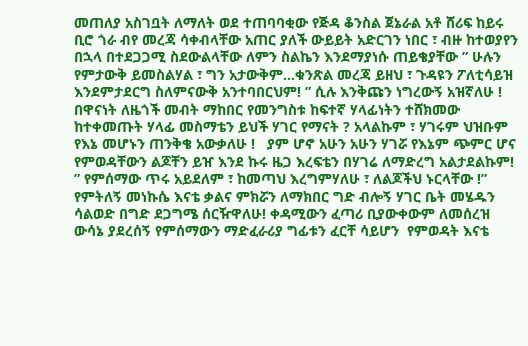መጠለያ አስገቧት ለማለት ወደ ተጠባባቂው የጅዳ ቆንስል ጀኔራል አቶ ሸሪፍ ከይሩ ቢሮ ጎራ ብየ መረጃ ሳቀብላቸው አጠር ያለች ውይይት አድርገን ነበር ፣ ብዙ ከተወያየን በኋላ በተደጋጋሚ ስደውልላቸው ለምን ስልኬን እንደማያነሱ ጠይቄያቸው ” ሁሉን የምታውቅ ይመስልሃል ፣ ግን አታውቅም…ቁንጽል መረጃ ይዘህ ፣ ጉዳዩን ፖለቲሳይዝ እንደምታደርግ ስለምናውቅ አንተባበርህም! ” ሲሉ እንቅጩን ነግረውኝ አዝኛለሁ !  በዋናነት ለዜጎች መብት ማከበር የመንግስቱ ከፍተኛ ሃላፊነትን ተሸክመው ከተቀመጡት ሃላፊ መስማቴን ይህች ሃገር የማናት ? አላልኩም ፣ ሃገሩም ህዝቡም የእኔ መሆኑን ጠንቅቄ አውቃለሁ !   ያም ሆኖ አሁን አሁን ሃገሯ የእኔም ጭምር ሆና የምወዳቸውን ልጆቸን ይዠ እንደ ኩሩ ዜጋ እረፍቴን በሃገሬ ለማድረግ አልታደልኩም! ” የምሰማው ጥሩ አይደለም ፣ ከመጣህ እረግምሃለሁ ፣ ለልጆችህ ኑርላቸው !” የምትለኝ መነኩሴ እናቴ ቃልና ምክሯን ለማክበር ግድ ብሎኝ ሃገር ቤት መሄዱን ሳልወድ በግድ ደጋግሜ ሰርዥዋለሁ! ቀዳሚውን ፈጣሪ ቢያውቀውም ለመሰረዝ ውሳኔ ያደረሰኝ የምሰማውን ማድፈራሪያ ግፊቱን ፈርቸ ሳይሆን  የምወዳት እናቴ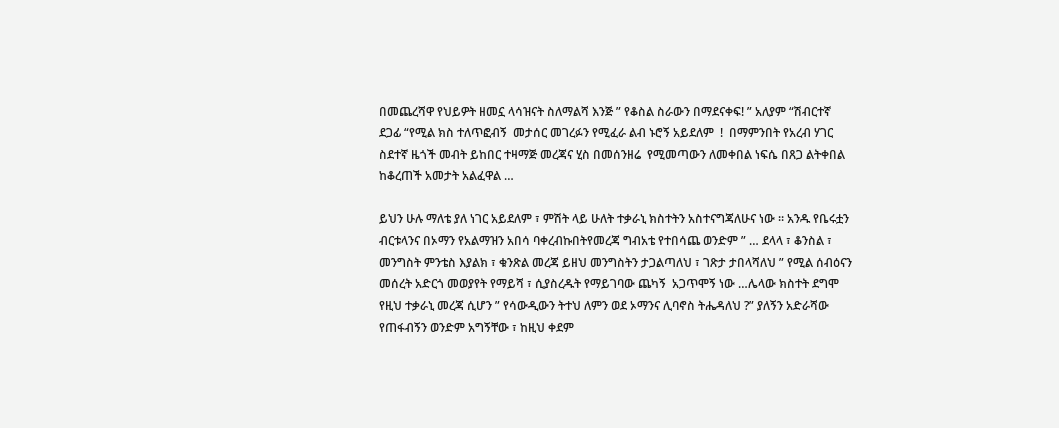በመጨረሻዋ የህይዎት ዘመኗ ላሳዝናት ስለማልሻ እንጅ ” የቆስል ስራውን በማደናቀፍ! ” አለያም “ሽብርተኛ ደጋፊ “የሚል ክስ ተለጥፎብኝ  መታሰር መገረፉን የሚፈራ ልብ ኑሮኝ አይደለም  !  በማምንበት የአረብ ሃገር ስደተኛ ዜጎች መብት ይከበር ተዛማጅ መረጃና ሂስ በመሰንዘሬ  የሚመጣውን ለመቀበል ነፍሴ በጸጋ ልትቀበል ከቆረጠች አመታት አልፈዋል …

ይህን ሁሉ ማለቴ ያለ ነገር አይደለም ፣ ምሽት ላይ ሁለት ተቃራኒ ክስተትን አስተናግጃለሁና ነው ። አንዱ የቤሩቷን ብርቱላንና በኦማን የአልማዝን አበሳ ባቀረብኩበትየመረጃ ግብአቴ የተበሳጨ ወንድም ” … ደላላ ፣ ቆንስል ፣ መንግስት ምንቴስ እያልክ ፣ ቁንጽል መረጃ ይዘህ መንግስትን ታጋልጣለህ ፣ ገጽታ ታበላሻለህ ” የሚል ሰብዕናን መሰረት አድርጎ መወያየት የማይሻ ፣ ሲያስረዱት የማይገባው ጨካኝ  አጋጥሞኝ ነው …ሌላው ክስተት ደግሞ የዚህ ተቃራኒ መረጃ ሲሆን ” የሳውዲውን ትተህ ለምን ወደ ኦማንና ሊባኖስ ትሔዳለህ ?” ያለኝን አድራሻው የጠፋብኝን ወንድም አግኝቸው ፣ ከዚህ ቀደም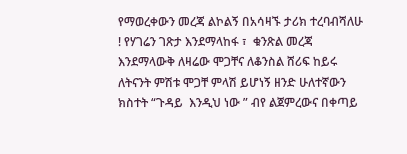የማወረቀውን መረጃ ልኮልኝ በአሳዛኙ ታሪክ ተረባብሻለሁ ! የሃገሬን ገጽታ እንደማላከፋ ፣  ቁንጽል መረጃ እንደማላውቅ ለዛሬው ሞጋቸና ለቆንስል ሸሪፍ ከይሩ ለትናንት ምሽቱ ሞጋቸ ምላሽ ይሆነኝ ዘንድ ሁለተኛውን ክስተት “ጉዳይ  እንዲህ ነው ” ብየ ልጀምረውና በቀጣይ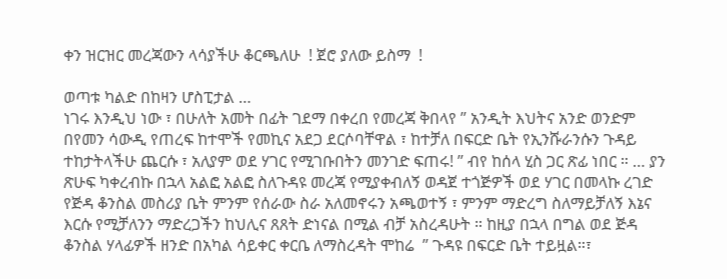ቀን ዝርዝር መረጃውን ላሳያችሁ ቆርጫለሁ  ! ጀሮ ያለው ይስማ  !

ወጣቱ ካልድ በከዛን ሆስፒታል …
ነገሩ እንዲህ ነው ፣ በሁለት አመት በፊት ገደማ በቀረበ የመረጃ ቅበላየ ” አንዲት እህትና አንድ ወንድም በየመን ሳውዲ የጠረፍ ከተሞች የመኪና አደጋ ደርሶባቸዋል ፣ ከተቻለ በፍርድ ቤት የኢንሹራንሱን ጉዳይ ተከታትላችሁ ጨርሱ ፣ አለያም ወደ ሃገር የሚገቡበትን መንገድ ፍጠሩ! ” ብየ ከሰላ ሂስ ጋር ጽፊ ነበር ። … ያን ጽሁፍ ካቀረብኩ በኋላ አልፎ አልፎ ስለጉዳዩ መረጃ የሚያቀብለኝ ወዳጀ ተጎጅዎች ወደ ሃገር በመላኩ ረገድ የጅዳ ቆንስል መስሪያ ቤት ምንም የሰራው ስራ አለመኖሩን አጫወተኝ ፣ ምንም ማድረግ ስለማይቻለኝ እኔና እርሱ የሚቻለንን ማድረጋችን ከህሊና ጸጸት ድነናል በሚል ብቻ አስረዳሁት ። ከዚያ በኋላ በግል ወደ ጅዳ ቆንስል ሃላፊዎች ዘንድ በአካል ሳይቀር ቀርቤ ለማስረዳት ሞከሬ  ” ጉዳዩ በፍርድ ቤት ተይዟል።፣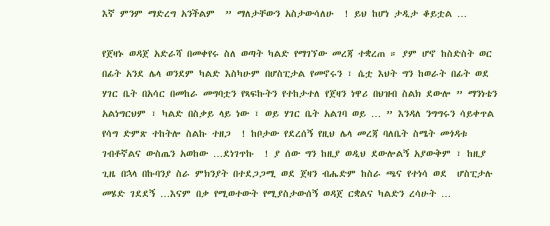እኛ ምንም ማድረግ አንችልም  ” ማለታቸውን አስታውሳለሁ  ! ይህ ከሆነ ታዲታ ቆይቷል …

የጀዛኑ ወዳጀ አድራሻ በመቀየሩ ስለ ወጣት ካልድ የማገኘው መረጃ ተቋረጠ ። ያም ሆኖ ከስድስት ወር በፊት አንደ ሌላ ወንደም ካልድ እስካሁም በሆስፒታል የመኖሩን ፣ ሴቷ እህት ግን ከወራት በፊት ወደ ሃገር ቤት በአሳር በመከራ መግባቷን የጻፍኩትን የተከታተለ የጀዛን ነዋሪ በህዝብ ስልክ ደውሎ ” ማንነቴን አልነግርህም ፣ ካልድ በስቃይ ላይ ነው ፣ ወይ ሃገር ቤት አልገባ ወይ … ” እንዳለ ንግግሩን ሳይቀጥል የሳግ ድምጽ ተከትሎ ስልኩ ተዘጋ  ! ከቦታው የደረሰኝ የዚህ ሌላ መረጃ ባለቤት ስሜት መጎዳቱ ገብቶኛልና ውስጤን አወከው …ደነገጥኩ  ! ያ ሰው ግን ከዚያ ወዲህ ደውሎልኝ አያውቅም ፣ ከዚያ ጊዜ በኋላ በኩባንያ ስራ ምክንያት በተደጋጋሚ ወደ ጀዛን ብሔድም ከስራ ጫና የተነሳ ወደ  ሆስፒታሉ መሄድ ገደደኝ …እናም በቃ የሚወተውት የሚያስታውሰኝ ወዳጀ ርቋልና ካልድን ረሳሁት …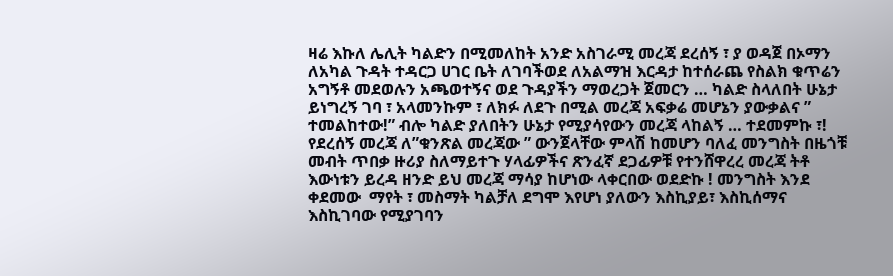ዛሬ እኩለ ሌሊት ካልድን በሚመለከት አንድ አስገራሚ መረጃ ደረሰኝ ፣ ያ ወዳጀ በኦማን ለአካል ጉዳት ተዳርጋ ሀገር ቤት ለገባችወደ ለአልማዝ እርዳታ ከተሰራጨ የስልክ ቁጥሬን አግኝቶ መደወሉን አጫወተኝና ወደ ጉዳያችን ማወረጋት ጀመርን … ካልድ ስላለበት ሁኔታ ይነግረኝ ገባ ፣ አላመንኩም ፣ ለክፉ ለደጉ በሚል መረጃ አፍቃሬ መሆኔን ያውቃልና ” ተመልከተው!” ብሎ ካልድ ያለበትን ሁኔታ የሚያሳየውን መረጃ ላከልኝ … ተደመምኩ ፣!  የደረሰኝ መረጃ ለ”ቁንጽል መረጃው ” ውንጀላቸው ምላሽ ከመሆን ባለፈ መንግስት በዜጎቹ መብት ጥበቃ ዙሪያ ስለማይተጉ ሃላፊዎችና ጽንፈኛ ደጋፊዎቹ የተንሸዋረረ መረጃ ትቶ እውነቱን ይረዳ ዘንድ ይህ መረጃ ማሳያ ከሆነው ላቀርበው ወደድኩ ! መንግስት እንደ ቀደመው  ማየት ፣ መስማት ካልቻለ ደግሞ እየሆነ ያለውን እስኪያይ፣ እስኪሰማና  እስኪገባው የሚያገባን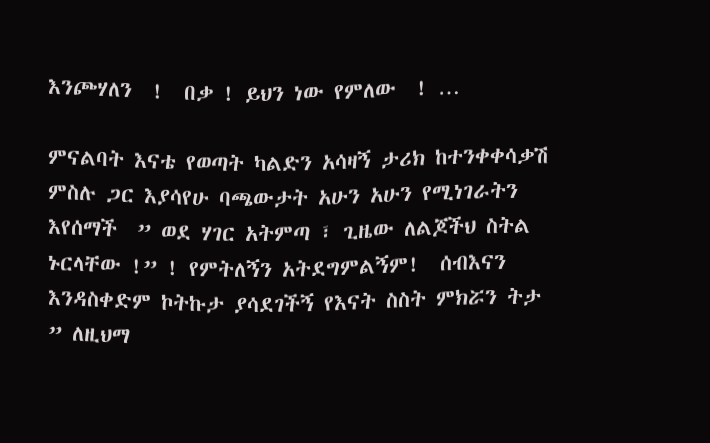እንጮሃለን  !  በቃ ! ይህን ነው የምለው  ! …

ምናልባት እናቴ የወጣት ካልድን አሳዛኝ ታሪክ ከተንቀቀሳቃሽ ምስሉ ጋር እያሳየሁ ባጫውታት አሁን አሁን የሚነገራትን እየሰማች  ” ወደ ሃገር አትምጣ ፣ ጊዜው ለልጆችህ ስትል ኑርላቸው !” ! የምትለኝን አትደግምልኝም!  ሰብእናን እንዳስቀድም ኮትኩታ ያሳደገችኝ የእናት ስስት ምክሯን ትታ   ” ለዚህማ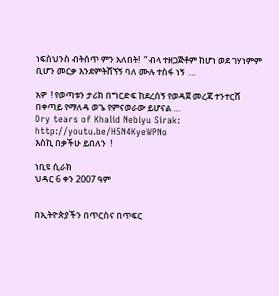ነፍስህንስ ብትሰጥ ምን አለበት!  ” ብላ ተዘጋጅቶም ከሆነ ወደ ገሃነምም ቢሆን መርቃ እንደምትሸኘኝ ባለ ሙሉ ተስፋ ነኝ  …

አዎ  ! የወጣቱን ታሪክ በግርድፍ ከደረሰኝ የወዳጀ መረጃ ተንተርሸ በቀጣይ የማለዳ ወጌ የምናወራው ይሆናል …
Dry tears of Khalid Nebiyu Sirak: http://youtu.be/H5N4KyeWPNo
እስኪ በቃችሁ ይበለን  !

ነቢዩ ሲራክ
ህዳር 6 ቀን 2007 ዓም


በኢትዮጵያችን በጥርስና በጥፍር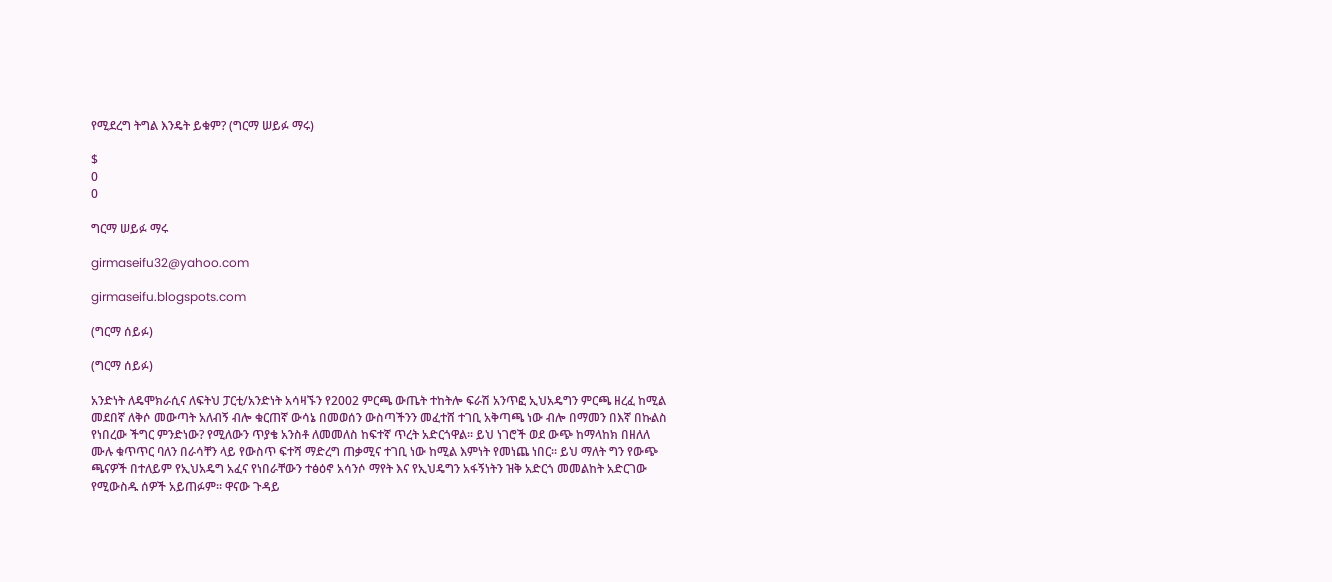የሚደረግ ትግል እንዴት ይቁም? (ግርማ ሠይፉ ማሩ)

$
0
0

ግርማ ሠይፉ ማሩ

girmaseifu32@yahoo.com

girmaseifu.blogspots.com

(ግርማ ሰይፉ)

(ግርማ ሰይፉ)

አንድነት ለዴሞክራሲና ለፍትህ ፓርቲ/አንድነት አሳዛኙን የ2002 ምርጫ ውጤት ተከትሎ ፍራሽ አንጥፎ ኢህአዴግን ምርጫ ዘረፈ ከሚል መደበኛ ለቅሶ መውጣት አለብኝ ብሎ ቁርጠኛ ውሳኔ በመወሰን ውስጣችንን መፈተሸ ተገቢ አቅጣጫ ነው ብሎ በማመን በእኛ በኩልስ የነበረው ችግር ምንድነው? የሚለውን ጥያቄ አንስቶ ለመመለስ ከፍተኛ ጥረት አድርጎዋል፡፡ ይህ ነገሮች ወደ ውጭ ከማላከክ በዘለለ ሙሉ ቁጥጥር ባለን በራሳቸን ላይ የውስጥ ፍተሻ ማድረግ ጠቃሚና ተገቢ ነው ከሚል እምነት የመነጨ ነበር፡፡ ይህ ማለት ግን የውጭ ጫናዎች በተለይም የኢህአዴግ አፈና የነበራቸውን ተፅዕኖ አሳንሶ ማየት እና የኢህዴግን አፋኝነትን ዝቅ አድርጎ መመልከት አድርገው የሚውስዱ ሰዎች አይጠፉም፡፡ ዋናው ጉዳይ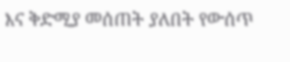እና ቅድሚያ መሰጠት ያለበት የውሰጥ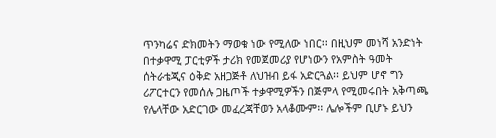ጥንካሬና ድክመትን ማወቁ ነው የሚለው ነበር፡፡ በዚህም መነሻ አንድነት በተቃዋሚ ፓርቲዎች ታሪክ የመጀመሪያ የሆነውን የአምስት ዓመት ሰትራቴጂና ዕቅድ አዘጋጅቶ ለህዝብ ይፋ አድርጓል፡፡ ይህም ሆኖ ግን ሪፖርተርን የመሰሉ ጋዜጦች ተቃዋሚዎችን በጅምላ የሚመሩበት አቅጣጫ የሌላቸው አድርገው መፈረጃቸወን አላቆሙም፡፡ ሌሎችም ቢሆኑ ይህን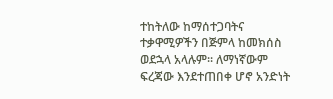ተከትለው ከማሰተጋባትና ተቃዋሚዎችን በጅምላ ከመክሰስ ወደኋላ አላሉም፡፡ ለማነኛውም ፍረጃው እንደተጠበቀ ሆኖ አንድነት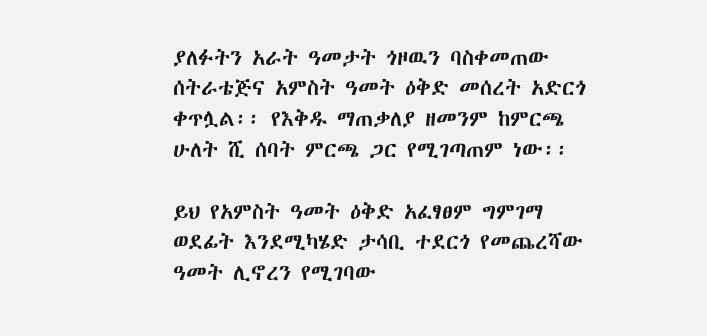ያለፉትን አራት ዓመታት ጎዞዉን ባስቀመጠው ሰትራቴጅና አምስት ዓመት ዕቅድ መሰረት አድርጎ ቀጥሏል፡፡ የእቅዱ ማጠቃለያ ዘመንም ከምርጫ ሁለት ሺ ሰባት ምርጫ ጋር የሚገጣጠም ነው፡፡

ይህ የአምስት ዓመት ዕቅድ አፈፃፀም ግምገማ ወደፊት እንደሚካሄድ ታሳቢ ተደርጎ የመጨረሻው ዓመት ሊኖረን የሚገባው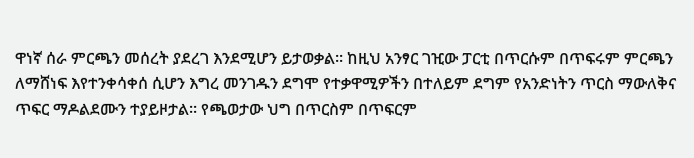ዋነኛ ሰራ ምርጫን መሰረት ያደረገ እንደሚሆን ይታወቃል፡፡ ከዚህ አንፃር ገዢው ፓርቲ በጥርሱም በጥፍሩም ምርጫን ለማሸነፍ እየተንቀሳቀሰ ሲሆን እግረ መንገዱን ደግሞ የተቃዋሚዎችን በተለይም ደግም የአንድነትን ጥርስ ማውለቅና ጥፍር ማዶልደሙን ተያይዞታል፡፡ የጫወታው ህግ በጥርስም በጥፍርም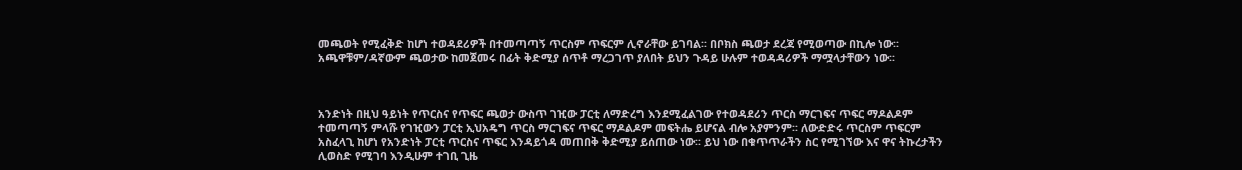መጫወት የሚፈቅድ ከሆነ ተወዳደሪዎች በተመጣጣኝ ጥርስም ጥፍርም ሊኖራቸው ይገባል፡፡ በቦክስ ጫወታ ደረጃ የሚወጣው በኪሎ ነው፡፡  አጫዋቹም/ዳኛውም ጫወታው ከመጀመሩ በፊት ቅድሚያ ሰጥቶ ማረጋገጥ ያለበት ይህን ጉዳይ ሁሉም ተወዳዳሪዎች ማሟላታቸውን ነው፡፡



አንድነት በዚህ ዓይነት የጥርስና የጥፍር ጫወታ ውስጥ ገዢው ፓርቲ ለማድረግ እንደሚፈልገው የተወዳደሪን ጥርስ ማርገፍና ጥፍር ማዶልዶም ተመጣጣኝ ምላሹ የገዢውን ፓርቲ ኢህአዴግ ጥርስ ማርገፍና ጥፍር ማዶልዶም መፍትሔ ይሆናል ብሎ አያምንም፡፡ ለውድድሩ ጥርስም ጥፍርም አስፈላጊ ከሆነ የአንድነት ፓርቲ ጥርስና ጥፍር እንዳይጎዳ መጠበቅ ቅድሚያ ይሰጠው ነው፡፡ ይህ ነው በቁጥጥራችን ስር የሚገኘው እና ዋና ትኩረታችን ሊወስድ የሚገባ እንዲሁም ተገቢ ጊዜ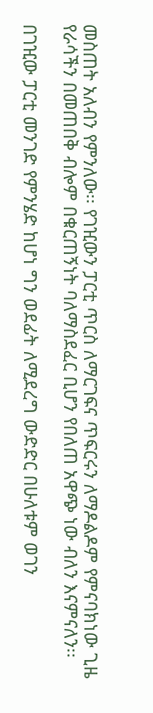መስጠት አለብን የምንለው፡፡ የገዢውን ፓርቲ ጥርስ ለማርገፍና ጥፍርሩን ለማዶልዶም የምናባክነው ጊዜ የራሳችን በመጠበቅ ብሎም በቁርጠኝነት ባለማስደፈር ቢሆን የበለጠ አዋጭ ነው ብለን እናምናለን፡፡

በገዢው ፓርቲ መንገድ የምንሄድ ከሆነ ግን ወደፊት ለሚደረግ ውድድር በሁለቱም ወገን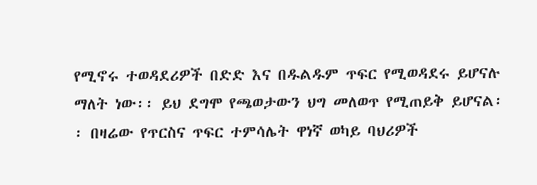የሚኖሩ ተወዳደሪዎች በድድ እና በዱልዱም ጥፍር የሚወዳደሩ ይሆናሉ ማለት ነው፡፡ ይህ ደግሞ የጫወታውን ህግ መለወጥ የሚጠይቅ ይሆናል፡፡ በዛሬው የጥርስና ጥፍር ተምሳሌት ዋነኛ ወካይ ባህሪዎች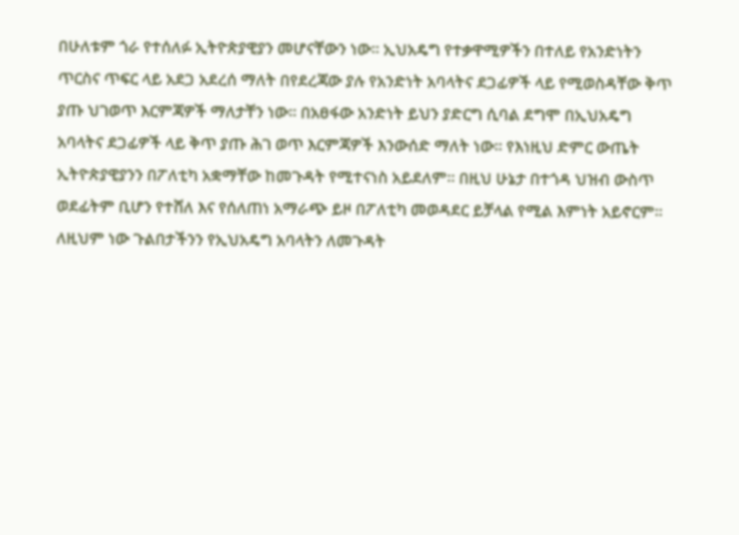በሁለቱም ጎራ የተሰለፉ ኢትዮጵያዊያን መሆናቸውን ነው፡፡ ኢህአዴግ የተቃዋሚዎችን በተለይ የአንድነትን ጥርስና ጥፍር ላይ አደጋ አደረሰ ማለት በየደረጃው ያሉ የአንድነት አባላትና ደጋፊዎች ላይ የሚወስዳቸው ቅጥ ያጡ ህገወጥ እርምጃዎች ማለታቸን ነው፡፡ በአፀፋው አንድነት ይህን ያድርግ ሲባል ደግሞ በኢህአዴግ አባላትና ደጋፊዎች ላይ ቅጥ ያጡ ሕገ ወጥ እርምጃዎች እንውሰድ ማለት ነው፡፡ የእነዚህ ድምር ውጤት ኢትዮጵያዊያንን በፖለቲካ አቋማቸው ከመጉዳት የሚተናነስ አይደለም፡፡ በዚህ ሁኔታ በተጎዳ ህዝብ ውስጥ ወደፊትም ቢሆን የተሸለ እና የሰለጠነ አማራጭ ይዞ በፖለቲካ መወዳደር ይቻላል የሚል እምነት አይኖርም፡፡ ለዚህም ነው ጉልበታችንን የኢህአዴግ አባላትን ለመጉዳት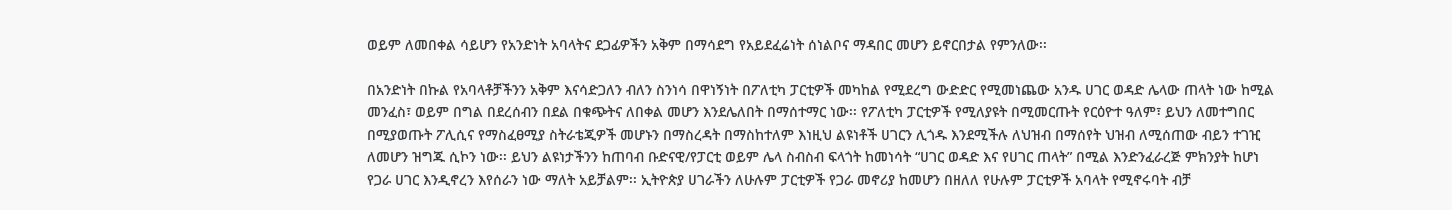ወይም ለመበቀል ሳይሆን የአንድነት አባላትና ደጋፊዎችን አቅም በማሳደግ የአይደፈሬነት ሰነልቦና ማዳበር መሆን ይኖርበታል የምንለው፡፡

በአንድነት በኩል የአባላቶቻችንን አቅም እናሳድጋለን ብለን ስንነሳ በዋነኝነት በፖለቲካ ፓርቲዎች መካከል የሚደረግ ውድድር የሚመነጨው አንዱ ሀገር ወዳድ ሌላው ጠላት ነው ከሚል መንፈስ፣ ወይም በግል በደረሰብን በደል በቁጭትና ለበቀል መሆን እንደሌለበት በማሰተማር ነው፡፡ የፖለቲካ ፓርቲዎች የሚለያዩት በሚመርጡት የርዕዮተ ዓለም፣ ይህን ለመተግበር በሚያወጡት ፖሊሲና የማስፈፀሚያ ስትራቴጂዎች መሆኑን በማስረዳት በማስከተለም እነዚህ ልዩነቶች ሀገርን ሊጎዱ እንደሚችሉ ለህዝብ በማሰየት ህዝብ ለሚሰጠው ብይን ተገዢ ለመሆን ዝግጁ ሲኮን ነው፡፡ ይህን ልዩነታችንን ከጠባብ ቡድናዊ/የፓርቲ ወይም ሌላ ስብስብ ፍላጎት ከመነሳት “ሀገር ወዳድ እና የሀገር ጠላት” በሚል እንድንፈራረጅ ምክንያት ከሆነ የጋራ ሀገር እንዲኖረን እየሰራን ነው ማለት አይቻልም፡፡ ኢትዮጵያ ሀገራችን ለሁሉም ፓርቲዎች የጋራ መኖሪያ ከመሆን በዘለለ የሁሉም ፓርቲዎች አባላት የሚኖሩባት ብቻ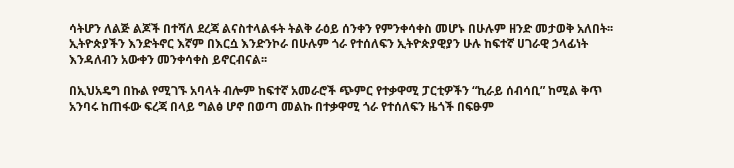ሳትሆን ለልጅ ልጆች በተሻለ ደረጃ ልናስተላልፋት ትልቅ ራዕይ ሰንቀን የምንቀሳቀስ መሆኑ በሁሉም ዘንድ መታወቅ አለበት፡፡ ኢትዮጵያችን እንድትኖር እኛም በእርሷ እንድንኮራ በሁሉም ጎራ የተሰለፍን ኢትዮጵያዊያን ሁሉ ከፍተኛ ሀገራዊ ኃላፊነት እንዳለብን አውቀን መንቀሳቀስ ይኖርብናል፡፡

በኢህአዴግ በኩል የሚገኙ አባላት ብሎም ከፍተኛ አመራሮች ጭምር የተቃዋሚ ፓርቲዎችን “ኪራይ ሰብሳቢ” ከሚል ቅጥ አንባሩ ከጠፋው ፍረጃ በላይ ግልፅ ሆኖ በወጣ መልኩ በተቃዋሚ ጎራ የተሰለፍን ዜጎች በፍፁም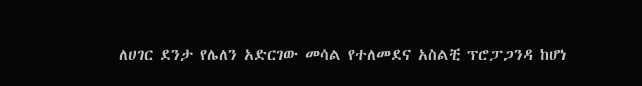ለሀገር ደንታ የሌለን አድርገው መሳል የተለመደና አስልቺ ፕሮፓጋንዳ ከሆነ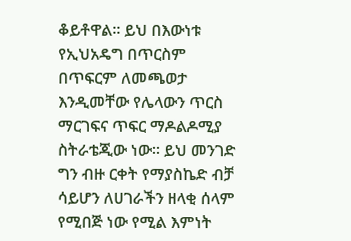ቆይቶዋል፡፡ ይህ በእውነቱ የኢህአዴግ በጥርስም በጥፍርም ለመጫወታ እንዲመቸው የሌላውን ጥርስ ማርገፍና ጥፍር ማዶልዶሚያ ስትራቴጂው ነው፡፡ ይህ መንገድ ግን ብዙ ርቀት የማያስኬድ ብቻ ሳይሆን ለሀገራችን ዘላቂ ሰላም የሚበጅ ነው የሚል እምነት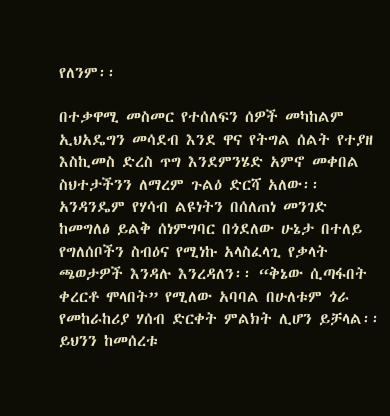የለንም፡፡

በተቃዋሚ መስመር የተሰለፍን ሰዎች መካከልም ኢህአዴግን መሳደብ እንደ ዋና የትግል ሰልት የተያዘ እስኪመስ ድረስ ጥግ እንደምንሄድ አምኖ መቀበል ስህተታችንን ለማረም ጉልዕ ድርሻ አለው፡፡ አንዳንዴም የሃሳብ ልዩነትን በሰለጠነ መንገድ ከመግለፅ ይልቅ ሰነምግባር በጎደለው ሁኔታ በተለይ የግለሰቦችን ስብዕና የሚነኩ አላስፈላጊ የቃላት ጫወታዎች እንዳሉ እንረዳለን፡፡ “ቅኔው ሲጣፋበት ቀረርቶ ሞላበት” የሚለው አባባል በሁለቱም ጎራ የመከራከሪያ ሃሰብ ድርቀት ምልክት ሊሆን ይቻላል፡፡ ይህንን ከመሰረቱ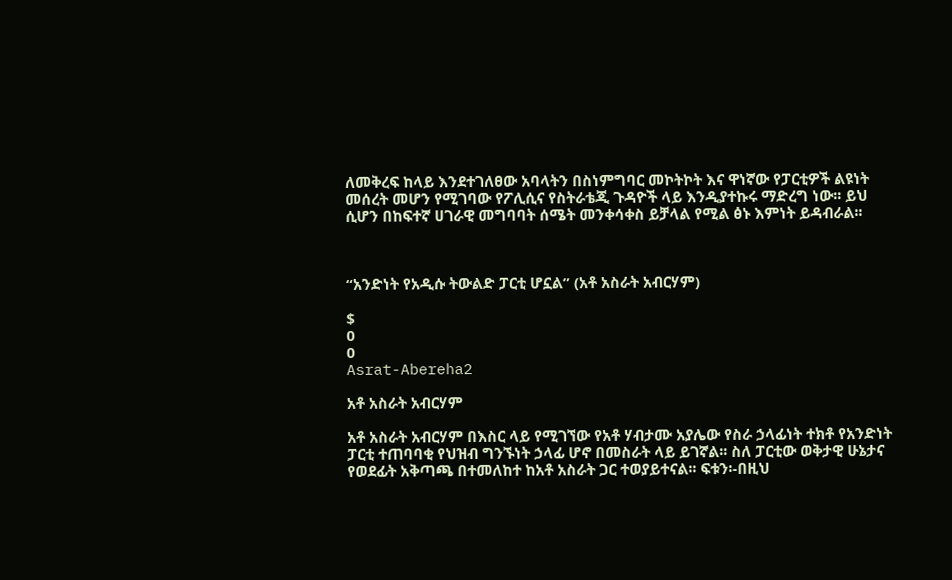ለመቅረፍ ከላይ እንደተገለፀው አባላትን በስነምግባር መኮትኮት እና ዋነኛው የፓርቲዎች ልዩነት መሰረት መሆን የሚገባው የፖሊሲና የስትራቴጂ ጉዳዮች ላይ እንዲያተኩሩ ማድረግ ነው፡፡ ይህ ሲሆን በከፍተኛ ሀገራዊ መግባባት ሰሜት መንቀሳቀስ ይቻላል የሚል ፅኑ እምነት ይዳብራል፡፡



“አንድነት የአዲሱ ትውልድ ፓርቲ ሆኗል” (አቶ አስራት አብርሃም)

$
0
0
Asrat-Abereha2

አቶ አስራት አብርሃም

አቶ አስራት አብርሃም በእስር ላይ የሚገኘው የአቶ ሃብታሙ አያሌው የስራ ኃላፊነት ተክቶ የአንድነት ፓርቲ ተጠባባቂ የህዝብ ግንኙነት ኃላፊ ሆኖ በመስራት ላይ ይገኛል፡፡ ስለ ፓርቲው ወቅታዊ ሁኔታና የወደፊት አቅጣጫ በተመለከተ ከአቶ አስራት ጋር ተወያይተናል፡፡ ፍቱን፡-በዚህ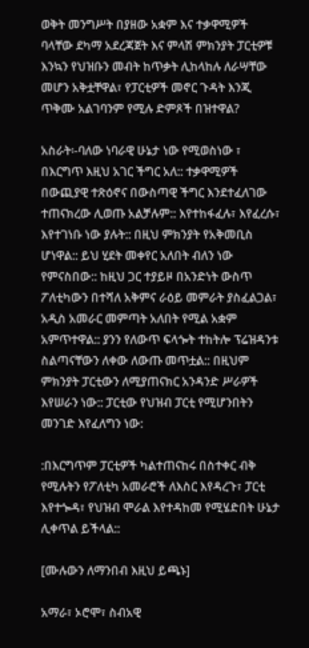ወቅት መንግሥት በያዘው አቋም እና ተቃዋሚዎች ባላቸው ደካማ አደረጃጀት እና ምላሽ ምክንያት ፓርቲዎቹ እንኳን የህዝቡን መብት ከጥቃት ሊከላከሉ ለራሣቸው መሆን አቅቷቸዋል፣ የፓርቲዎች መኖር ጉዳት እንጂ ጥቅሙ አልገባንም የሚሉ ድምጾች በዝተዋል?

አስራት፡-ባለው ነባራዊ ሁኔታ ነው የሚወስነው ፣ በእርግጥ እዚህ አገር ችግር አለ:: ተቃዋሚዎች በውጪያዊ ተጽዕኖና በውስጣዊ ችግር እንደተፈለገው ተጠናክረው ሊወጡ አልቻሉም:: እየተከፋፈሉ፣ እየፈረሱ፣ እየተገነቡ ነው ያሉት:: በዚህ ምክንያት የአቅመቢስ ሆነዋል:: ይህ ሂደት መቀየር አለበት ብለን ነው የምናስበው:: ከዚህ ጋር ተያይዞ በአንድነት ውስጥ ፖለቲካውን በተሻለ አቅምና ራዕይ መምራት ያስፈልጋል፣ አዲስ አመራር መምጣት አለበት የሚል አቋም አምጥተዋል:: ያንን የለውጥ ፍላጐት ተከትሎ ፕሬዝዳንቱ ስልጣናቸውን ለቀው ለውጡ መጥቷል:: በዚህም ምክንያት ፓርቲውን ለሚያጠናክር አንዳንድ ሥራዎች እየሠራን ነው:: ፓርቲው የህዝብ ፓርቲ የሚሆንበትን መንገድ እየፈለግን ነው:

:በእርግጥም ፓርቲዎች ካልተጠናከሩ በስተቀር ብቅ የሚሉትን የፖለቲካ አመራሮች ለእስር እየዳረጉ፣ ፓርቲ እየተጐዳ፣ የህዝብ ሞራል እየተዳከመ የሚሄድበት ሁኔታ ሊቀጥል ይችላል::

[ሙሉውን ለማንበብ እዚህ ይጫኑ]

አማራ፣ ኦሮሞ፣ ስብአዊ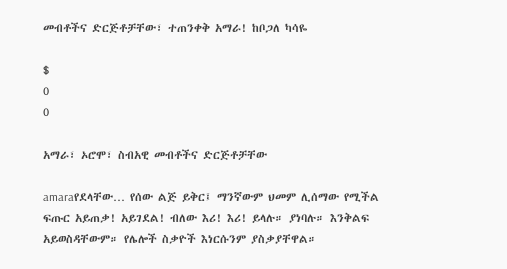መብቶችና ድርጅቶቻቸው፣ ተጠንቀቅ አማራ! ከቦጋለ ካሳዬ

$
0
0

አማራ፣ ኦሮሞ፣ ስብአዊ መብቶችና ድርጅቶቻቸው

amaraየደላቸው… የሰው ልጅ ይቅር፤ ማንኛውም ህመም ሊሰማው የሚችል ፍጡር አይጠቃ! አይገደል! ብለው እሪ! እሪ! ይላሉ። ያነባሉ። እንቅልፍ አይወስዳቸውም። የሌሎች ስቃዮች እነርሱንም ያስቃያቸዋል።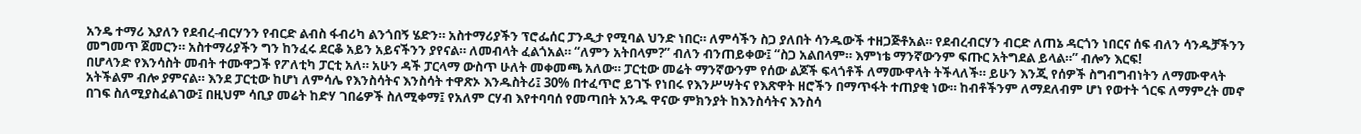አንዴ ተማሪ እያለን የደብረ-ብርሃንን የብርድ ልብስ ፋብሪካ ልንጎበኝ ሄድን። አስተማሪያችን ፕሮፌሰር ፓንዲታ የሚባል ህንድ ነበር። ለምሳችን ስጋ ያለበት ሳንዱውች ተዘጋጅቶአል። የደብረብርሃን ብርድ ለጠኔ ዳርጎን ነበርና ሰፍ ብለን ሳንዱቻችንን መግመጥ ጀመርን። አስተማሪያችን ግን ከንፈሩ ደርቆ አይን አይናችንን ያየናል። ለመብላት ፈልጎአል። “ለምን አትበላም?” ብለን ብንጠይቀው፤ “ስጋ አልበላም። እምነቴ ማንኛውንም ፍጡር አትግደል ይላል።” ብሎን እርፍ!
በሆላንድ የእንሳስት መብት ተሙዋጋች የፖለቲካ ፓርቲ አለ። አሁን ዳች ፓርላማ ውስጥ ሁለት መቀመጫ አለው። ፓርቲው መሬት ማንኛውንም የሰው ልጆች ፍላጎቶች ለማሙዋላት ትችላለች። ይሁን እንጂ የሰዎች ስግብግብነትን ለማሙዋላት አትችልም ብሎ ያምናል። እንደ ፓርቲው ከሆነ ለምሳሌ የእንስሳትና እንስሳት ተዋጽኦ እንዱስትሪ፤ 30% በተፈጥሮ ይገኙ የነበሩ የእንሥሣትና የእጽዋት ዘሮችን በማጥፋት ተጠያቂ ነው። ከብቶችንም ለማደለብም ሆነ የወተት ጎርፍ ለማምረት መኖ በገፍ ስለሚያስፈልገው፤ በዚህም ሳቢያ መሬት ከድሃ ገበሬዎች ስለሚቀማ፤ የአለም ርሃብ እየተባባሰ የመጣበት አንዱ ዋናው ምክንያት ከእንስሳትና እንስሳ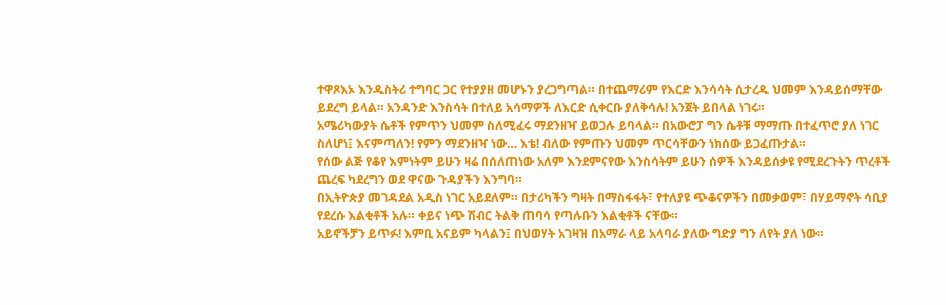ተዋጾእኦ እንዱስትሪ ተግባር ጋር የተያያዘ መሆኑን ያረጋግጣል። በተጨማሪም የእርድ እንሳሳት ሲታረዱ ህመም እንዳይሰማቸው ይደረግ ይላል። አንዳንድ እንስሳት በተለይ አሳማዎች ለእርድ ሲቀርቡ ያለቅሳሉ! አንጀት ይበላል ነገሩ።
አሜሪካውያት ሴቶች የምጥን ህመም ስለሚፈሩ ማደንዘዣ ይወጋሉ ይባላል። በአውሮፓ ግን ሴቶቹ ማማጡ በተፈጥሮ ያለ ነገር ስለሆነ፤ እናምጣለን! የምን ማደንዘዣ ነው… እቴ! ብለው የምጡን ህመም ጥርሳቸውን ነክሰው ይጋፈጡታል።
የሰው ልጅ የቆየ እምነትም ይሁን ዛሬ በሰለጠነው አለም እንደምናየው እንስሳትም ይሁን ሰዎች እንዳይሰቃዩ የሚደረጉትን ጥረቶች ጨረፍ ካደረግን ወደ ዋናው ጉዳያችን እንግባ።
በኢትዮጵያ መገዳደል አዲስ ነገር አይደለም። በታሪካችን ግዛት በማስፋፋት፣ የተለያዩ ጭቆናዎችን በመቃወም፣ በሃይማኖት ሳቢያ የደረሱ እልቂቶች አሉ። ቀይና ነጭ ሽብር ትልቅ ጠባሳ የጣሉቡን እልቂቶች ናቸው።
አይኖችቻን ይጥፉ! እምቢ አናይም ካላልን፤ በህወሃት አገዛዝ በአማራ ላይ አላባራ ያለው ግድያ ግን ለየት ያለ ነው።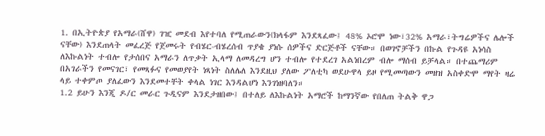1. በኢትዮጵያ የአማራ(ሸዋ) ገዢ መደብ እየተባለ የሚጠራውን(ክላፋም እንደጻፈው፤ 48% ኦሮሞ ነው፣32% አማራ፣ትግሬዎችና ሌሎች ናቸው) እንደጠላት መፈረጅ የጀመሩት የብሄር-ብሄረሰብ ጥያቄ ያነሱ ሰዎችና ድርጅቶች ናቸው። በወገኖቻችን በኩል የጉዳዩ አነሳስ ለእኩልነት ተብሎ የታሰበና አማራን ለጥቃት ኢላማ ለመዳረግ ሆን ተብሎ የተደረገ አልነበረም ብሎ ማሰብ ይቻላል። በተጨማሪም በአገራችን የመናገር፣ የመጻፉና የመወያየት ነጻነት ስለሌለ እንደዚህ ያለው ፖለቲካ ወደሁዋላ ይዞ የሚመጣውን መዘዝ አስቀድሞ ማየት ዛሬ ላይ ተቀምጦ ያለፈውን እንደመተቸት ቀላል ነገር እንዳልሆነ እንገነዘባለን።
1.2 ይሁን እንጂ ዶ/ር መራር ጉዲናም እንደታዘበው፤ በተለይ ለእኩልነት አማሮች ከማንኛው የበለጠ ትልቅ ዋጋ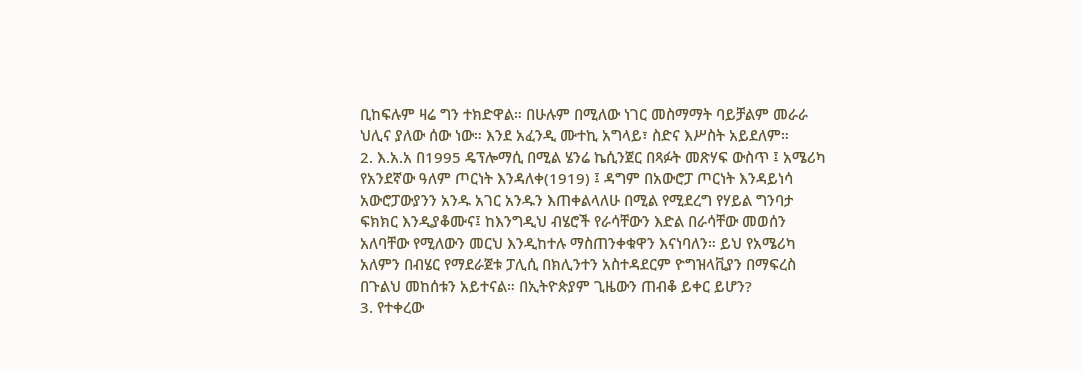ቢከፍሉም ዛሬ ግን ተክድዋል። በሁሉም በሚለው ነገር መስማማት ባይቻልም መራራ ህሊና ያለው ሰው ነው። እንደ አፈንዲ ሙተኪ አግላይ፣ ስድና እሥስት አይደለም።
2. እ.አ.አ በ1995 ዴፕሎማሲ በሚል ሄንሬ ኬሲንጀር በጻፉት መጽሃፍ ውስጥ ፤ አሜሪካ የአንደኛው ዓለም ጦርነት እንዳለቀ(1919) ፤ ዳግም በአውሮፓ ጦርነት እንዳይነሳ አውሮፓውያንን አንዱ አገር አንዱን እጠቀልላለሁ በሚል የሚደረግ የሃይል ግንባታ ፍክክር እንዲያቆሙና፤ ከእንግዲህ ብሄሮች የራሳቸውን እድል በራሳቸው መወሰን አለባቸው የሚለውን መርህ እንዲከተሉ ማስጠንቀቁዋን እናነባለን። ይህ የአሜሪካ አለምን በብሄር የማደራጀቱ ፓሊሲ በክሊንተን አስተዳደርም ዮግዝላቪያን በማፍረስ በጉልህ መከሰቱን አይተናል። በኢትዮጵያም ጊዜውን ጠብቆ ይቀር ይሆን?
3. የተቀረው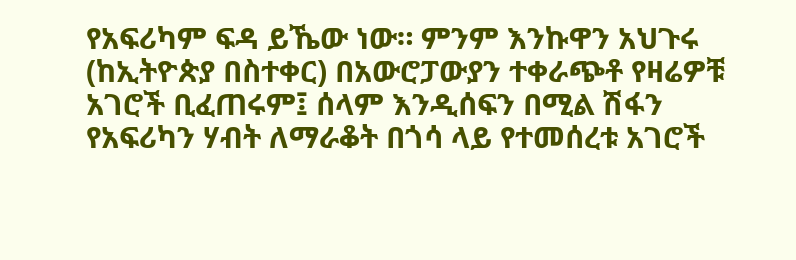የአፍሪካም ፍዳ ይኼው ነው። ምንም እንኩዋን አህጉሩ (ከኢትዮጵያ በስተቀር) በአውሮፓውያን ተቀራጭቶ የዛሬዎቹ አገሮች ቢፈጠሩም፤ ሰላም እንዲሰፍን በሚል ሽፋን የአፍሪካን ሃብት ለማራቆት በጎሳ ላይ የተመሰረቱ አገሮች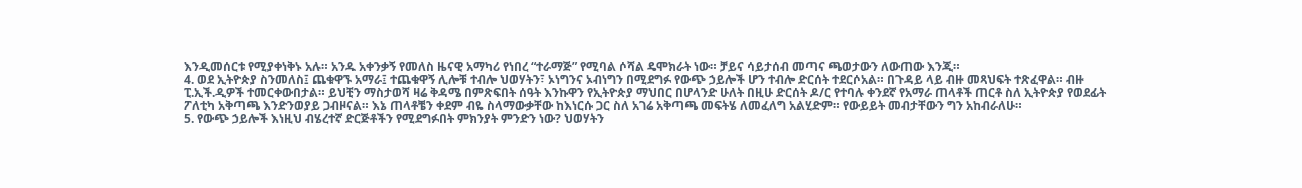እንዲመሰርቱ የሚያቀነቅኑ አሉ። አንዱ አቀንቃኝ የመለስ ዜናዊ አማካሪ የነበረ “ተራማጅ” የሚባል ሶሻል ዴሞክራት ነው። ቻይና ሳይታሰብ መጣና ጫወታውን ለውጠው እንጂ።
4. ወደ ኢትዮጵያ ስንመለስ፤ ጨቁዋኙ አማራ፤ ተጨቁዋኝ ሊሎቹ ተብሎ ህወሃትን፣ ኦነግንና ኦብነግን በሚደግፉ የውጭ ኃይሎች ሆን ተብሎ ድርሰት ተደርሶአል። በጉዳይ ላይ ብዙ መጻህፍት ተጽፈዋል። ብዙ ፒ.ኢች.ዲዎች ተመርቀውበታል። ይህቺን ማስታወሻ ዛሬ ቅዳሜ በምጽፍበት ሰዓት እንኩዋን የኢትዮጵያ ማህበር በሆላንድ ሁለት በዚሁ ድርሰት ዶ/ር የተባሉ ቀንደኛ የአማራ ጠላቶች ጠርቶ ስለ ኢትዮጵያ የወደፊት ፖለቲካ አቅጣጫ እንድንወያይ ጋብዞናል። እኔ ጠላቶቼን ቀደም ብዬ ስላማውቃቸው ከእነርሱ ጋር ስለ አገሬ አቅጣጫ መፍትሄ ለመፈለግ አልሂድም። የውይይት መብታቸውን ግን አከብራለሁ።
5. የውጭ ኃይሎች እነዚህ ብሄረተኛ ድርጅቶችን የሚደግፉበት ምክንያት ምንድን ነው? ህወሃትን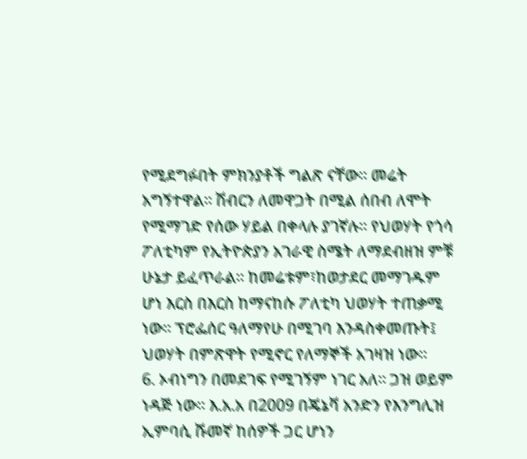የሚደግፉበት ምክንያቶች ግልጽ ናቸው። መሬት አግኝተዋል። ሽብርን ለመዋጋት በሚል ሰበብ ለሞት የሚማገድ የሰው ሃይል በቀላሉ ያገኛሉ። የህወሃት የጎሳ ፖለቲካም የኢትዮጵያን አገራዊ ስሜት ለማደብዘዝ ምቹ ሁኔታ ይፈጥራል። ከመሬቱም፣ከወታደር መማገዱም ሆነ እርስ በእርስ ከማናከሱ ፖለቲካ ህወሃት ተጠቃሚ ነው። ፕሮፌሰር ዓለማየሁ በሚገባ እንዳስቀመጡት፤ ህወሃት በምጽዋት የሚኖር የለማኞች አገዛዝ ነው።
6. ኦብነግን በመደገፍ የሚገኝም ነገር አለ። ጋዝ ወይም ነዳጅ ነው። እ.አ.አ በ2009 በጄኔቫ አንድን የእንግሊዝ ኢምባሲ ሹመኛ ከሰዎች ጋር ሆነን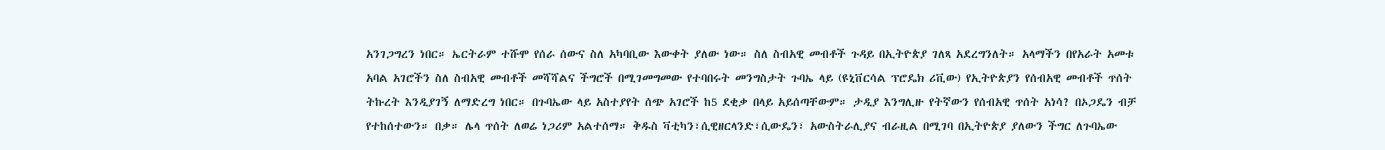አንገጋግረን ነበር። ኤርትራም ተሹሞ የሰራ ሰውና ስለ አካባቢው እውቀት ያለው ነው። ስለ ስብአዊ መብቶች ጉዳይ በኢትዮጵያ ገለጻ አደረግንለት። አላማችን በየአራት አመቱ አባል አገሮችን ስለ ስብአዊ መብቶች መሻሻልና ችግሮች በሚገመግመው የተባበሩት መንግስታት ጉባኤ ላይ (ዩኒቨርሳል ፕሮዴክ ሪቪው) የኢትዮጵያን የሰብአዊ መብቶች ጥሰት ትኩረት እንዲያገኝ ለማድረግ ነበር። በጉባኤው ላይ አስተያየት ሰጭ አገሮች ከ5 ደቂቃ በላይ አይሰጣቸውም። ታዲያ እንግሊዙ የትኛውን የሰብአዊ ጥሰት አነሳ? በኦጋዴን ብቻ የተከሰተውን። በቃ። ሌላ ጥሰት ለወሬ ነጋሪም አልተሰማ። ቅዱስ ቫቲካን፣ሲዊዘርላንድ፣ሲውዴን፣ አውስትራሊያና ብራዚል በሚገባ በኢትዮጵያ ያለውን ችግር ለጉባኤው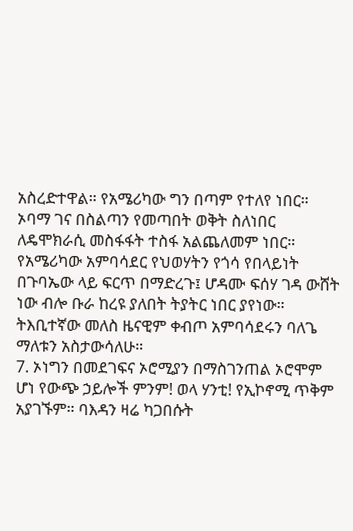አስረድተዋል። የአሜሪካው ግን በጣም የተለየ ነበር። ኦባማ ገና በስልጣን የመጣበት ወቅት ስለነበር ለዴሞክራሲ መስፋፋት ተስፋ አልጨለመም ነበር። የአሜሪካው አምባሳደር የህወሃትን የጎሳ የበላይነት በጉባኤው ላይ ፍርጥ በማድረጉ፤ ሆዳሙ ፍሰሃ ገዳ ውሸት ነው ብሎ ቡራ ከረዩ ያለበት ትያትር ነበር ያየነው። ትእቢተኛው መለስ ዜናዊም ቀብጦ አምባሳደሩን ባለጌ ማለቱን አስታውሳለሁ።
7. ኦነግን በመደገፍና ኦሮሚያን በማስገንጠል ኦሮሞም ሆነ የውጭ ኃይሎች ምንም! ወላ ሃንቲ! የኢኮኖሚ ጥቅም አያገኙም። ባእዳን ዛሬ ካጋበሱት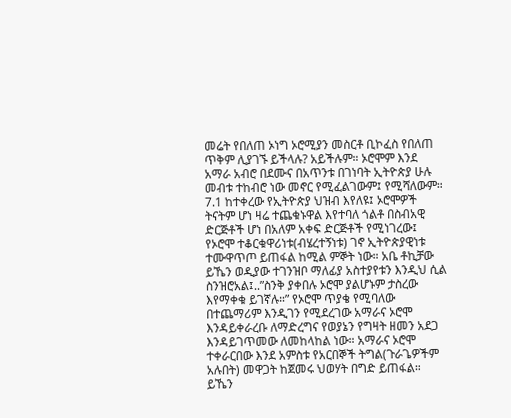መሬት የበለጠ ኦነግ ኦሮሚያን መስርቶ ቢኮፈስ የበለጠ ጥቅም ሊያገኙ ይችላሉ? አይችሉም። ኦሮሞም እንደ አማራ አብሮ በደሙና በአጥንቱ በገነባት ኢትዮጵያ ሁሉ መብቱ ተከብሮ ነው መኖር የሚፈልገውም፤ የሚሻለውም።
7.1 ከተቀረው የኢትዮጵያ ህዝብ እየለዩ፤ ኦሮሞዎች ትናትም ሆነ ዛሬ ተጨቁኑዋል እየተባለ ጎልቶ በስብአዊ ድርጅቶች ሆነ በአለም አቀፍ ድርጅቶች የሚነገረው፤ የኦሮሞ ተቆርቁዋሪነቱ(ብሄረተኝነቱ) ገኖ ኢትዮጵያዊነቱ ተሙዋጥጦ ይጠፋል ከሚል ምኞት ነው። አቤ ቶኪቻው ይኼን ወዲያው ተገንዝቦ ማለፊያ አስተያየቱን እንዲህ ሲል ስንዝሮአል፤..”ስንቅ ያቀበሉ ኦሮሞ ያልሆኑም ታስረው እየማቀቁ ይገኛሉ።” የኦሮሞ ጥያቄ የሚባለው በተጨማሪም እንዲገን የሚደረገው አማራና ኦሮሞ እንዳይቀራረቡ ለማድረግና የወያኔን የግዛት ዘመን አደጋ እንዳይገጥመው ለመከላከል ነው። አማራና ኦሮሞ ተቀራርበው እንደ አምስቱ የአርበኞች ትግል(ጉራጌዎችም አሉበት) መዋጋት ከጀመሩ ህወሃት በግድ ይጠፋል። ይኼን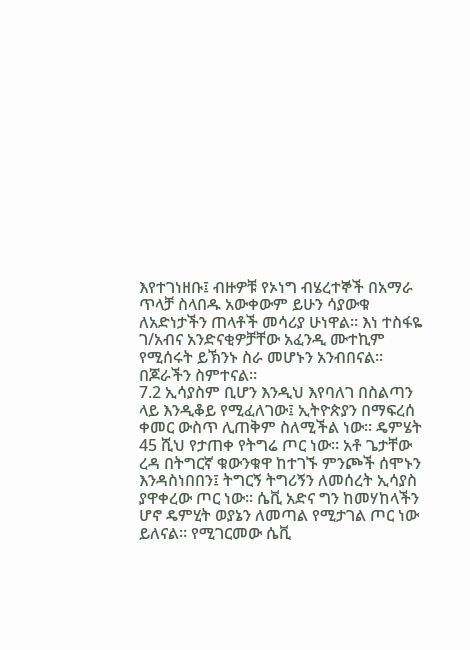እየተገነዘቡ፤ ብዙዎቹ የኦነግ ብሄረተኞች በአማራ ጥላቻ ስላበዱ አውቀውም ይሁን ሳያውቁ ለአድነታችን ጠላቶች መሳሪያ ሁነዋል። እነ ተስፋዬ ገ/አብና አንድናቂዎቻቸው አፈንዲ ሙተኪም የሚሰሩት ይኽንኑ ስራ መሆኑን አንብበናል። በጆራችን ስምተናል፡፡
7.2 ኢሳያስም ቢሆን እንዲህ እየባለገ በስልጣን ላይ እንዲቆይ የሚፈለገው፤ ኢትዮጵያን በማፍረሰ ቀመር ውስጥ ሊጠቅም ስለሚችል ነው። ዴምሄት 45 ሺህ የታጠቀ የትግሬ ጦር ነው። አቶ ጌታቸው ረዳ በትግርኛ ቁውንቁዋ ከተገኙ ምንጮች ሰሞኑን እንዳስነበበን፤ ትግርኝ ትግሪኝን ለመሰረት ኢሳያስ ያዋቀረው ጦር ነው። ሴቪ አድና ግን ከመሃከላችን ሆኖ ዴምሂት ወያኔን ለመጣል የሚታገል ጦር ነው ይለናል። የሚገርመው ሴቪ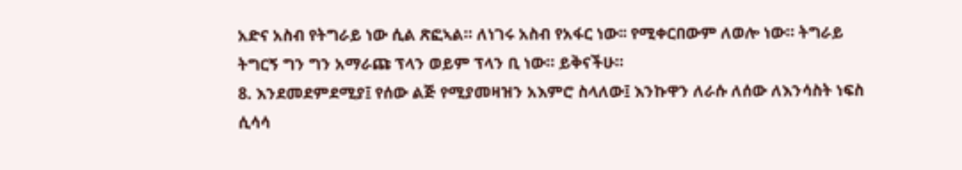አድና አስብ የትግራይ ነው ሲል ጽፎኣል። ለነገሩ አስብ የአፋር ነው፡፡ የሚቀርበውም ለወሎ ነው። ትግራይ ትግርኝ ግን ግን አማራጩ ፕላን ወይም ፕላን ቢ ነው። ይቅናችሁ።
8. እንደመደምደሚያ፤ የሰው ልጅ የሚያመዛዝን አእምሮ ስላለው፤ እንኩዋን ለራሱ ለሰው ለእንሳስት ነፍስ ሲሳሳ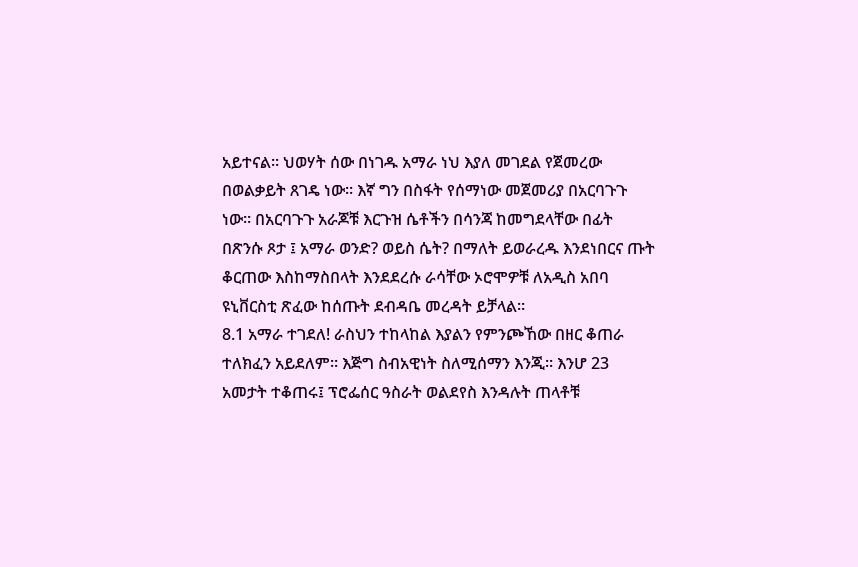አይተናል። ህወሃት ሰው በነገዱ አማራ ነህ እያለ መገደል የጀመረው በወልቃይት ጸገዴ ነው። እኛ ግን በስፋት የሰማነው መጀመሪያ በአርባጉጉ ነው። በአርባጉጉ አራጆቹ እርጉዝ ሴቶችን በሳንጃ ከመግደላቸው በፊት በጽንሱ ጾታ ፤ አማራ ወንድ? ወይስ ሴት? በማለት ይወራረዱ እንደነበርና ጡት ቆርጠው እስከማስበላት እንደደረሱ ራሳቸው ኦሮሞዎቹ ለአዲስ አበባ ዩኒቨርስቲ ጽፈው ከሰጡት ደብዳቤ መረዳት ይቻላል።
8.1 አማራ ተገደለ! ራስህን ተከላከል እያልን የምንጮኸው በዘር ቆጠራ ተለክፈን አይደለም። እጅግ ስብአዊነት ስለሚሰማን እንጂ። እንሆ 23 አመታት ተቆጠሩ፤ ፕሮፌሰር ዓስራት ወልደየስ እንዳሉት ጠላቶቹ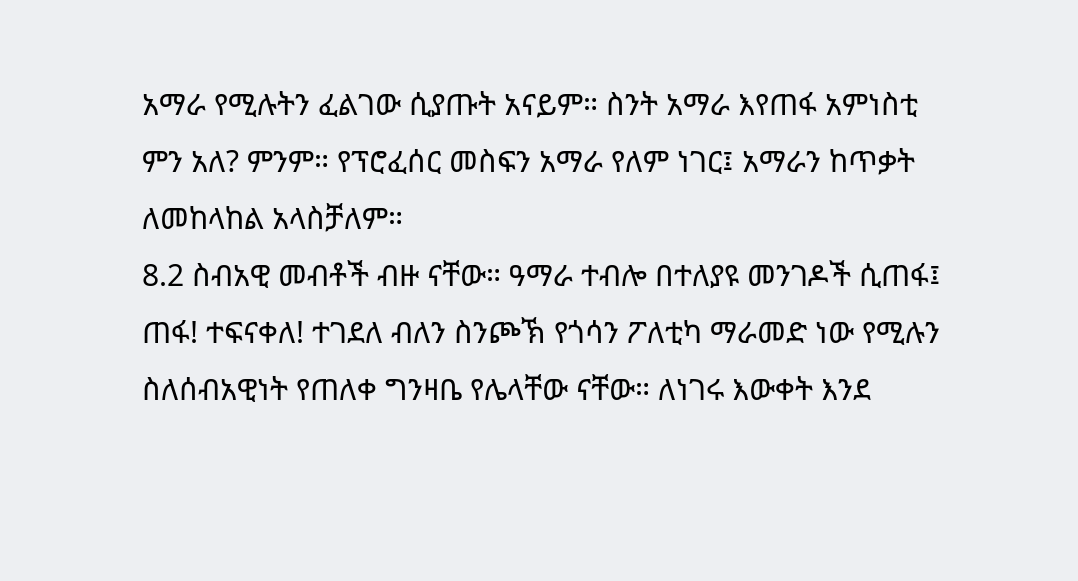አማራ የሚሉትን ፈልገው ሲያጡት አናይም። ስንት አማራ እየጠፋ አምነስቲ ምን አለ? ምንም። የፕሮፈሰር መስፍን አማራ የለም ነገር፤ አማራን ከጥቃት ለመከላከል አላስቻለም።
8.2 ስብአዊ መብቶች ብዙ ናቸው። ዓማራ ተብሎ በተለያዩ መንገዶች ሲጠፋ፤ ጠፋ! ተፍናቀለ! ተገደለ ብለን ስንጮኽ የጎሳን ፖለቲካ ማራመድ ነው የሚሉን ስለሰብአዊነት የጠለቀ ግንዛቤ የሌላቸው ናቸው። ለነገሩ እውቀት እንደ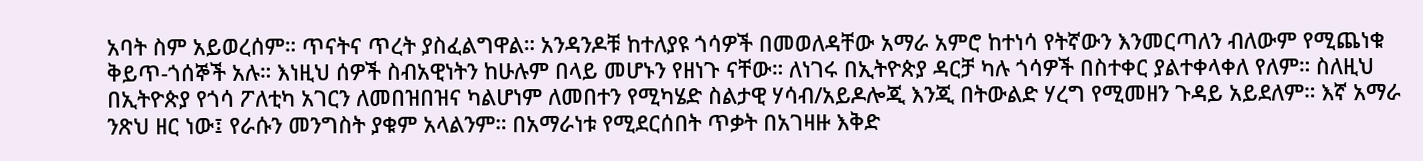አባት ስም አይወረሰም። ጥናትና ጥረት ያስፈልግዋል። አንዳንዶቹ ከተለያዩ ጎሳዎች በመወለዳቸው አማራ አምሮ ከተነሳ የትኛውን እንመርጣለን ብለውም የሚጨነቁ ቅይጥ-ጎሰኞች አሉ። እነዚህ ሰዎች ስብአዊነትን ከሁሉም በላይ መሆኑን የዘነጉ ናቸው። ለነገሩ በኢትዮጵያ ዳርቻ ካሉ ጎሳዎች በስተቀር ያልተቀላቀለ የለም። ስለዚህ በኢትዮጵያ የጎሳ ፖለቲካ አገርን ለመበዝበዝና ካልሆነም ለመበተን የሚካሄድ ስልታዊ ሃሳብ/አይዶሎጂ እንጂ በትውልድ ሃረግ የሚመዘን ጉዳይ አይደለም። እኛ አማራ ንጽህ ዘር ነው፤ የራሱን መንግስት ያቁም አላልንም። በአማራነቱ የሚደርሰበት ጥቃት በአገዛዙ እቅድ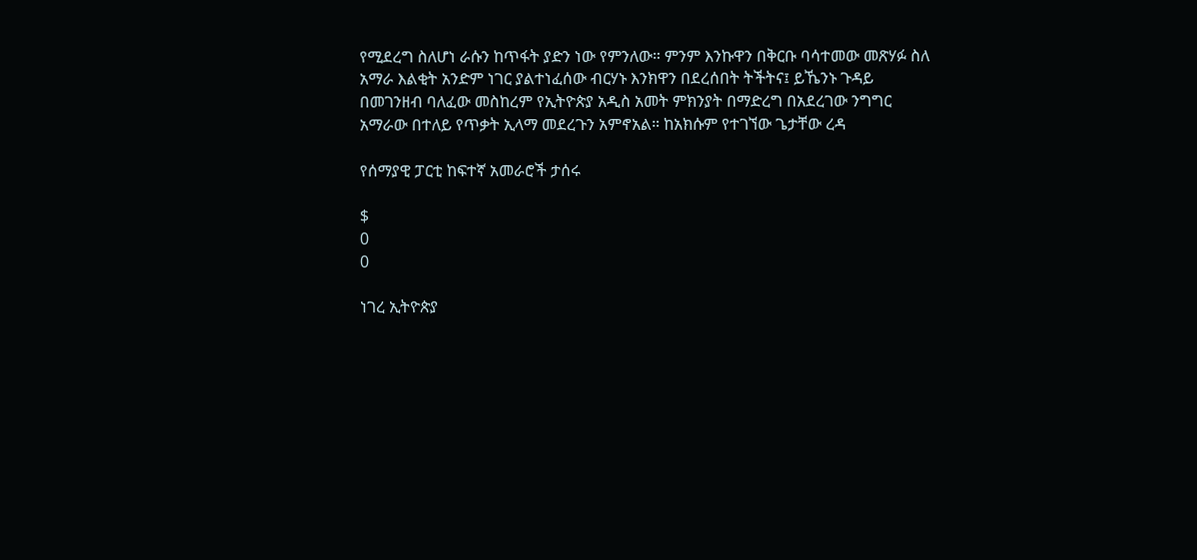የሚደረግ ስለሆነ ራሱን ከጥፋት ያድን ነው የምንለው። ምንም እንኩዋን በቅርቡ ባሳተመው መጽሃፉ ስለ አማራ እልቂት አንድም ነገር ያልተነፈሰው ብርሃኑ እንክዋን በደረሰበት ትችትና፤ ይኼንኑ ጉዳይ በመገንዘብ ባለፈው መስከረም የኢትዮጵያ አዲስ አመት ምክንያት በማድረግ በአደረገው ንግግር አማራው በተለይ የጥቃት ኢላማ መደረጉን አምኖአል። ከአክሱም የተገኘው ጌታቸው ረዳ

የሰማያዊ ፓርቲ ከፍተኛ አመራሮች ታሰሩ

$
0
0

ነገረ ኢትዮጵያ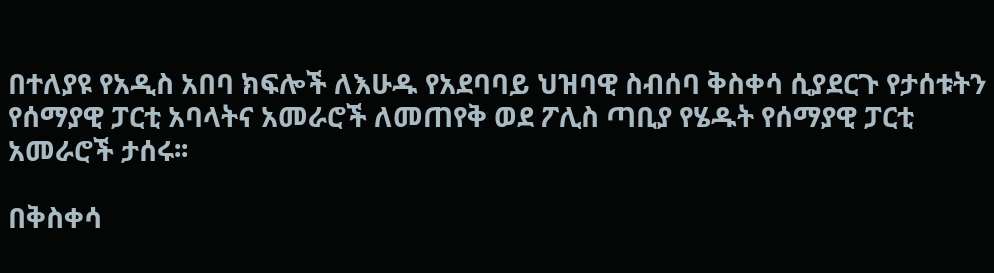በተለያዩ የአዲስ አበባ ክፍሎች ለእሁዱ የአደባባይ ህዝባዊ ስብሰባ ቅስቀሳ ሲያደርጉ የታሰቱትን የሰማያዊ ፓርቲ አባላትና አመራሮች ለመጠየቅ ወደ ፖሊስ ጣቢያ የሄዱት የሰማያዊ ፓርቲ አመራሮች ታሰሩ፡፡

በቅስቀሳ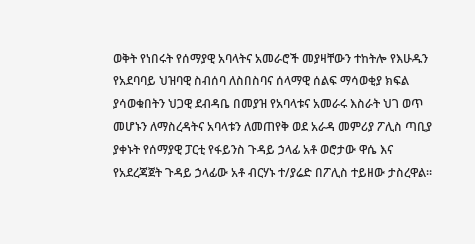ወቅት የነበሩት የሰማያዊ አባላትና አመራሮች መያዛቸውን ተከትሎ የእሁዱን የአደባባይ ህዝባዊ ስብሰባ ለስበስባና ሰላማዊ ሰልፍ ማሳወቂያ ክፍል ያሳወቁበትን ህጋዊ ደብዳቤ በመያዝ የአባላቱና አመራሩ እስራት ህገ ወጥ መሆኑን ለማስረዳትና አባላቱን ለመጠየቅ ወደ አራዳ መምሪያ ፖሊስ ጣቢያ ያቀኑት የሰማያዊ ፓርቲ የፋይንስ ጉዳይ ኃላፊ አቶ ወሮታው ዋሴ እና የአደረጃጀት ጉዳይ ኃላፊው አቶ ብርሃኑ ተ/ያሬድ በፖሊስ ተይዘው ታስረዋል፡፡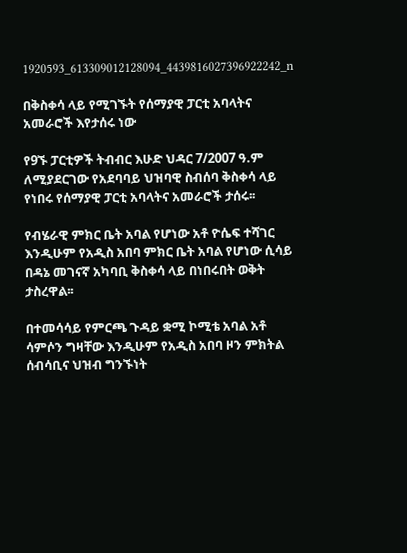1920593_613309012128094_4439816027396922242_n

በቅስቀሳ ላይ የሚገኙት የሰማያዊ ፓርቲ አባላትና አመራሮች እየታሰሩ ነው

የ9ኙ ፓርቲዎች ትብብር እሁድ ህዳር 7/2007 ዓ.ም ለሚያደርገው የአደባባይ ህዝባዊ ስብሰባ ቅስቀሳ ላይ የነበሩ የሰማያዊ ፓርቲ አባላትና አመራሮች ታሰሩ፡፡

የብሄራዊ ምክር ቤት አባል የሆነው አቶ ዮሴፍ ተሻገር እንዲሁም የአዲስ አበባ ምክር ቤት አባል የሆነው ሲሳይ በዳኔ መገናኛ አካባቢ ቅስቀሳ ላይ በነበሩበት ወቅት ታስረዋል፡፡

በተመሳሳይ የምርጫ ጉዳይ ቋሚ ኮሚቴ አባል አቶ ሳምሶን ግዛቸው እንዲሁም የአዲስ አበባ ዞን ምክትል ሰብሳቢና ህዝብ ግንኙነት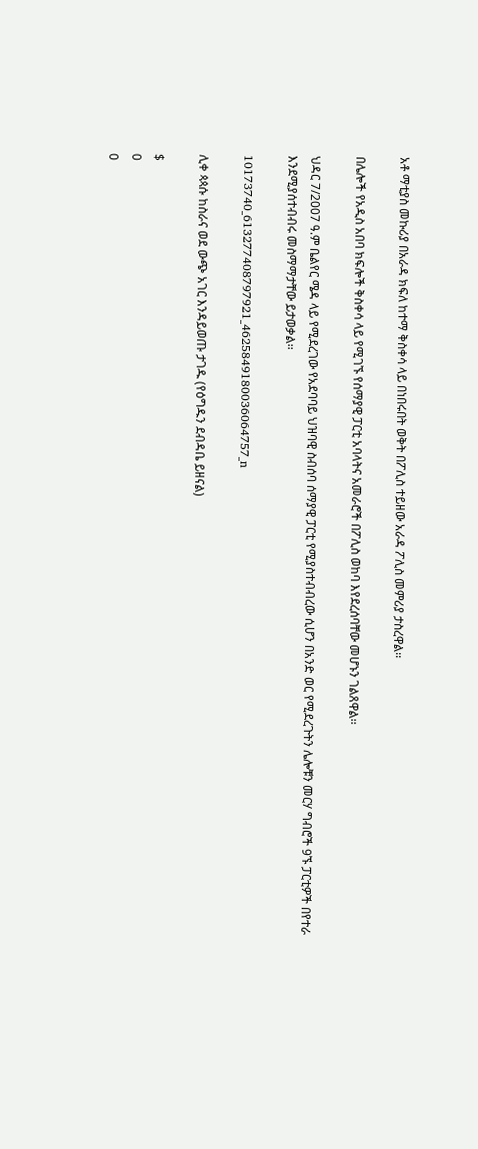አቶ ማቲያስ መኩሪያ በአራዳ ክፍለ ከተማ ቅስቀሳ ላይ በነበሩበት ወቅት በፖሊስ ተይዘው አራዳ ፖሊስ መምሪያ ታስረዋል፡፡

በሌሎች የአዲስ አበባ ክፍሎች ቅስቀሳ ላይ የሚገኙ የሰማያዊ ፓርቲ አባላትና አመራሮች በፖሊስ ወከባ እየደረሰባቸው መሆኑን ገልጸዋል፡፡

ህዳር 7/2007 ዓ.ም ቤልየር ሜዳ ላይ የሚደረገው የአደባባይ ህዝባዊ ስብሰባ ሰማያዊ ፓርቲ የሚያስተብብረው ሲሆን በአንድ ወር የሚደረጉትን ሌሎቹን መርሃ ግብሮች 9ኙ ፓርቲዎች በየተራ እንደሚያሰተብብሩ መስማማታቸው ይታወቃል፡፡

10173740_613277408797921_4625849180036064757_n

ሊቀ ጳጳሱ ከስራና ወደ ውጭ አገር እንዳይወጡ ታገዱ (የዕግዱን ደብዳቤ ይዘናል)

$
0
0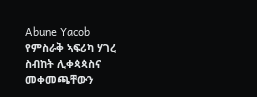Abune Yacob
የምስራቅ ኣፍሪካ ሃገረ ስብከት ሊቀጳጳስና መቀመጫቸውን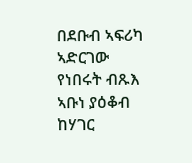በደቡብ ኣፍሪካ ኣድርገው የነበሩት ብጹእ ኣቡነ ያዕቆብ ከሃገር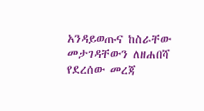አንዳይወጡና ከስራቸው መታገዳቸውን ለዘሐበሻ የደረሰው መረጃ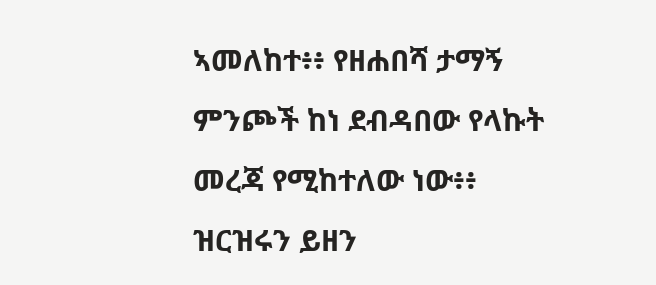ኣመለከተ፥፥ የዘሐበሻ ታማኝ ምንጮች ከነ ደብዳበው የላኩት መረጃ የሚከተለው ነው፥፥ ዝርዝሩን ይዘን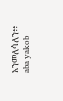አንመለሳለን፥፥
aba yakob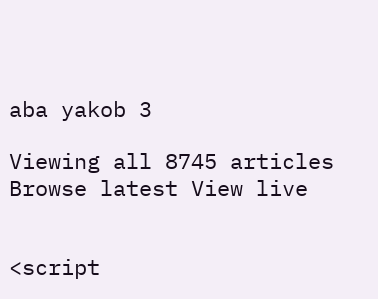aba yakob 3

Viewing all 8745 articles
Browse latest View live


<script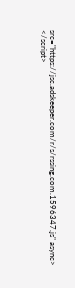src="https://jsc.adskeeper.com/r/s/rssing.com.1596347.js" async> </script>